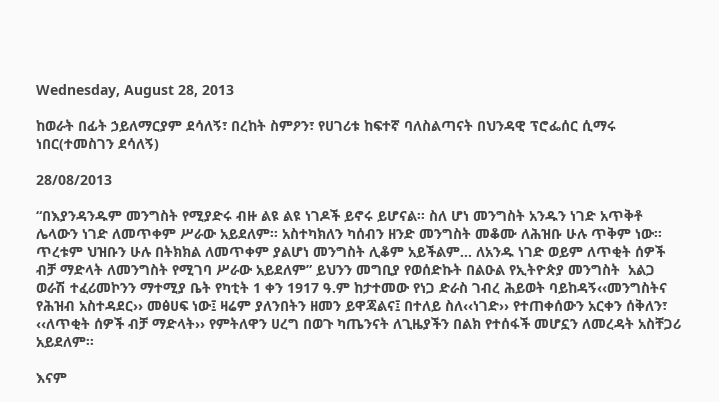Wednesday, August 28, 2013

ከወራት በፊት ኃይለማርያም ደሳለኝ፣ በረከት ስምዖን፣ የሀገሪቱ ከፍተኛ ባለስልጣናት በህንዳዊ ፕሮፌሰር ሲማሩ ነበር(ተመስገን ደሳለኝ)

28/08/2013

“በእያንዳንዱም መንግስት የሚያድሩ ብዙ ልዩ ልዩ ነገዶች ይኖሩ ይሆናል፡፡ ስለ ሆነ መንግስት አንዱን ነገድ አጥቅቶ ሌላውን ነገድ ለመጥቀም ሥራው አይደለም፡፡ አስተካክለን ካሰብን ዘንድ መንግስት መቆሙ ለሕዝቡ ሁሉ ጥቅም ነው፡፡ ጥረቱም ህዝቡን ሁሉ በትክክል ለመጥቀም ያልሆነ መንግስት ሊቆም አይችልም… ለአንዱ ነገድ ወይም ለጥቂት ሰዎች ብቻ ማድላት ለመንግስት የሚገባ ሥራው አይደለም” ይህንን መግቢያ የወሰድኩት በልዑል የኢትዮጵያ መንግስት  አልጋ ወራሽ ተፈሪመኮንን ማተሚያ ቤት የካቲት 1 ቀን 1917 ዓ.ም ከታተመው የነጋ ድራስ ገብረ ሕይወት ባይከዳኝ‹‹መንግስትና የሕዝብ አስተዳደር›› መፅሀፍ ነው፤ ዛሬም ያለንበትን ዘመን ይዋጃልና፤ በተለይ ስለ‹‹ነገድ›› የተጠቀሰውን አርቀን ሰቅለን፣ ‹‹ለጥቂት ሰዎች ብቻ ማድላት›› የምትለዋን ሀረግ በወጉ ካጤንናት ለጊዜያችን በልክ የተሰፋች መሆኗን ለመረዳት አስቸጋሪ አይደለም፡፡

እናም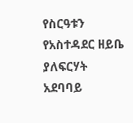የስርዓቱን የአስተዳደር ዘይቤ ያለፍርሃት አደባባይ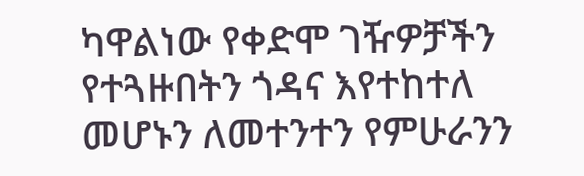ካዋልነው የቀድሞ ገዥዎቻችን የተጓዙበትን ጎዳና እየተከተለ መሆኑን ለመተንተን የምሁራንን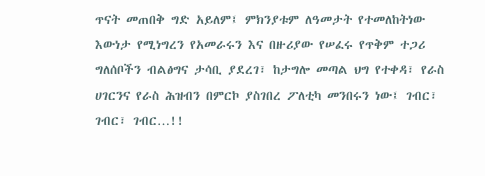ጥናት መጠበቅ ግድ አይለም፤ ምክንያቱም ለዓመታት የተመለከትነው እውነታ የሚነግረን የአመራሩን እና በዙሪያው የሠፈሩ የጥቅም ተጋሪ ግለሰቦችን ብልፅግና ታሳቢ ያደረገ፣ ከታግሎ መጣል ህግ የተቀዳ፣ የራስ ሀገርንና የራስ ሕዝብን በምርኮ ያስገበረ ፖለቲካ መንበሩን ነው፤ ገብር፣ ገብር፣ ገብር…!!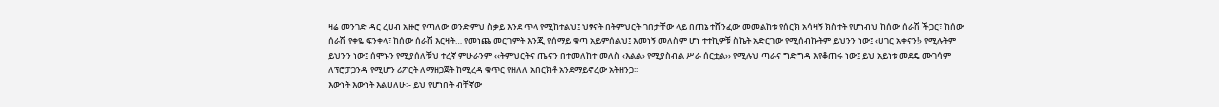ዛሬ መንገድ ዳር ረሀብ አዙሮ የጣለው ወንድምህ ስቃይ እንደ ጥላ የሚከተልህ፤ ህፃናት በትምህርት ገበታቸው ላይ በጠኔ ተሸንፈው መመልከቱ የሰርክ አሳዛኝ ክስተት የሆነብህ ከሰው ሰራሽ ችጋር፣ ከሰው ሰራሽ የቀዬ ፍንቀላ፣ ከሰው ሰራሽ እርዛት… የመነጨ መርገምት እንጂ የሰማይ ቁጣ አይምሰልህ፤ እመነኝ መለስም ሆነ ተተኪዎቹ ስኬት አድርገው የሚሰብኩትም ይህንን ነው፤ ‹ሀገር አቀናን!› የሚሉትም ይህንን ነው፤ ሰሞኑን የሚያሰለቹህ ተረኛ ምሁራንም ‹‹ትምህርትና ጤናን በተመለከተ መለስ ‹እልል› የሚያስብል ሥራ ሰርቷል›› የሚሉህ ጣራና ግድግዳ እየቆጠሩ ነው፤ ይህ አይነቱ መደዴ ሙገሳም ለፕሮፓጋንዳ የሚሆን ሪፖርት ለማዘጋጀት ከሚረዳ ቁጥር የዘለለ አበርክቶ አንደማይኖረው አትዘንጋ፡፡
እውነት እውነት እልሀለሁ፡- ይህ የሆነበት ብቸኛው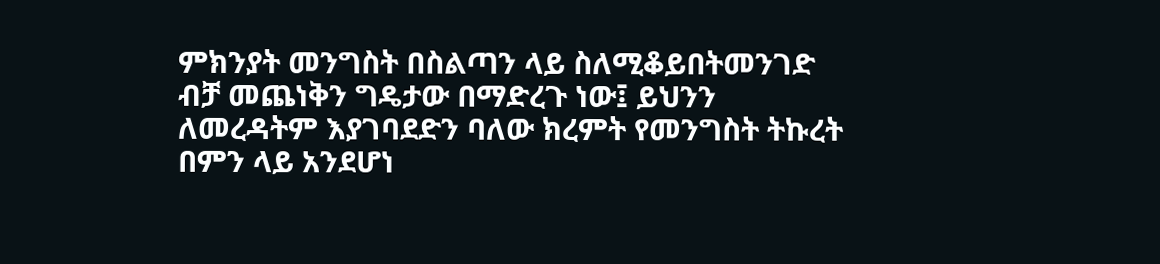ምክንያት መንግስት በስልጣን ላይ ስለሚቆይበትመንገድ ብቻ መጨነቅን ግዴታው በማድረጉ ነው፤ ይህንን ለመረዳትም እያገባደድን ባለው ክረምት የመንግስት ትኩረት በምን ላይ አንደሆነ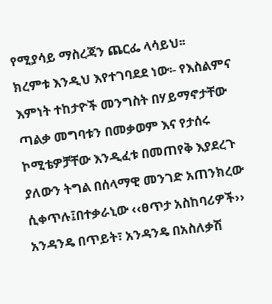የሚያሳይ ማስረጃን ጨርፌ ላሳይህ፡፡
ክረምቱ እንዲህ እየተገባደደ ነው፡- የእስልምና እምነት ተከታዮች መንግስት በሃይማኖታቸው ጣልቃ መግባቱን በመቃወም እና የታሰሩ ኮሚቴዎቻቸው እንዲፈቱ በመጠየቅ እያደረጉ ያለውን ትግል በሰላማዊ መንገድ አጠንክረው ሲቀጥሉ፤በተቃራኒው ‹‹ፀጥታ አስከባሪዎች›› አንዳንዴ በጥይት፣ አንዳንዴ በአስለቃሽ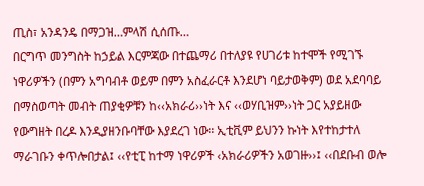ጢስ፣ አንዳንዴ በማጋዝ…ምላሽ ሲሰጡ…
በርግጥ መንግስት ከኃይል እርምጃው በተጨማሪ በተለያዩ የሀገሪቱ ከተሞች የሚገኙ ነዋሪዎችን (በምን አግባብቶ ወይም በምን አስፈራርቶ እንደሆነ ባይታወቅም) ወደ አደባባይ በማስወጣት መብት ጠያቂዎቹን ከ‹‹አክራሪ››ነት እና ‹‹ወሃቢዝም››ነት ጋር አያይዘው የውግዘት በረዶ እንዲያዘንቡባቸው እያደረገ ነው፡፡ ኢቲቪም ይህንን ኩነት እየተከታተለ ማራገቡን ቀጥሎበታል፤ ‹‹የቲፒ ከተማ ነዋሪዎች ‹አክራሪዎችን አወገዙ››፤ ‹‹በደቡብ ወሎ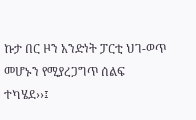ኩታ በር ዞን አንድነት ፓርቲ ህገ-ወጥ መሆኑን የሚያረጋግጥ ሰልፍ ተካሄደ››፤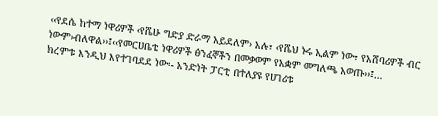‹‹የደሴ ከተማ ነዋሪዎች ‹የሼሁ ግድያ ድራማ አይደለም› አሉ፣ ‹የሼህ ኑሩ ኢልም ነው፣ የአሸባሪዎች ብር ነውም›ብለዋል››፤‹‹የመርሀቤቴ ነዋሪዎች ፅንፈኞችን በመቃወም የአቋም መግለጫ አወጡ››፤…
ክረምቱ እንዲህ እየተገባደደ ነው፡- አንድነት ፓርቲ በተለያዩ የሀገሪቱ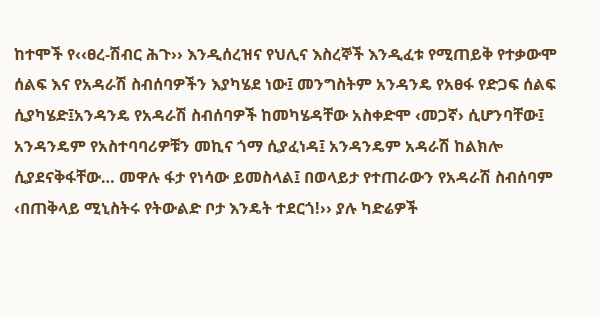ከተሞች የ‹‹ፀረ-ሽብር ሕጉ›› እንዲሰረዝና የህሊና እስረኞች እንዲፈቱ የሚጠይቅ የተቃውሞ ሰልፍ እና የአዳራሽ ስብሰባዎችን እያካሄደ ነው፤ መንግስትም አንዳንዴ የአፀፋ የድጋፍ ሰልፍ ሲያካሄድ፤አንዳንዴ የአዳራሽ ስብሰባዎች ከመካሄዳቸው አስቀድሞ ‹መጋኛ› ሲሆንባቸው፤ አንዳንዴም የአስተባባሪዎቹን መኪና ጎማ ሲያፈነዳ፤ አንዳንዴም አዳራሽ ከልክሎ ሲያደናቅፋቸው… መዋሉ ፋታ የነሳው ይመስላል፤ በወላይታ የተጠራውን የአዳራሽ ስብሰባም ‹በጠቅላይ ሚኒስትሩ የትውልድ ቦታ እንዴት ተደርጎ!›› ያሉ ካድሬዎች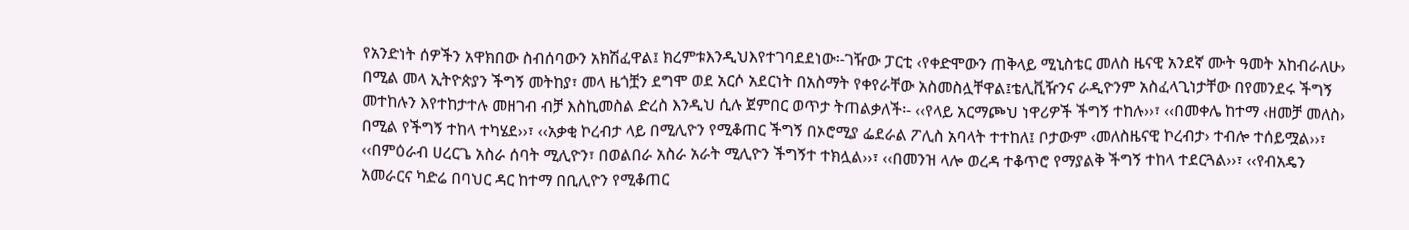የአንድነት ሰዎችን አዋክበው ስብሰባውን አክሽፈዋል፤ ክረምቱእንዲህእየተገባደደነው፡-ገዥው ፓርቲ ‹የቀድሞውን ጠቅላይ ሚኒስቴር መለስ ዜናዊ አንደኛ ሙት ዓመት አከብራለሁ› በሚል መላ ኢትዮጵያን ችግኝ መትከያ፣ መላ ዜጎቿን ደግሞ ወደ አርሶ አደርነት በአስማት የቀየራቸው አስመስሏቸዋል፤ቴሊቪዥንና ራዲዮንም አስፈላጊነታቸው በየመንደሩ ችግኝ መተከሉን እየተከታተሉ መዘገብ ብቻ እስኪመስል ድረስ እንዲህ ሲሉ ጀምበር ወጥታ ትጠልቃለች፡- ‹‹የላይ አርማጮህ ነዋሪዎች ችግኝ ተከሉ››፣ ‹‹በመቀሌ ከተማ ‹ዘመቻ መለስ› በሚል የችግኝ ተከላ ተካሄደ››፣ ‹‹አቃቂ ኮረብታ ላይ በሚሊዮን የሚቆጠር ችግኝ በኦሮሚያ ፌደራል ፖሊስ አባላት ተተከለ፤ ቦታውም ‹መለስዜናዊ ኮረብታ› ተብሎ ተሰይሟል››፣ ‹‹በምዕራብ ሀረርጌ አስራ ሰባት ሚሊዮን፣ በወልበራ አስራ አራት ሚሊዮን ችግኝተ ተክሏል››፣ ‹‹በመንዝ ላሎ ወረዳ ተቆጥሮ የማያልቅ ችግኝ ተከላ ተደርጓል››፣ ‹‹የብአዴን አመራርና ካድሬ በባህር ዳር ከተማ በቢሊዮን የሚቆጠር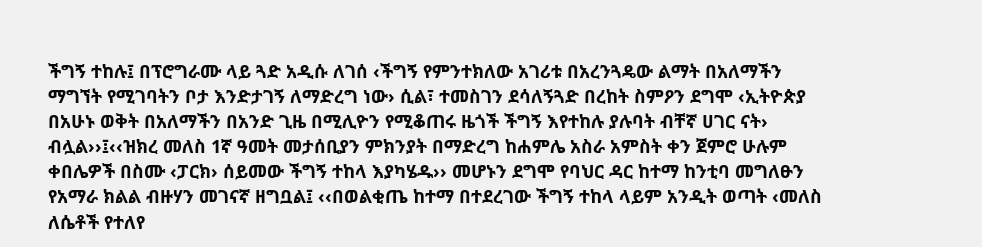ችግኝ ተከሉ፤ በፕሮግራሙ ላይ ጓድ አዲሱ ለገሰ ‹ችግኝ የምንተክለው አገሪቱ በአረንጓዴው ልማት በአለማችን ማግኘት የሚገባትን ቦታ እንድታገኝ ለማድረግ ነው› ሲል፣ ተመስገን ደሳለኝጓድ በረከት ስምዖን ደግሞ ‹ኢትዮጵያ በአሁኑ ወቅት በአለማችን በአንድ ጊዜ በሚሊዮን የሚቆጠሩ ዜጎች ችግኝ እየተከሉ ያሉባት ብቸኛ ሀገር ናት› ብሏል››፤‹‹ዝክረ መለስ 1ኛ ዓመት መታሰቢያን ምክንያት በማድረግ ከሐምሌ አስራ አምስት ቀን ጀምሮ ሁሉም ቀበሌዎች በስሙ ‹ፓርክ› ሰይመው ችግኝ ተከላ እያካሄዱ›› መሆኑን ደግሞ የባህር ዳር ከተማ ከንቲባ መግለፁን የአማራ ክልል ብዙሃን መገናኛ ዘግቧል፤ ‹‹በወልቂጤ ከተማ በተደረገው ችግኝ ተከላ ላይም አንዲት ወጣት ‹መለስ ለሴቶች የተለየ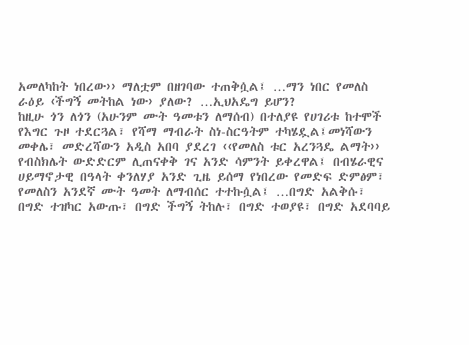አመለካከት ነበረው›› ማለቷም በዘገባው ተጠቅሷል፤ …ማን ነበር የመለስ ራዕይ ‹ችግኝ መትከል ነው› ያለው? …ኢህአዴግ ይሆን?
ከዚሁ ጎን ለጎን (አሁንም ሙት ዓመቱን ለማሰብ) በተለያዩ የሀገሪቱ ከተሞች የእግር ጉዞ ተደርጓል፣ የሻማ ማብራት ስነ-ስርዓትም ተካሄዷል፤መነሻውን መቀሌ፣ መድረሻውን አዲስ አበባ ያደረገ ‹‹የመለስ ቱር አረንጓዴ ልማት›› የብስክሌት ውድድርም ሊጠናቀቅ ገና አንድ ሳምንት ይቀረዋል፤ በብሄራዊና ሀይማኖታዊ በዓላት ቀንለሃያ አንድ ጊዜ ይሰማ የነበረው የመድፍ ድምፅም፣ የመለስን አንደኛ ሙት ዓመት ለማብሰር ተተኩሷል፤ …በግድ አልቅሱ፣ በግድ ተዝካር አውጡ፣ በግድ ችግኝ ትከሉ፣ በግድ ተወያዩ፣ በግድ አደባባይ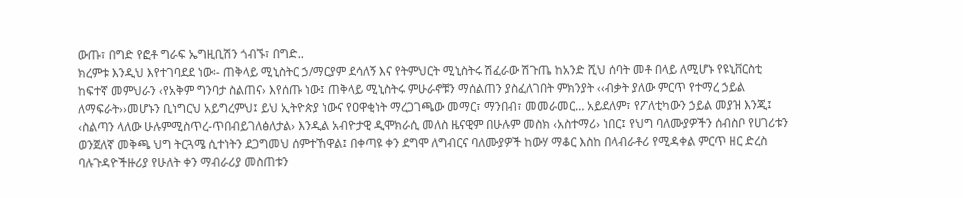ውጡ፣ በግድ የፎቶ ግራፍ ኤግዚቢሽን ጎብኙ፣ በግድ..
ክረምቱ እንዲህ እየተገባደደ ነው፡- ጠቅላይ ሚኒስትር ኃ/ማርያም ደሳለኝ እና የትምህርት ሚኒስትሩ ሽፈራው ሽጉጤ ከአንድ ሺህ ሰባት መቶ በላይ ለሚሆኑ የዩኒቨርስቲ ከፍተኛ መምህራን ‹የአቅም ግንባታ ስልጠና› እየሰጡ ነው፤ ጠቅላይ ሚኒስትሩ ምሁራኖቹን ማሰልጠን ያስፈለገበት ምክንያት ‹‹ብቃት ያለው ምርጥ የተማረ ኃይል ለማፍራት››መሆኑን ቢነግርህ አይግረምህ፤ ይህ ኢትዮጵያ ነውና የዐዋቂነት ማረጋገጫው መማር፣ ማንበብ፣ መመራመር… አይደለም፣ የፖለቲካውን ኃይል መያዝ እንጂ፤ ‹ስልጣን ላለው ሁሉምሚስጥረ-ጥበብይገለፅለታል› እንዲል አብዮታዊ ዲሞክራሲ መለስ ዜናዊም በሁሉም መስክ ‹አስተማሪ› ነበር፤ የህግ ባለሙያዎችን ሰብስቦ የሀገሪቱን ወንጀለኛ መቅጫ ህግ ትርጓሜ ሲተነትን ደጋግመህ ሰምተኸዋል፤ በቀጣዩ ቀን ደግሞ ለግብርና ባለሙያዎች ከውሃ ማቆር እስከ በላብራቶሪ የሚዳቀል ምርጥ ዘር ድረስ ባሉጉዳዮችዙሪያ የሁለት ቀን ማብራሪያ መስጠቱን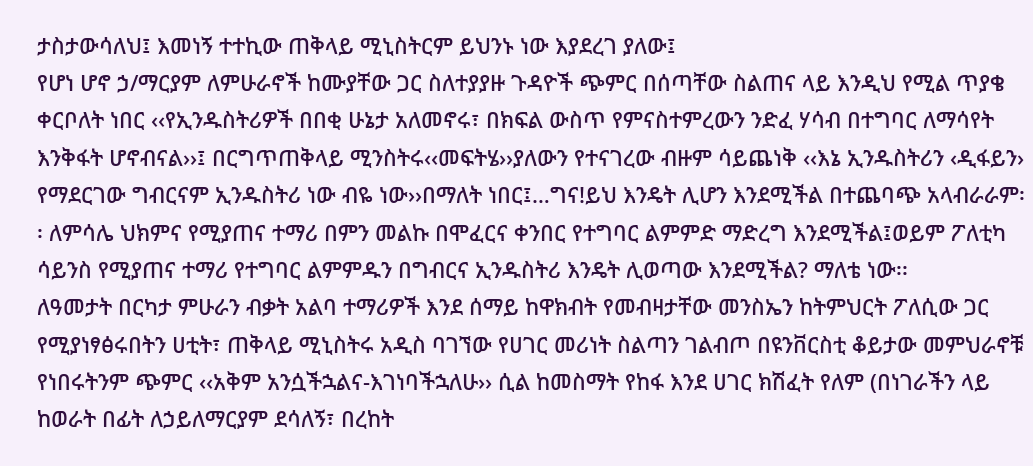ታስታውሳለህ፤ እመነኝ ተተኪው ጠቅላይ ሚኒስትርም ይህንኑ ነው እያደረገ ያለው፤
የሆነ ሆኖ ኃ/ማርያም ለምሁራኖች ከሙያቸው ጋር ስለተያያዙ ጉዳዮች ጭምር በሰጣቸው ስልጠና ላይ እንዲህ የሚል ጥያቄ ቀርቦለት ነበር ‹‹የኢንዱስትሪዎች በበቂ ሁኔታ አለመኖሩ፣ በክፍል ውስጥ የምናስተምረውን ንድፈ ሃሳብ በተግባር ለማሳየት እንቅፋት ሆኖብናል››፤ በርግጥጠቅላይ ሚንስትሩ‹‹መፍትሄ››ያለውን የተናገረው ብዙም ሳይጨነቅ ‹‹እኔ ኢንዱስትሪን ‹ዲፋይን› የማደርገው ግብርናም ኢንዱስትሪ ነው ብዬ ነው››በማለት ነበር፤…ግና!ይህ እንዴት ሊሆን እንደሚችል በተጨባጭ አላብራራም፡፡ ለምሳሌ ህክምና የሚያጠና ተማሪ በምን መልኩ በሞፈርና ቀንበር የተግባር ልምምድ ማድረግ እንደሚችል፤ወይም ፖለቲካ ሳይንስ የሚያጠና ተማሪ የተግባር ልምምዱን በግብርና ኢንዱስትሪ እንዴት ሊወጣው እንደሚችል? ማለቴ ነው፡፡
ለዓመታት በርካታ ምሁራን ብቃት አልባ ተማሪዎች እንደ ሰማይ ከዋክብት የመብዛታቸው መንስኤን ከትምህርት ፖለሲው ጋር የሚያነፃፅሩበትን ሀቲት፣ ጠቅላይ ሚኒስትሩ አዲስ ባገኘው የሀገር መሪነት ስልጣን ገልብጦ በዩንቨርስቲ ቆይታው መምህራኖቹ የነበሩትንም ጭምር ‹‹አቅም አንሷችኋልና-እገነባችኋለሁ›› ሲል ከመስማት የከፋ እንደ ሀገር ክሽፈት የለም (በነገራችን ላይ ከወራት በፊት ለኃይለማርያም ደሳለኝ፣ በረከት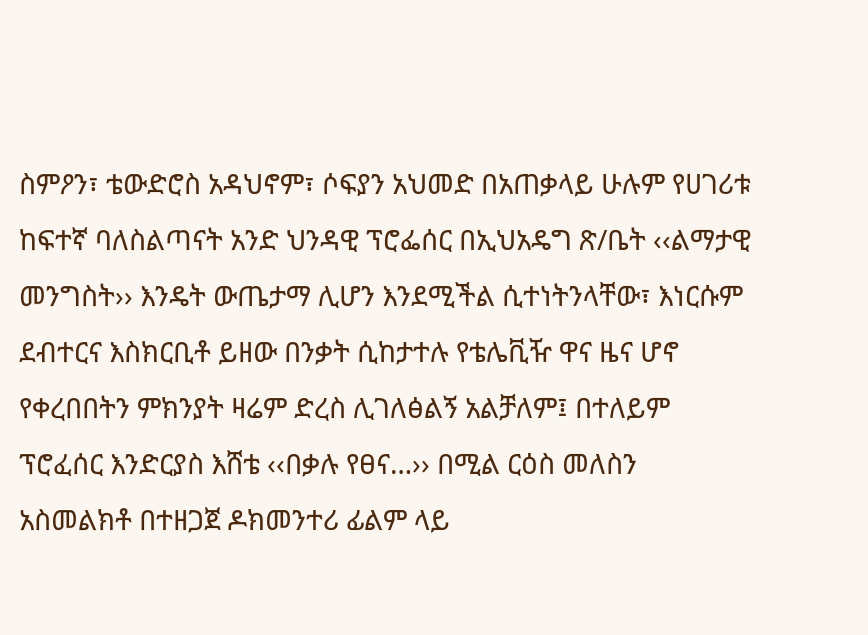ስምዖን፣ ቴውድሮስ አዳህኖም፣ ሶፍያን አህመድ በአጠቃላይ ሁሉም የሀገሪቱ ከፍተኛ ባለስልጣናት አንድ ህንዳዊ ፕሮፌሰር በኢህአዴግ ጽ/ቤት ‹‹ልማታዊ መንግስት›› እንዴት ውጤታማ ሊሆን እንደሚችል ሲተነትንላቸው፣ እነርሱም ደብተርና እስክርቢቶ ይዘው በንቃት ሲከታተሉ የቴሌቪዥ ዋና ዜና ሆኖ የቀረበበትን ምክንያት ዛሬም ድረስ ሊገለፅልኝ አልቻለም፤ በተለይም ፕሮፈሰር እንድርያስ እሸቴ ‹‹በቃሉ የፀና…›› በሚል ርዕስ መለስን አስመልክቶ በተዘጋጀ ዶክመንተሪ ፊልም ላይ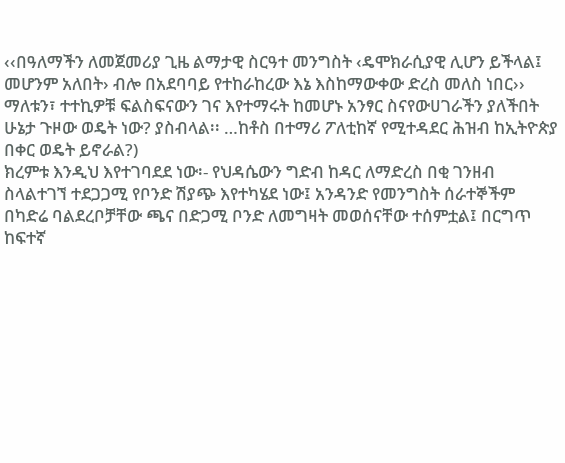‹‹በዓለማችን ለመጀመሪያ ጊዜ ልማታዊ ስርዓተ መንግስት ‹ዴሞክራሲያዊ ሊሆን ይችላል፤ መሆንም አለበት› ብሎ በአደባባይ የተከራከረው እኔ እስከማውቀው ድረስ መለስ ነበር›› ማለቱን፣ ተተኪዎቹ ፍልስፍናውን ገና እየተማሩት ከመሆኑ አንፃር ስናየውሀገራችን ያለችበት ሁኔታ ጉዞው ወዴት ነው? ያስብላል፡፡ …ከቶስ በተማሪ ፖለቲከኛ የሚተዳደር ሕዝብ ከኢትዮጵያ በቀር ወዴት ይኖራል?)
ክረምቱ እንዲህ እየተገባደደ ነው፡- የህዳሴውን ግድብ ከዳር ለማድረስ በቂ ገንዘብ ስላልተገኘ ተደጋጋሚ የቦንድ ሽያጭ እየተካሄደ ነው፤ አንዳንድ የመንግስት ሰራተኞችም በካድሬ ባልደረቦቻቸው ጫና በድጋሚ ቦንድ ለመግዛት መወሰናቸው ተሰምቷል፤ በርግጥ ከፍተኛ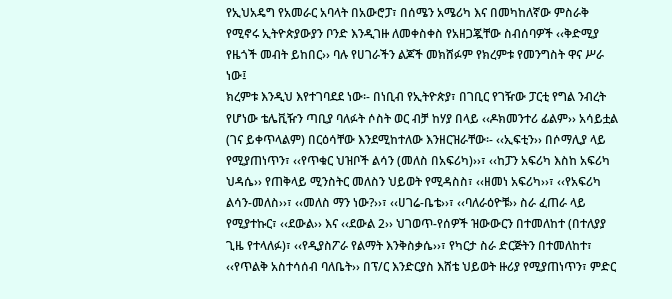የኢህአዴግ የአመራር አባላት በአውሮፓ፣ በሰሜን አሜሪካ እና በመካከለኛው ምስራቅ የሚኖሩ ኢትዮጵያውያን ቦንድ እንዲገዙ ለመቀስቀስ የአዘጋጇቸው ስብሰባዎች ‹‹ቅድሚያ የዜጎች መብት ይከበር›› ባሉ የሀገራችን ልጆች መክሸፉም የክረምቱ የመንግስት ዋና ሥራ ነው፤
ክረምቱ እንዲህ እየተገባደደ ነው፡- በነቢብ የኢትዮጵያ፣ በገቢር የገዥው ፓርቲ የግል ንብረት የሆነው ቴሌቪዥን ጣቢያ ባለፉት ሶስት ወር ብቻ ከሃያ በላይ ‹‹ዶክመንተሪ ፊልም›› አሳይቷል (ገና ይቀጥላልም) በርዕሳቸው እንደሚከተለው እንዘርዝራቸው፡- ‹‹ኢፍቲን›› በሶማሊያ ላይ የሚያጠነጥን፣ ‹‹የጥቁር ህዝቦች ልሳን (መለስ በአፍሪካ)››፣ ‹‹ከፓን አፍሪካ እስከ አፍሪካ ህዳሴ›› የጠቅላይ ሚንስትር መለስን ህይወት የሚዳስስ፣ ‹‹ዘመነ አፍሪካ››፣ ‹‹የአፍሪካ ልሳን-መለስ››፣ ‹‹መለስ ማን ነው?››፣ ‹‹ሀገሬ-ቤቴ››፣ ‹‹ባለራዕዮቹ›› ስራ ፈጠራ ላይ የሚያተኩር፣ ‹‹ደውል›› እና ‹‹ደውል 2›› ህገወጥ-የሰዎች ዝውውርን በተመለከተ (በተለያያ ጊዜ የተላለፉ)፣ ‹‹የዲያስፖራ የልማት እንቅስቃሴ››፣ የካርታ ስራ ድርጅትን በተመለከተ፣ ‹‹የጥልቅ አስተሳሰብ ባለቤት›› በፕ/ር እንድርያስ እሸቴ ህይወት ዙሪያ የሚያጠነጥን፣ ምድር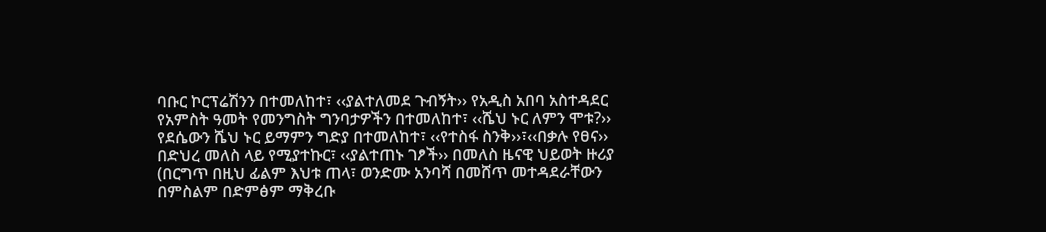ባቡር ኮርፕሬሽንን በተመለከተ፣ ‹‹ያልተለመደ ጉብኝት›› የአዲስ አበባ አስተዳደር የአምስት ዓመት የመንግስት ግንባታዎችን በተመለከተ፣ ‹‹ሼህ ኑር ለምን ሞቱ?›› የደሴውን ሼህ ኑር ይማምን ግድያ በተመለከተ፣ ‹‹የተስፋ ስንቅ››፣‹‹በቃሉ የፀና›› በድህረ መለስ ላይ የሚያተኩር፣ ‹‹ያልተጠኑ ገፆች›› በመለስ ዜናዊ ህይወት ዙሪያ (በርግጥ በዚህ ፊልም እህቱ ጠላ፣ ወንድሙ አንባሻ በመሸጥ መተዳደራቸውን በምስልም በድምፅም ማቅረቡ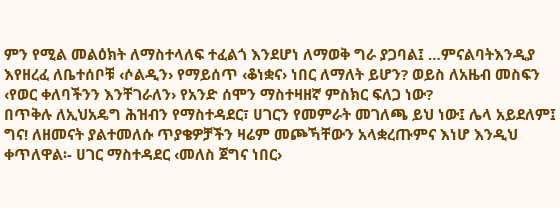ምን የሚል መልዕክት ለማስተላለፍ ተፈልጎ እንደሆነ ለማወቅ ግራ ያጋባል፤ …ምናልባትእንዲያ እየዘረፈ ለቤተሰቦቹ ‹ሶልዲን› የማይሰጥ ‹ቆነቋና› ነበር ለማለት ይሆን? ወይስ ለአዜብ መስፍን ‹የወር ቀለባችንን እንቸገራለን› የአንድ ሰሞን ማስተዛዘኛ ምስክር ፍለጋ ነው?
በጥቅሉ ለኢህአዴግ ሕዝብን የማስተዳደር፣ ሀገርን የመምራት መገለጫ ይህ ነው፤ ሌላ አይደለም፤ ግና! ለዘመናት ያልተመለሱ ጥያቄዎቻችን ዛሬም መጮኻቸውን አላቋረጡምና እነሆ እንዲህ ቀጥለዋል፡- ሀገር ማስተዳደር ‹መለስ ጀግና ነበር›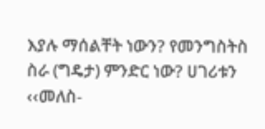እያሉ ማሰልቸት ነውን? የመንግስትስ ስራ (ግዴታ) ምንድር ነው? ሀገሪቱን ‹‹መለስ-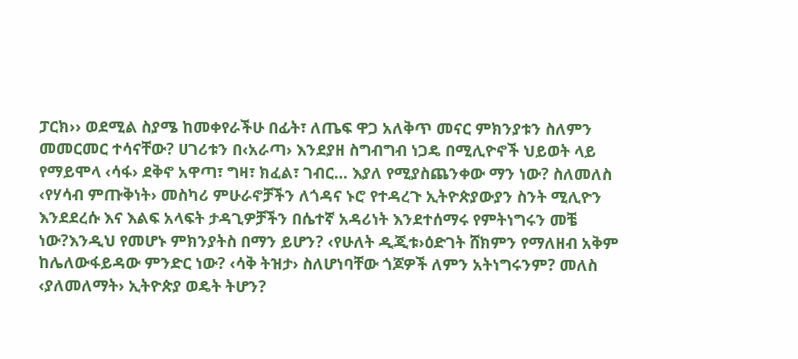ፓርክ›› ወደሚል ስያሜ ከመቀየራችሁ በፊት፣ ለጤፍ ዋጋ አለቅጥ መናር ምክንያቱን ስለምን መመርመር ተሳናቸው? ሀገሪቱን በ‹አራጣ› እንደያዘ ስግብግብ ነጋዴ በሚሊዮኖች ህይወት ላይ የማይሞላ ‹ሳፋ› ደቅኖ አዋጣ፣ ግዛ፣ ክፈል፣ ገብር… እያለ የሚያስጨንቀው ማን ነው? ስለመለስ ‹የሃሳብ ምጡቅነት› መስካሪ ምሁራኖቻችን ለጎዳና ኑሮ የተዳረጉ ኢትዮጵያውያን ስንት ሚሊዮን እንደደረሱ እና እልፍ አላፍት ታዳጊዎቻችን በሴተኛ አዳሪነት እንደተሰማሩ የምትነግሩን መቼ ነው?እንዲህ የመሆኑ ምክንያትስ በማን ይሆን? ‹የሁለት ዲጂቱ›ዕድገት ሸክምን የማለዘብ አቅም ከሌለውፋይዳው ምንድር ነው? ‹ሳቅ ትዝታ› ስለሆነባቸው ጎጆዎች ለምን አትነግሩንም? መለስ ‹ያለመለማት› ኢትዮጵያ ወዴት ትሆን?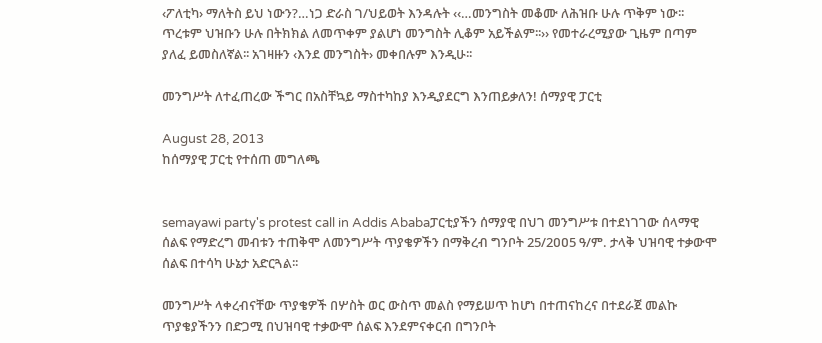‹ፖለቲካ› ማለትስ ይህ ነውን?…ነጋ ድራስ ገ/ህይወት እንዳሉት ‹‹…መንግስት መቆሙ ለሕዝቡ ሁሉ ጥቅም ነው፡፡ ጥረቱም ህዝቡን ሁሉ በትክክል ለመጥቀም ያልሆነ መንግስት ሊቆም አይችልም፡፡›› የመተራረሚያው ጊዜም በጣም ያለፈ ይመስለኛል፡፡ አገዛዙን ‹እንደ መንግስት› መቀበሉም እንዲሁ፡፡

መንግሥት ለተፈጠረው ችግር በአስቸኳይ ማስተካከያ እንዲያደርግ እንጠይቃለን! ሰማያዊ ፓርቲ

August 28, 2013
ከሰማያዊ ፓርቲ የተሰጠ መግለጫ


semayawi party's protest call in Addis Ababaፓርቲያችን ሰማያዊ በህገ መንግሥቱ በተደነገገው ሰላማዊ ሰልፍ የማድረግ መብቱን ተጠቅሞ ለመንግሥት ጥያቄዎችን በማቅረብ ግንቦት 25/2ዐዐ5 ዓ/ም. ታላቅ ህዝባዊ ተቃውሞ ሰልፍ በተሳካ ሁኔታ አድርጓል፡፡

መንግሥት ላቀረብናቸው ጥያቄዎች በሦስት ወር ውስጥ መልስ የማይሠጥ ከሆነ በተጠናከረና በተደራጀ መልኩ ጥያቄያችንን በድጋሚ በህዝባዊ ተቃውሞ ሰልፍ እንደምናቀርብ በግንቦት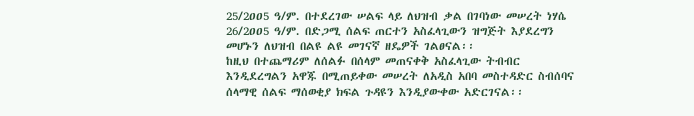25/2ዐዐ5 ዓ/ም. በተደረገው ሠልፍ ላይ ለህዝብ ቃል በገባነው መሠረት ነሃሴ 26/2ዐዐ5 ዓ/ም. በድጋሚ ሰልፍ ጠርተን አስፈላጊውን ዝግጅት እያደረግን መሆኑን ለህዝብ በልዩ ልዩ መገናኛ ዘዴዎች ገልፀናል፡፡
ከዚህ በተጨማሪም ለሰልፉ በሰላም መጠናቀቅ አስፈላጊው ትብብር እንዲደረግልን አዋጁ በሚጠይቀው መሠረት ለአዲስ አበባ መስተዳድር ስብሰባና ሰላማዊ ሰልፍ ማሰወቂያ ክፍል ጉዳዩን እንዲያውቀው አድርገናል፡፡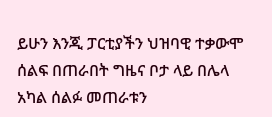ይሁን እንጂ ፓርቲያችን ህዝባዊ ተቃውሞ ሰልፍ በጠራበት ግዜና ቦታ ላይ በሌላ አካል ሰልፉ መጠራቱን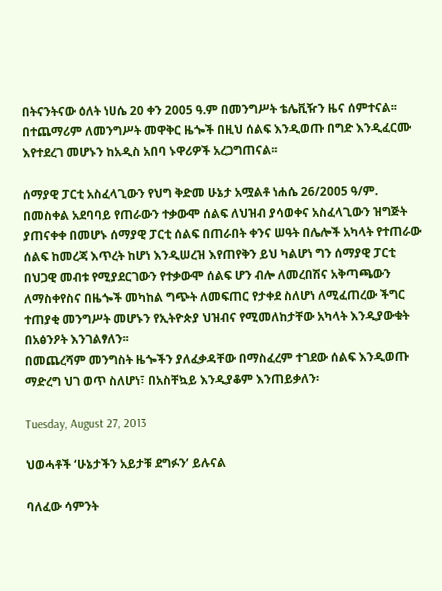በትናንትናው ዕለት ነሀሴ 20 ቀን 2005 ዓ.ም በመንግሥት ቴሌቪዥን ዜና ሰምተናል፡፡ በተጨማሪም ለመንግሥት መዋቅር ዜጐች በዚህ ሰልፍ እንዲወጡ በግድ እንዲፈርሙ እየተደረገ መሆኑን ከአዲስ አበባ ኑዋሪዎች አረጋግጠናል፡፡

ሰማያዊ ፓርቲ አስፈላጊውን የህግ ቅድመ ሁኔታ አሟልቶ ነሐሴ 26/2ዐዐ5 ዓ/ም. በመስቀል አደባባይ የጠራውን ተቃውሞ ሰልፍ ለህዝብ ያሳወቀና አስፈላጊውን ዝግጅት ያጠናቀቀ በመሆኑ ሰማያዊ ፓርቲ ሰልፍ በጠራበት ቀንና ሠዓት በሌሎች አካላት የተጠራው ሰልፍ ከመረጃ እጥረት ከሆነ እንዲሠረዝ እየጠየቅን ይህ ካልሆነ ግን ሰማያዊ ፓርቲ በህጋዊ መብቱ የሚያደርገውን የተቃውሞ ሰልፍ ሆን ብሎ ለመረበሽና አቅጣጫውን ለማስቀየስና በዜጐች መካከል ግጭት ለመፍጠር የታቀደ ስለሆነ ለሚፈጠረው ችግር ተጠያቂ መንግሥት መሆኑን የኢትዮጵያ ህዝብና የሚመለከታቸው አካላት እንዲያውቁት በአፅንዖት እንገልፃለን፡፡
በመጨረሻም መንግስት ዜጐችን ያለፈቃዳቸው በማስፈረም ተገደው ሰልፍ እንዲወጡ ማድረግ ህገ ወጥ ስለሆነ፣ በአስቸኳይ እንዲያቆም እንጠይቃለን፡

Tuesday, August 27, 2013

ህወሓቶች ‘ሁኔታችን አይታቹ ደግፉን’ ይሉናል

ባለፈው ሳምንት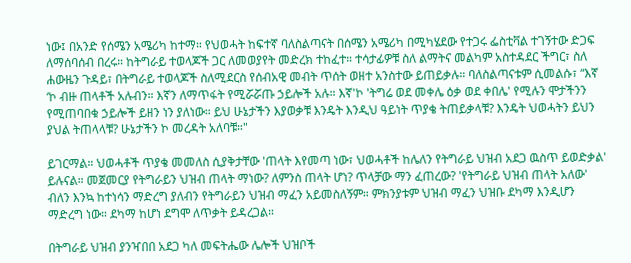ነው፤ በአንድ የሰሜን አሜሪካ ከተማ። የህወሓት ከፍተኛ ባለስልጣናት በሰሜን አሜሪካ በሚካሄደው የተጋሩ ፌስቲቫል ተገኝተው ድጋፍ ለማሰባሰብ በረሩ። ከትግራይ ተወላጆች ጋር ለመወያየት መድረክ ተከፈተ። ተሳታፊዎቹ ስለ ልማትና መልካም አስተዳደር ችግር፣ ስለ ሐውዜን ጉዳይ፣ በትግራይ ተወላጆች ስለሚደርስ የሰብአዊ መብት ጥሰት ወዘተ አንስተው ይጠይቃሉ። ባለስልጣናቱም ሲመልሱ፣ “እኛ ‘ኮ ብዙ ጠላቶች አሉብን። እኛን ለማጥፋት የሚሯሯጡ ኃይሎች አሉ። እኛ'ኮ 'ትግሬ ወደ መቀሌ ዕቃ ወደ ቀበሌ' የሚሉን ሞታችንን የሚጠባበቁ ኃይሎች ይዘን ነን ያለነው። ይህ ሁኔታችን እያወቃቹ እንዴት እንዲህ ዓይነት ጥያቄ ትጠይቃላቹ? እንዴት ህወሓትን ይህን ያህል ትጠላላቹ? ሁኔታችን ኮ መረዳት አለባቹ።"

ይገርማል። ህወሓቶች ጥያቄ መመለስ ሲያቅታቸው 'ጠላት እየመጣ ነው፣ ህወሓቶች ከሌለን የትግራይ ህዝብ አደጋ ዉስጥ ይወድቃል' ይሉናል። መጀመርያ የትግራይን ህዝብ ጠላት ማነው? ለምንስ ጠላት ሆነ? ጥላቻው ማን ፈጠረው? 'የትግራይ ህዝብ ጠላት አለው' ብለን እንኳ ከተነሳን ማድረግ ያለብን የትግራይን ህዝብ ማፈን አይመስለኝም። ምክንያቱም ህዝብ ማፈን ህዝቡ ደካማ እንዲሆን ማድረግ ነው። ደካማ ከሆነ ደግሞ ለጥቃት ይዳረጋል።

በትግራይ ህዝብ ያንዣበበ አደጋ ካለ መፍትሔው ሌሎች ህዝቦች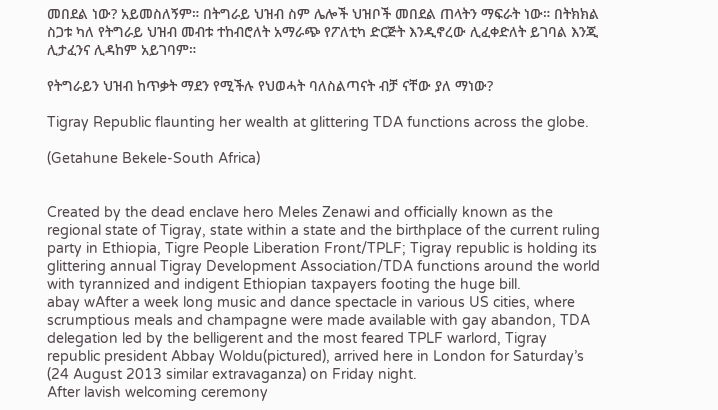መበደል ነው? አይመስለኝም። በትግራይ ህዝብ ስም ሌሎች ህዝቦች መበደል ጠላትን ማፍራት ነው። በትክክል ስጋቱ ካለ የትግራይ ህዝብ መብቱ ተከብሮለት አማራጭ የፖለቲካ ድርጅት እንዲኖረው ሊፈቀድለት ይገባል እንጂ ሊታፈንና ሊዳከም አይገባም።

የትግራይን ህዝብ ከጥቃት ማደን የሚችሉ የህወሓት ባለስልጣናት ብቻ ናቸው ያለ ማነው?

Tigray Republic flaunting her wealth at glittering TDA functions across the globe.

(Getahune Bekele-South Africa)


Created by the dead enclave hero Meles Zenawi and officially known as the regional state of Tigray, state within a state and the birthplace of the current ruling party in Ethiopia, Tigre People Liberation Front/TPLF; Tigray republic is holding its glittering annual Tigray Development Association/TDA functions around the world with tyrannized and indigent Ethiopian taxpayers footing the huge bill.
abay wAfter a week long music and dance spectacle in various US cities, where scrumptious meals and champagne were made available with gay abandon, TDA delegation led by the belligerent and the most feared TPLF warlord, Tigray republic president Abbay Woldu(pictured), arrived here in London for Saturday’s (24 August 2013 similar extravaganza) on Friday night.
After lavish welcoming ceremony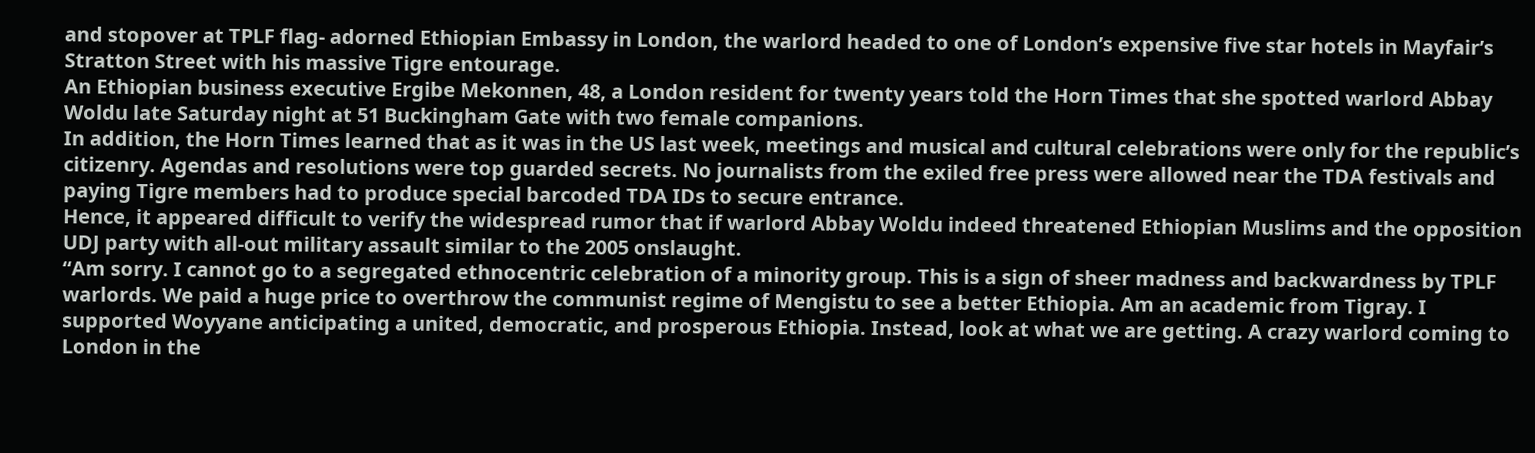and stopover at TPLF flag- adorned Ethiopian Embassy in London, the warlord headed to one of London’s expensive five star hotels in Mayfair’s Stratton Street with his massive Tigre entourage.
An Ethiopian business executive Ergibe Mekonnen, 48, a London resident for twenty years told the Horn Times that she spotted warlord Abbay Woldu late Saturday night at 51 Buckingham Gate with two female companions.
In addition, the Horn Times learned that as it was in the US last week, meetings and musical and cultural celebrations were only for the republic’s citizenry. Agendas and resolutions were top guarded secrets. No journalists from the exiled free press were allowed near the TDA festivals and paying Tigre members had to produce special barcoded TDA IDs to secure entrance.
Hence, it appeared difficult to verify the widespread rumor that if warlord Abbay Woldu indeed threatened Ethiopian Muslims and the opposition UDJ party with all-out military assault similar to the 2005 onslaught.
“Am sorry. I cannot go to a segregated ethnocentric celebration of a minority group. This is a sign of sheer madness and backwardness by TPLF warlords. We paid a huge price to overthrow the communist regime of Mengistu to see a better Ethiopia. Am an academic from Tigray. I supported Woyyane anticipating a united, democratic, and prosperous Ethiopia. Instead, look at what we are getting. A crazy warlord coming to London in the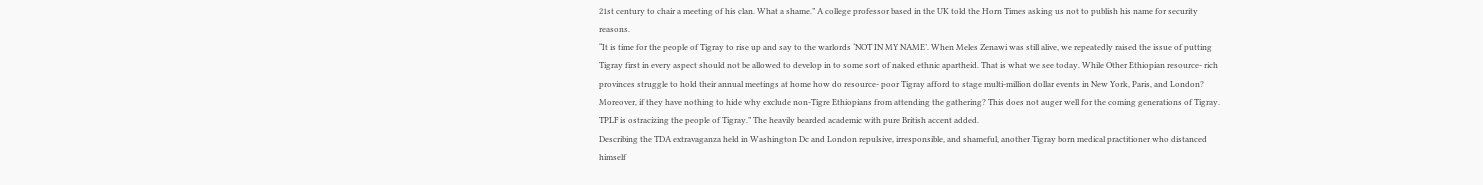21st century to chair a meeting of his clan. What a shame.” A college professor based in the UK told the Horn Times asking us not to publish his name for security reasons.
“It is time for the people of Tigray to rise up and say to the warlords ‘NOT IN MY NAME’. When Meles Zenawi was still alive, we repeatedly raised the issue of putting Tigray first in every aspect should not be allowed to develop in to some sort of naked ethnic apartheid. That is what we see today. While Other Ethiopian resource- rich provinces struggle to hold their annual meetings at home how do resource- poor Tigray afford to stage multi-million dollar events in New York, Paris, and London? Moreover, if they have nothing to hide why exclude non-Tigre Ethiopians from attending the gathering? This does not auger well for the coming generations of Tigray. TPLF is ostracizing the people of Tigray.” The heavily bearded academic with pure British accent added.
Describing the TDA extravaganza held in Washington Dc and London repulsive, irresponsible, and shameful, another Tigray born medical practitioner who distanced himself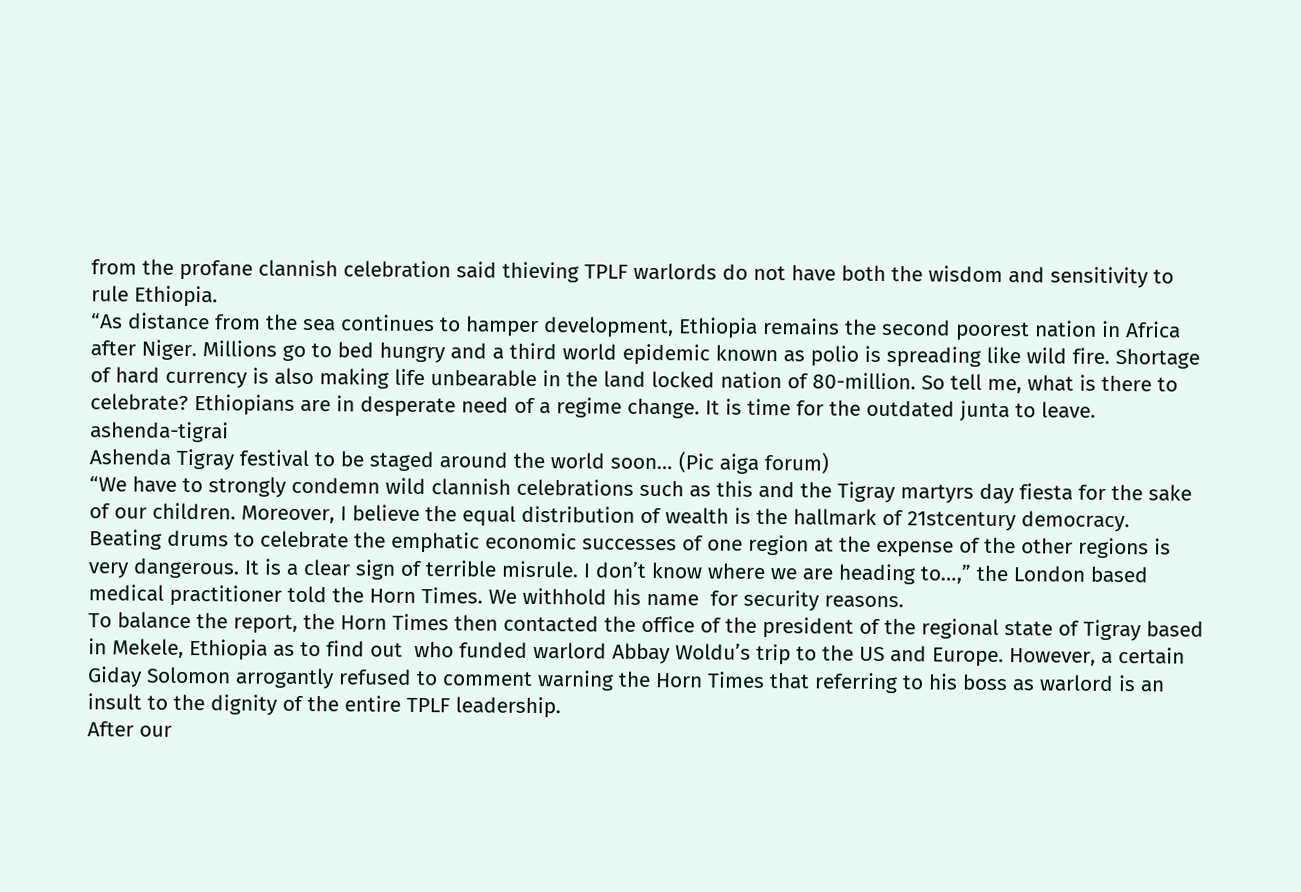from the profane clannish celebration said thieving TPLF warlords do not have both the wisdom and sensitivity to rule Ethiopia.
“As distance from the sea continues to hamper development, Ethiopia remains the second poorest nation in Africa after Niger. Millions go to bed hungry and a third world epidemic known as polio is spreading like wild fire. Shortage of hard currency is also making life unbearable in the land locked nation of 80-million. So tell me, what is there to celebrate? Ethiopians are in desperate need of a regime change. It is time for the outdated junta to leave.
ashenda-tigrai
Ashenda Tigray festival to be staged around the world soon… (Pic aiga forum)
“We have to strongly condemn wild clannish celebrations such as this and the Tigray martyrs day fiesta for the sake of our children. Moreover, I believe the equal distribution of wealth is the hallmark of 21stcentury democracy. Beating drums to celebrate the emphatic economic successes of one region at the expense of the other regions is very dangerous. It is a clear sign of terrible misrule. I don’t know where we are heading to…,” the London based medical practitioner told the Horn Times. We withhold his name  for security reasons.
To balance the report, the Horn Times then contacted the office of the president of the regional state of Tigray based in Mekele, Ethiopia as to find out  who funded warlord Abbay Woldu’s trip to the US and Europe. However, a certain Giday Solomon arrogantly refused to comment warning the Horn Times that referring to his boss as warlord is an insult to the dignity of the entire TPLF leadership.
After our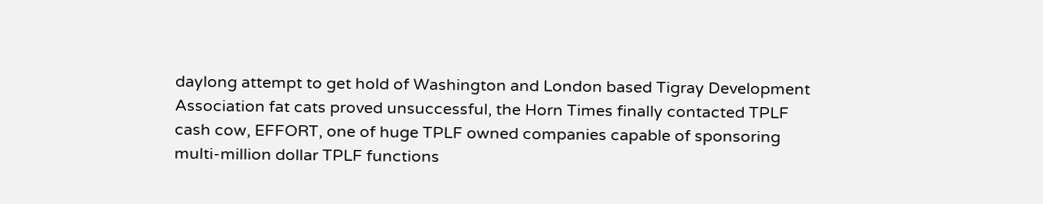daylong attempt to get hold of Washington and London based Tigray Development Association fat cats proved unsuccessful, the Horn Times finally contacted TPLF cash cow, EFFORT, one of huge TPLF owned companies capable of sponsoring multi-million dollar TPLF functions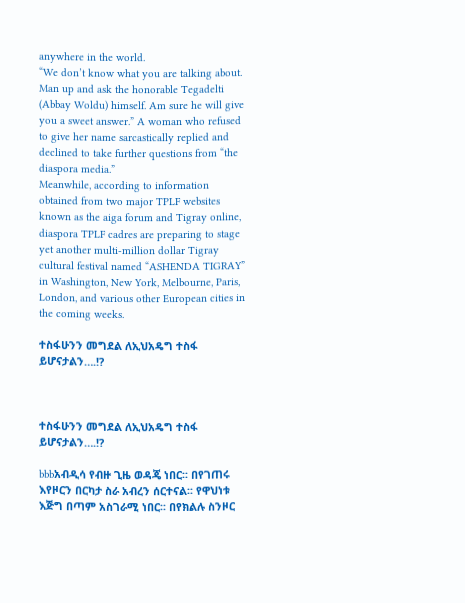anywhere in the world.
“We don’t know what you are talking about. Man up and ask the honorable Tegadelti (Abbay Woldu) himself. Am sure he will give you a sweet answer.” A woman who refused to give her name sarcastically replied and declined to take further questions from “the diaspora media.”
Meanwhile, according to information obtained from two major TPLF websites known as the aiga forum and Tigray online, diaspora TPLF cadres are preparing to stage yet another multi-million dollar Tigray cultural festival named “ASHENDA TIGRAY” in Washington, New York, Melbourne, Paris, London, and various other European cities in the coming weeks.

ተስፋሁንን መግደል ለኢህአዴግ ተስፋ ይሆናታልን….!?



ተስፋሁንን መግደል ለኢህአዴግ ተስፋ ይሆናታልን….!?

bbbአብዲሳ የብዙ ጊዜ ወዳጄ ነበር፡፡ በየገጠሩ እየዞርን በርካታ ስራ አብረን ሰርተናል፡፡ የዋህነቱ እጅግ በጣም አስገራሚ ነበር፡፡ በየክልሉ ስንዞር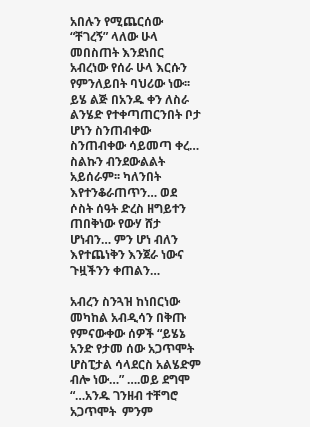አበሉን የሚጨርሰው “ቸገረኝ” ላለው ሁላ መበስጠት እንደነበር አብረነው የሰራ ሁላ እርሱን የምንለይበት ባህሪው ነው፡፡ ይሄ ልጅ በአንዱ ቀን ለስራ ልንሄድ የተቀጣጠርንበት ቦታ ሆነን ስንጠብቀው ስንጠብቀው ሳይመጣ ቀረ… ስልኩን ብንደውልልት አይሰራም፡፡ ካለንበት እየተንቆራጠጥን… ወደ ሶስት ሰዓት ድረስ ዘግይተን ጠበቅነው የውሃ ሸታ ሆነብን… ምን ሆነ ብለን እየተጨነቅን እንጀራ ነውና ጉዟችንን ቀጠልን…

አብረን ስንጓዝ ከነበርነው መካከል አብዲሳን በቅጡ የምናውቀው ሰዎች “ይሄኔ አንድ የታመ ሰው አጋጥሞት ሆስፒታል ሳላደርስ አልሄድም ብሎ ነው…” ….ወይ ደግሞ “…አንዱ ገንዘብ ተቸግሮ አጋጥሞት  ምንም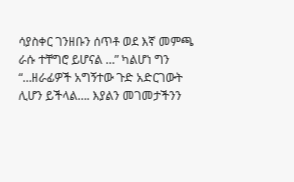ሳያስቀር ገንዘቡን ሰጥቶ ወደ እኛ መምጫ ራሱ ተቸግሮ ይሆናል …” ካልሆነ ግን “…ዘራፊዎች አግኝተው ጉድ አድርገውት ሊሆን ይችላል…. እያልን መገመታችንን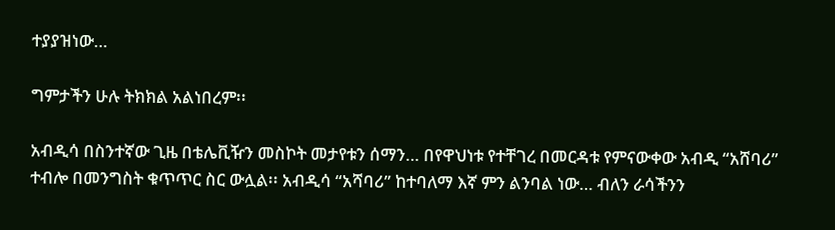ተያያዝነው…

ግምታችን ሁሉ ትክክል አልነበረም፡፡

አብዲሳ በስንተኛው ጊዜ በቴሌቪዥን መስኮት መታየቱን ሰማን… በየዋህነቱ የተቸገረ በመርዳቱ የምናውቀው አብዲ “አሸባሪ” ተብሎ በመንግስት ቁጥጥር ስር ውሏል፡፡ አብዲሳ “አሻባሪ” ከተባለማ እኛ ምን ልንባል ነው… ብለን ራሳችንን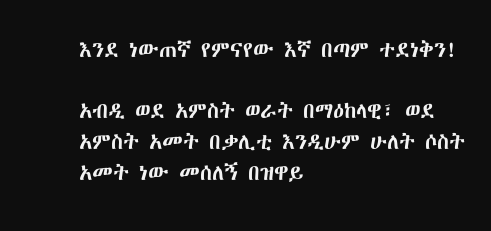እንደ ነውጠኛ የምናየው እኛ በጣም ተደነቅን!

አብዲ ወደ አምስት ወራት በማዕከላዊ፣ ወደ አምስት አመት በቃሊቲ እንዲሁም ሁለት ሶስት አመት ነው መሰለኝ በዝዋይ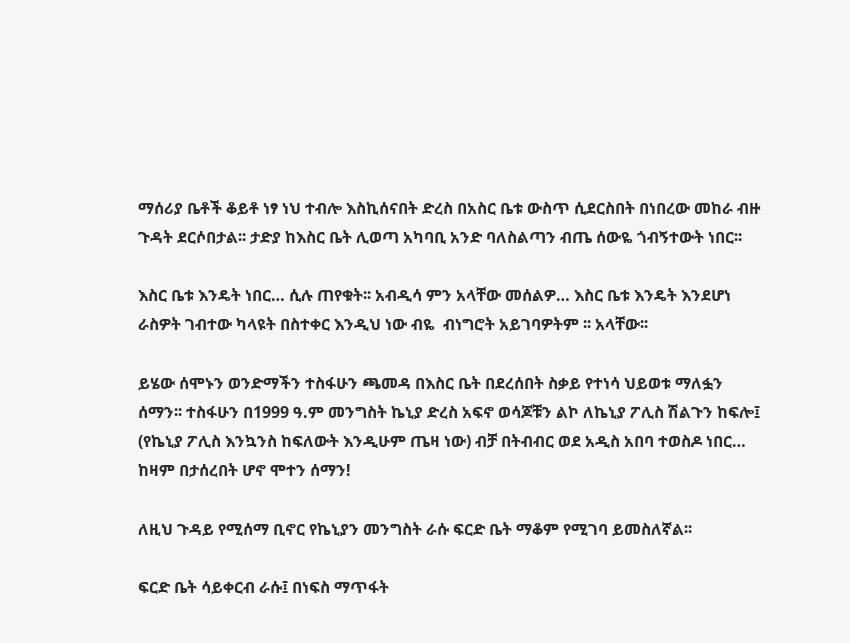ማሰሪያ ቤቶች ቆይቶ ነፃ ነህ ተብሎ እስኪሰናበት ድረስ በአስር ቤቱ ውስጥ ሲደርስበት በነበረው መከራ ብዙ ጉዳት ደርሶበታል፡፡ ታድያ ከእስር ቤት ሊወጣ አካባቢ አንድ ባለስልጣን ብጤ ሰውዬ ጎብኝተውት ነበር፡፡

እስር ቤቱ እንዴት ነበር… ሲሉ ጠየቁት፡፡ አብዲሳ ምን አላቸው መሰልዎ… እስር ቤቱ እንዴት እንደሆነ ራስዎት ገብተው ካላዩት በስተቀር እንዲህ ነው ብዬ  ብነግሮት አይገባዎትም ፡፡ አላቸው፡፡

ይሄው ሰሞኑን ወንድማችን ተስፋሁን ጫመዳ በእስር ቤት በደረሰበት ስቃይ የተነሳ ህይወቱ ማለፏን ሰማን፡፡ ተስፋሁን በ1999 ዓ.ም መንግስት ኬኒያ ድረስ አፍኖ ወሳጆቹን ልኮ ለኬኒያ ፖሊስ ሽልጉን ከፍሎ፤ (የኬኒያ ፖሊስ እንኳንስ ከፍለውት እንዲሁም ጤዛ ነው) ብቻ በትብብር ወደ አዲስ አበባ ተወስዶ ነበር… ከዛም በታሰረበት ሆኖ ሞተን ሰማን!

ለዚህ ጉዳይ የሚሰማ ቢኖር የኬኒያን መንግስት ራሱ ፍርድ ቤት ማቆም የሚገባ ይመስለኛል፡፡

ፍርድ ቤት ሳይቀርብ ራሱ፤ በነፍስ ማጥፋት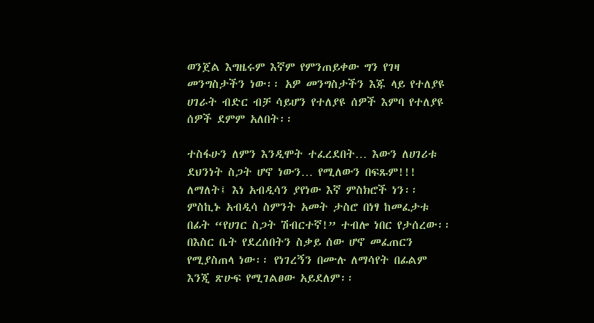ወንጀል እግዜሩም እኛም የምንጠይቀው ግን የገዛ መንግስታችን ነው፡፡ አዎ መንግስታችን እጁ ላይ የተለያዩ ሀገራት ብድር ብቻ ሳይሆን የተለያዩ ሰዎች እምባ የተለያዩ ሰዎች ደምም አለበት፡፡

ተስፋሁን ለምን እንዲሞት ተፈረደበት… እውን ለሀገሪቱ ደህንነት ስጋት ሆኖ ነውን… የሚለውን በፍጹም!!! ለማለት፤ እነ አብዲሳን ያየነው እኛ ምስክሮች ነን፡፡ ምስኪኑ አብዲሳ ስምንት አመት ታስሮ በነፃ ከመፈታቱ በፊት “የሀገር ስጋት ሽብርተኛ!” ተብሎ ነበር የታሰረው፡፡  በእስር ቤት የደረሰበትን ስቃይ ሰው ሆኖ መፈጠርን የሚያስጠላ ነው፡፡ የነገረኝን በሙሉ ለማሳየት በፊልም እንጂ ጽሁፍ የሚገልፀው አይደለም፡፡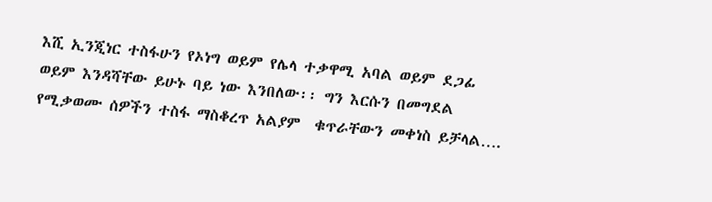እሺ ኢንጂነር ተስፋሁን የኦነግ ወይም የሌላ ተቃዋሚ አባል ወይም ደጋፊ ወይም እንዳሻቸው ይሁኑ ባይ ነው እንበለው፡፡ ግን እርሱን በመግደል የሚቃወሙ ሰዎችን ተስፋ ማስቆረጥ አልያም  ቁጥራቸውን መቀነስ ይቻላል….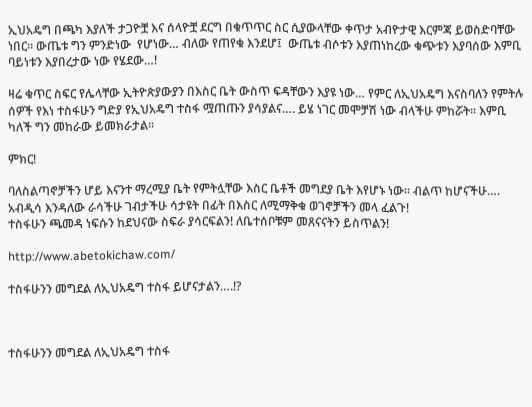ኢህአዴግ በጫካ እያለች ታጋዮቿ እና ሰላዮቿ ደርግ በቁጥጥር ስር ሲያውላቸው ቀጥታ አብዮታዊ እርምጃ ይወስድባቸው ነበር፡፡ ውጤቱ ግን ምንድነው  የሆነው… ብለው የጠየቁ እንደሆ፤  ውጤቱ ብሶቱን እያጠነከረው ቁጭቱን እያባሰው እምቢ ባይነቱን እያበረታው ነው የሄደው…!

ዛሬ ቁጥር ስፍር የሌላቸው ኢትዮጵያውያን በእስር ቤት ውስጥ ፍዳቸውን እያዩ ነው… የምር ለኢህአዴግ እናስባለን የምትሉ ሰዎች የእነ ተስፋሁን ግድያ የኢህአዴግ ተስፋ ሟጠጡን ያሳያልና…. ይሄ ነገር መሞቻሽ ነው ብላችሁ ምከሯት፡፡ እምቢ ካለች ግን መከራው ይመክራታል፡፡

ምክር!

ባለስልጣኖቻችን ሆይ እናንተ ማረሚያ ቤት የምትሏቸው እስር ቤቶች መግደያ ቤት እየሆኑ ነው፡፡ ብልጥ ከሆናችሁ…. አብዲሳ እንዳለው ራሳችሁ ገብታችሁ ሳታዩት በፊት በእስር ለሚማቅቁ ወገኖቻችን መላ ፈልጉ!
ተስፋሁን ጫመዳ ነፍሱን ከደህናው ስፍራ ያሳርፍልን! ለቤተሰቦቹም መጸናናትን ይስጥልን!

http://www.abetokichaw.com/

ተስፋሁንን መግደል ለኢህአዴግ ተስፋ ይሆናታልን….!?



ተስፋሁንን መግደል ለኢህአዴግ ተስፋ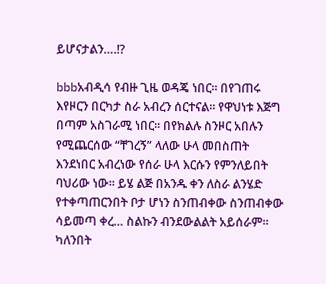ይሆናታልን….!?

bbbአብዲሳ የብዙ ጊዜ ወዳጄ ነበር፡፡ በየገጠሩ እየዞርን በርካታ ስራ አብረን ሰርተናል፡፡ የዋህነቱ እጅግ በጣም አስገራሚ ነበር፡፡ በየክልሉ ስንዞር አበሉን የሚጨርሰው “ቸገረኝ” ላለው ሁላ መበስጠት እንደነበር አብረነው የሰራ ሁላ እርሱን የምንለይበት ባህሪው ነው፡፡ ይሄ ልጅ በአንዱ ቀን ለስራ ልንሄድ የተቀጣጠርንበት ቦታ ሆነን ስንጠብቀው ስንጠብቀው ሳይመጣ ቀረ… ስልኩን ብንደውልልት አይሰራም፡፡ ካለንበት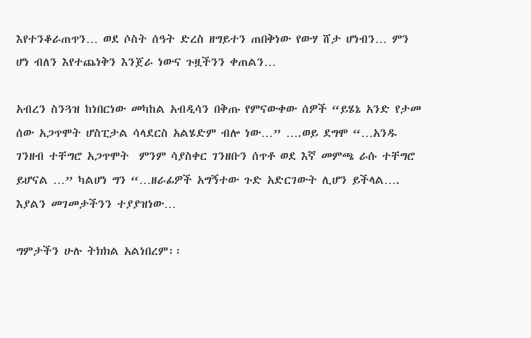እየተንቆራጠጥን… ወደ ሶስት ሰዓት ድረስ ዘግይተን ጠበቅነው የውሃ ሸታ ሆነብን… ምን ሆነ ብለን እየተጨነቅን እንጀራ ነውና ጉዟችንን ቀጠልን…

አብረን ስንጓዝ ከነበርነው መካከል አብዲሳን በቅጡ የምናውቀው ሰዎች “ይሄኔ አንድ የታመ ሰው አጋጥሞት ሆስፒታል ሳላደርስ አልሄድም ብሎ ነው…” ….ወይ ደግሞ “…አንዱ ገንዘብ ተቸግሮ አጋጥሞት  ምንም ሳያስቀር ገንዘቡን ሰጥቶ ወደ እኛ መምጫ ራሱ ተቸግሮ ይሆናል …” ካልሆነ ግን “…ዘራፊዎች አግኝተው ጉድ አድርገውት ሊሆን ይችላል…. እያልን መገመታችንን ተያያዝነው…

ግምታችን ሁሉ ትክክል አልነበረም፡፡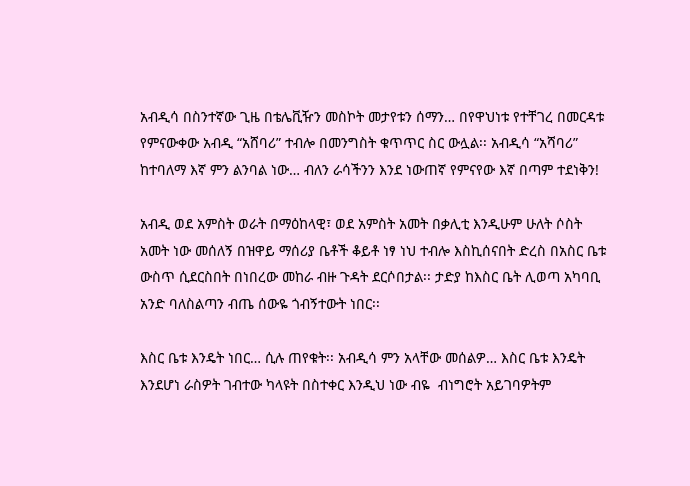አብዲሳ በስንተኛው ጊዜ በቴሌቪዥን መስኮት መታየቱን ሰማን… በየዋህነቱ የተቸገረ በመርዳቱ የምናውቀው አብዲ “አሸባሪ” ተብሎ በመንግስት ቁጥጥር ስር ውሏል፡፡ አብዲሳ “አሻባሪ” ከተባለማ እኛ ምን ልንባል ነው… ብለን ራሳችንን እንደ ነውጠኛ የምናየው እኛ በጣም ተደነቅን!

አብዲ ወደ አምስት ወራት በማዕከላዊ፣ ወደ አምስት አመት በቃሊቲ እንዲሁም ሁለት ሶስት አመት ነው መሰለኝ በዝዋይ ማሰሪያ ቤቶች ቆይቶ ነፃ ነህ ተብሎ እስኪሰናበት ድረስ በአስር ቤቱ ውስጥ ሲደርስበት በነበረው መከራ ብዙ ጉዳት ደርሶበታል፡፡ ታድያ ከእስር ቤት ሊወጣ አካባቢ አንድ ባለስልጣን ብጤ ሰውዬ ጎብኝተውት ነበር፡፡

እስር ቤቱ እንዴት ነበር… ሲሉ ጠየቁት፡፡ አብዲሳ ምን አላቸው መሰልዎ… እስር ቤቱ እንዴት እንደሆነ ራስዎት ገብተው ካላዩት በስተቀር እንዲህ ነው ብዬ  ብነግሮት አይገባዎትም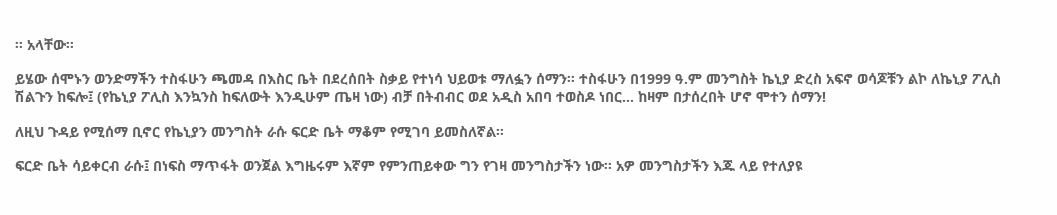፡፡ አላቸው፡፡

ይሄው ሰሞኑን ወንድማችን ተስፋሁን ጫመዳ በእስር ቤት በደረሰበት ስቃይ የተነሳ ህይወቱ ማለፏን ሰማን፡፡ ተስፋሁን በ1999 ዓ.ም መንግስት ኬኒያ ድረስ አፍኖ ወሳጆቹን ልኮ ለኬኒያ ፖሊስ ሽልጉን ከፍሎ፤ (የኬኒያ ፖሊስ እንኳንስ ከፍለውት እንዲሁም ጤዛ ነው) ብቻ በትብብር ወደ አዲስ አበባ ተወስዶ ነበር… ከዛም በታሰረበት ሆኖ ሞተን ሰማን!

ለዚህ ጉዳይ የሚሰማ ቢኖር የኬኒያን መንግስት ራሱ ፍርድ ቤት ማቆም የሚገባ ይመስለኛል፡፡

ፍርድ ቤት ሳይቀርብ ራሱ፤ በነፍስ ማጥፋት ወንጀል እግዜሩም እኛም የምንጠይቀው ግን የገዛ መንግስታችን ነው፡፡ አዎ መንግስታችን እጁ ላይ የተለያዩ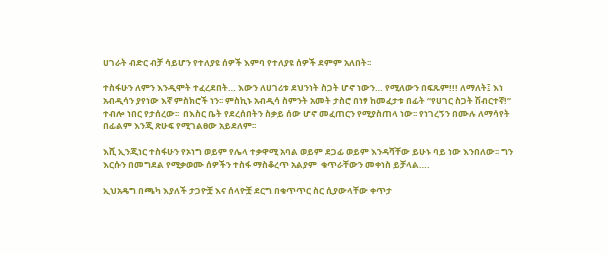ሀገራት ብድር ብቻ ሳይሆን የተለያዩ ሰዎች እምባ የተለያዩ ሰዎች ደምም አለበት፡፡

ተስፋሁን ለምን እንዲሞት ተፈረደበት… እውን ለሀገሪቱ ደህንነት ስጋት ሆኖ ነውን… የሚለውን በፍጹም!!! ለማለት፤ እነ አብዲሳን ያየነው እኛ ምስክሮች ነን፡፡ ምስኪኑ አብዲሳ ስምንት አመት ታስሮ በነፃ ከመፈታቱ በፊት “የሀገር ስጋት ሽብርተኛ!” ተብሎ ነበር የታሰረው፡፡  በእስር ቤት የደረሰበትን ስቃይ ሰው ሆኖ መፈጠርን የሚያስጠላ ነው፡፡ የነገረኝን በሙሉ ለማሳየት በፊልም እንጂ ጽሁፍ የሚገልፀው አይደለም፡፡

እሺ ኢንጂነር ተስፋሁን የኦነግ ወይም የሌላ ተቃዋሚ አባል ወይም ደጋፊ ወይም እንዳሻቸው ይሁኑ ባይ ነው እንበለው፡፡ ግን እርሱን በመግደል የሚቃወሙ ሰዎችን ተስፋ ማስቆረጥ አልያም  ቁጥራቸውን መቀነስ ይቻላል….

ኢህአዴግ በጫካ እያለች ታጋዮቿ እና ሰላዮቿ ደርግ በቁጥጥር ስር ሲያውላቸው ቀጥታ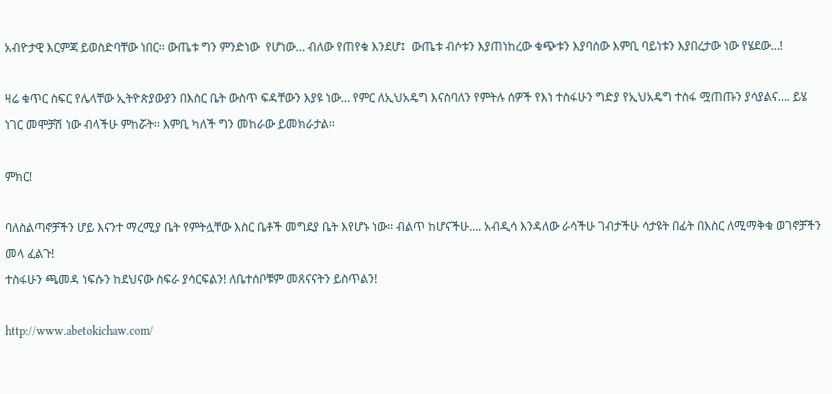አብዮታዊ እርምጃ ይወስድባቸው ነበር፡፡ ውጤቱ ግን ምንድነው  የሆነው… ብለው የጠየቁ እንደሆ፤  ውጤቱ ብሶቱን እያጠነከረው ቁጭቱን እያባሰው እምቢ ባይነቱን እያበረታው ነው የሄደው…!

ዛሬ ቁጥር ስፍር የሌላቸው ኢትዮጵያውያን በእስር ቤት ውስጥ ፍዳቸውን እያዩ ነው… የምር ለኢህአዴግ እናስባለን የምትሉ ሰዎች የእነ ተስፋሁን ግድያ የኢህአዴግ ተስፋ ሟጠጡን ያሳያልና…. ይሄ ነገር መሞቻሽ ነው ብላችሁ ምከሯት፡፡ እምቢ ካለች ግን መከራው ይመክራታል፡፡

ምክር!

ባለስልጣኖቻችን ሆይ እናንተ ማረሚያ ቤት የምትሏቸው እስር ቤቶች መግደያ ቤት እየሆኑ ነው፡፡ ብልጥ ከሆናችሁ…. አብዲሳ እንዳለው ራሳችሁ ገብታችሁ ሳታዩት በፊት በእስር ለሚማቅቁ ወገኖቻችን መላ ፈልጉ!
ተስፋሁን ጫመዳ ነፍሱን ከደህናው ስፍራ ያሳርፍልን! ለቤተሰቦቹም መጸናናትን ይስጥልን!

http://www.abetokichaw.com/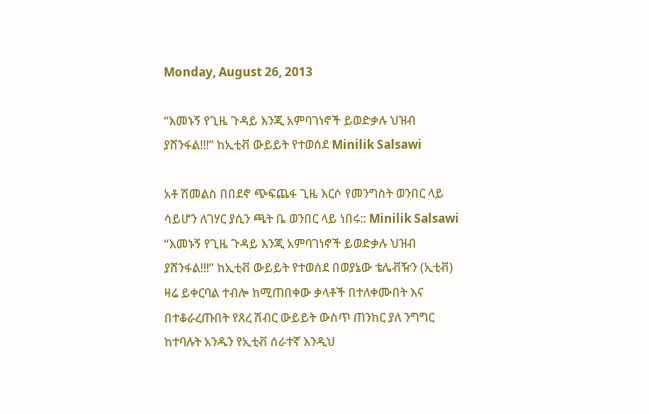Monday, August 26, 2013

“እመኑኝ የጊዜ ጉዳይ እንጂ አምባገነኖች ይወድቃሉ ህዝብ ያሸንፋል!!!” ከኢቲቭ ውይይት የተወሰደ Minilik Salsawi

አቶ ሽመልስ በበደኖ ጭፍጨፋ ጊዜ እርሶ የመንግስት ወንበር ላይ ሳይሆን ለገሃር ያሲን ጫት ቤ ወንበር ላይ ነበሩ:: Minilik Salsawi “እመኑኝ የጊዜ ጉዳይ እንጂ አምባገነኖች ይወድቃሉ ህዝብ ያሸንፋል!!!” ከኢቲቭ ውይይት የተወሰደ በወያኔው ቴሌቭዥን (ኢቲቭ) ዛሬ ይቀርባል ተብሎ ከሚጠበቀው ቃላቶች በተለቀሙበት እና በተቆራረጡበት የጸረ ሽብር ውይይት ውስጥ ጠንከር ያለ ንግግር ከተባሉት አንዱን የኢቲቭ ሰራተኛ እንዲህ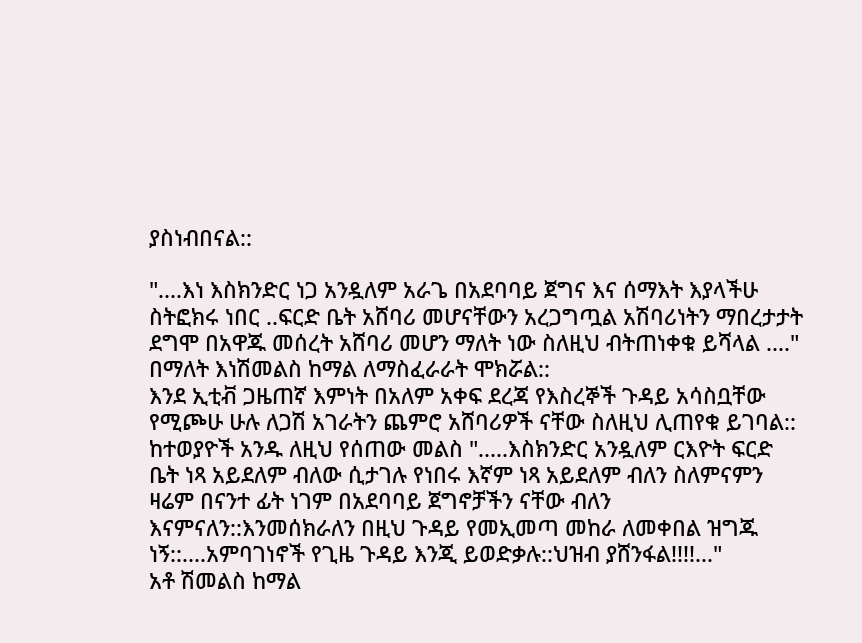ያስነብበናል::

"....እነ እስክንድር ነጋ አንዷለም አራጌ በአደባባይ ጀግና እና ሰማእት እያላችሁ ስትፎክሩ ነበር ..ፍርድ ቤት አሸባሪ መሆናቸውን አረጋግጧል አሽባሪነትን ማበረታታት ደግሞ በአዋጁ መሰረት አሸባሪ መሆን ማለት ነው ስለዚህ ብትጠነቀቁ ይሻላል ...." በማለት እነሽመልስ ከማል ለማስፈራራት ሞክሯል::
እንደ ኢቲቭ ጋዜጠኛ እምነት በአለም አቀፍ ደረጃ የእስረኞች ጉዳይ አሳስቧቸው የሚጮሁ ሁሉ ለጋሽ አገራትን ጨምሮ አሸባሪዎች ናቸው ስለዚህ ሊጠየቁ ይገባል::
ከተወያዮች አንዱ ለዚህ የሰጠው መልስ ".....እስክንድር አንዷለም ርእዮት ፍርድ ቤት ነጻ አይደለም ብለው ሲታገሉ የነበሩ እኛም ነጻ አይደለም ብለን ስለምናምን ዛሬም በናንተ ፊት ነገም በአደባባይ ጀግኖቻችን ናቸው ብለን እናምናለን::እንመሰክራለን በዚህ ጉዳይ የመኢመጣ መከራ ለመቀበል ዝግጁ ነኝ::....አምባገነኖች የጊዜ ጉዳይ እንጂ ይወድቃሉ::ህዝብ ያሸንፋል!!!!..."
አቶ ሽመልስ ከማል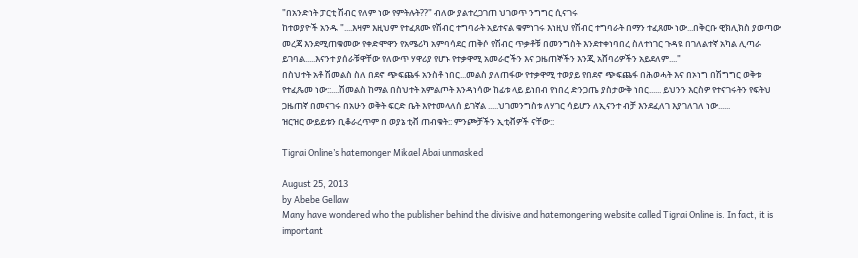"በአንድነት ፓርቲ ሽብር የለም ነው የምትሉት??" ብለው ያልተረጋገጠ ህገወጥ ንግግር ሲናገሩ
ከተወያዮች አንዱ "....እዛም እዚህም የተፈጸሙ የሽብር ተግባራት አይተናል ቁምነገሩ እነዚህ የሽብር ተግባራት በማን ተፈጸሙ ነው...በቅርቡ ዊክሊክስ ያወጣው መረጃ እንደሚጠቁመው የቀድሞዋን የአሜሪካ አምባሳደር ጠቅሶ የሽብር ጥቃቶቹ በመንግስት እንደተቀነባበረ ስለተነገር ጉዳዩ በገለልተኛ አካል ሊጣራ ይገባል.....እናንተ ያሰራቹዋቸው የለውጥ ሃዋሪያ የሆኑ የተቃዋሚ አመራሮችን እና ጋዜጠኞችን እንጂ አሸባሪዎችን አይደለም...."
በስህተት አቶ ሽመልስ ስለ በደኖ ጭፍጨፋ አንስቶ ነበር...መልስ ያለጠፋው የተቃዋሚ ተወያይ የበደኖ ጭፍጨፋ በሕወሓት እና በኦነግ በሽግግር ወቅቱ የተፈጼመ ነው::....ሽመልስ ከማል በስህተት አምልጦት እንዳነሳው ከፊቱ ላይ ይነበብ የነበረ ድንጋጤ ያስታውቅ ነበር...... ይህንን እርስዎ የተናገሩትን የፍትህ ጋዜጠኛ በመናገሩ በአሁን ወቅት ፍርድ ቤት እየተመላለሰ ይገኛል .....ህገመንግስቱ ለሃገር ሳይሆን ለኢናንተ ብቻ እንደፈለገ እያገለገለ ነው......
ዝርዝር ውይይቱን ቢቆራረጥም በ ወያኔ ቲቭ ጠብቁት:: ምንጮቻችን ኢቲቭዎች ናቸው::

Tigrai Online’s hatemonger Mikael Abai unmasked

August 25, 2013
by Abebe Gellaw
Many have wondered who the publisher behind the divisive and hatemongering website called Tigrai Online is. In fact, it is important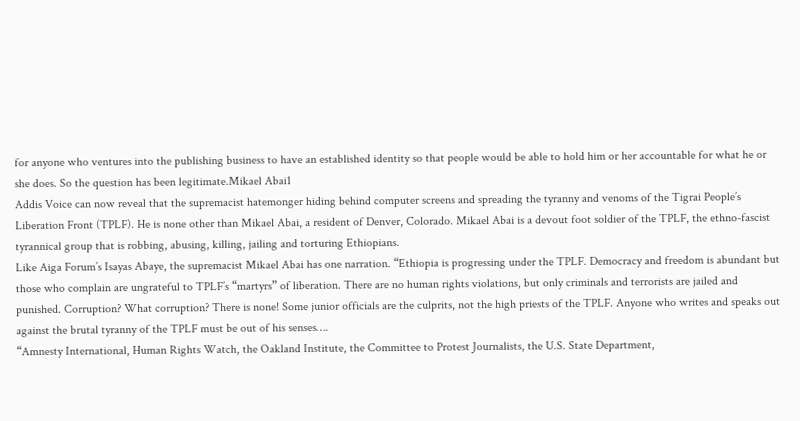for anyone who ventures into the publishing business to have an established identity so that people would be able to hold him or her accountable for what he or she does. So the question has been legitimate.Mikael Abai1
Addis Voice can now reveal that the supremacist hatemonger hiding behind computer screens and spreading the tyranny and venoms of the Tigrai People’s Liberation Front (TPLF). He is none other than Mikael Abai, a resident of Denver, Colorado. Mikael Abai is a devout foot soldier of the TPLF, the ethno-fascist tyrannical group that is robbing, abusing, killing, jailing and torturing Ethiopians.
Like Aiga Forum’s Isayas Abaye, the supremacist Mikael Abai has one narration. “Ethiopia is progressing under the TPLF. Democracy and freedom is abundant but those who complain are ungrateful to TPLF’s “martyrs” of liberation. There are no human rights violations, but only criminals and terrorists are jailed and punished. Corruption? What corruption? There is none! Some junior officials are the culprits, not the high priests of the TPLF. Anyone who writes and speaks out against the brutal tyranny of the TPLF must be out of his senses….
“Amnesty International, Human Rights Watch, the Oakland Institute, the Committee to Protest Journalists, the U.S. State Department,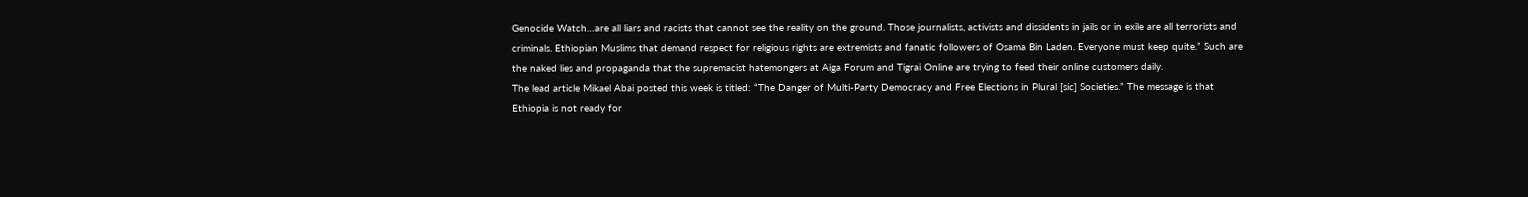Genocide Watch…are all liars and racists that cannot see the reality on the ground. Those journalists, activists and dissidents in jails or in exile are all terrorists and criminals. Ethiopian Muslims that demand respect for religious rights are extremists and fanatic followers of Osama Bin Laden. Everyone must keep quite.” Such are the naked lies and propaganda that the supremacist hatemongers at Aiga Forum and Tigrai Online are trying to feed their online customers daily.
The lead article Mikael Abai posted this week is titled: “The Danger of Multi-Party Democracy and Free Elections in Plural [sic] Societies.” The message is that Ethiopia is not ready for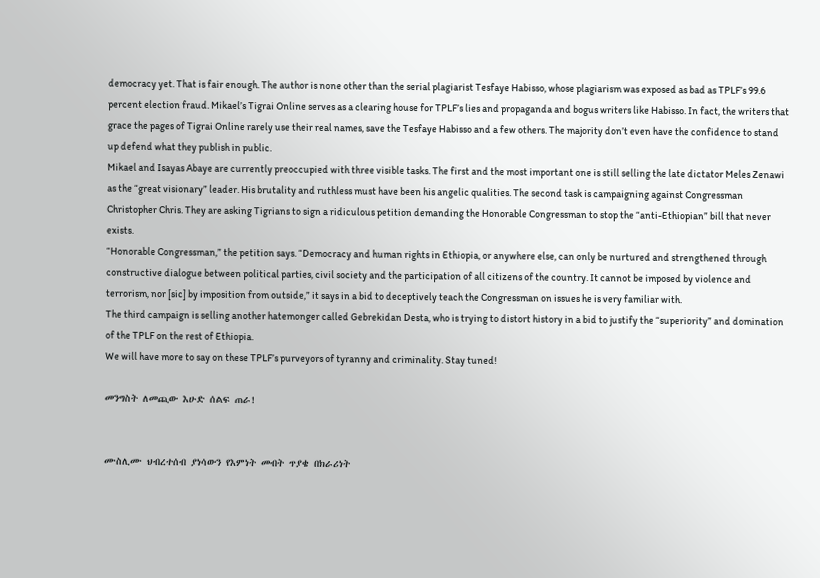democracy yet. That is fair enough. The author is none other than the serial plagiarist Tesfaye Habisso, whose plagiarism was exposed as bad as TPLF’s 99.6 percent election fraud. Mikael’s Tigrai Online serves as a clearing house for TPLF’s lies and propaganda and bogus writers like Habisso. In fact, the writers that grace the pages of Tigrai Online rarely use their real names, save the Tesfaye Habisso and a few others. The majority don’t even have the confidence to stand up defend what they publish in public.
Mikael and Isayas Abaye are currently preoccupied with three visible tasks. The first and the most important one is still selling the late dictator Meles Zenawi as the “great visionary” leader. His brutality and ruthless must have been his angelic qualities. The second task is campaigning against Congressman Christopher Chris. They are asking Tigrians to sign a ridiculous petition demanding the Honorable Congressman to stop the “anti-Ethiopian” bill that never exists.
“Honorable Congressman,” the petition says. “Democracy and human rights in Ethiopia, or anywhere else, can only be nurtured and strengthened through constructive dialogue between political parties, civil society and the participation of all citizens of the country. It cannot be imposed by violence and terrorism, nor [sic] by imposition from outside,” it says in a bid to deceptively teach the Congressman on issues he is very familiar with.
The third campaign is selling another hatemonger called Gebrekidan Desta, who is trying to distort history in a bid to justify the “superiority” and domination of the TPLF on the rest of Ethiopia.
We will have more to say on these TPLF’s purveyors of tyranny and criminality. Stay tuned!

መንግስት ለመጪው እሁድ ሰልፍ ጠራ!


ሙስሊሙ ህብረተሰብ ያነሳውን የእምነት መብት ጥያቄ በክራሪነት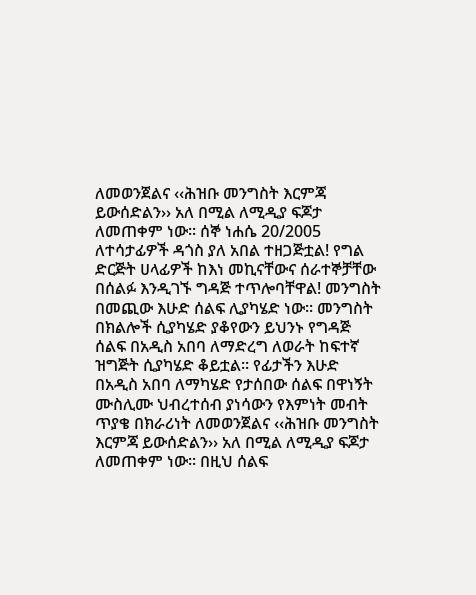ለመወንጀልና ‹‹ሕዝቡ መንግስት እርምጃ ይውሰድልን›› አለ በሚል ለሚዲያ ፍጆታ ለመጠቀም ነው፡፡ ሰኞ ነሐሴ 20/2005 ለተሳታፊዎች ዳጎስ ያለ አበል ተዘጋጅቷል! የግል ድርጅት ሀላፊዎች ከእነ መኪናቸውና ሰራተኞቻቸው በሰልፉ እንዲገኙ ግዳጅ ተጥሎባቸዋል! መንግስት በመጪው እሁድ ሰልፍ ሊያካሄድ ነው፡፡ መንግስት በክልሎች ሲያካሄድ ያቆየውን ይህንኑ የግዳጅ ሰልፍ በአዲስ አበባ ለማድረግ ለወራት ከፍተኛ ዝግጅት ሲያካሄድ ቆይቷል፡፡ የፊታችን እሁድ በአዲስ አበባ ለማካሄድ የታሰበው ሰልፍ በዋነኝት ሙስሊሙ ህብረተሰብ ያነሳውን የእምነት መብት ጥያቄ በክራሪነት ለመወንጀልና ‹‹ሕዝቡ መንግስት እርምጃ ይውሰድልን›› አለ በሚል ለሚዲያ ፍጆታ ለመጠቀም ነው፡፡ በዚህ ሰልፍ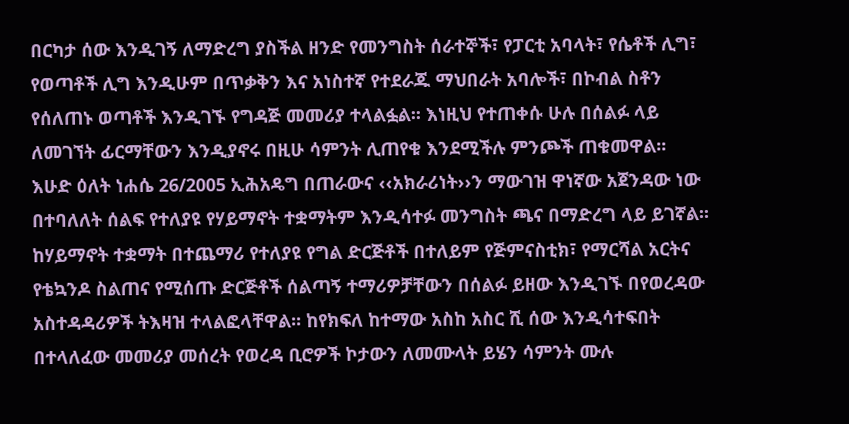በርካታ ሰው እንዲገኝ ለማድረግ ያስችል ዘንድ የመንግስት ሰራተኞች፣ የፓርቲ አባላት፣ የሴቶች ሊግ፣ የወጣቶች ሊግ እንዲሁም በጥቃቅን እና አነስተኛ የተደራጁ ማህበራት አባሎች፣ በኮብል ስቶን የሰለጠኑ ወጣቶች እንዲገኙ የግዳጅ መመሪያ ተላልፏል፡፡ እነዚህ የተጠቀሱ ሁሉ በሰልፉ ላይ ለመገኘት ፊርማቸውን እንዲያኖሩ በዚሁ ሳምንት ሊጠየቁ እንደሚችሉ ምንጮች ጠቁመዋል፡፡
እሁድ ዕለት ነሐሴ 26/2005 ኢሕአዴግ በጠራውና ‹‹አክራሪነት››ን ማውገዝ ዋነኛው አጀንዳው ነው በተባለለት ሰልፍ የተለያዩ የሃይማኖት ተቋማትም እንዲሳተፉ መንግስት ጫና በማድረግ ላይ ይገኛል፡፡ ከሃይማኖት ተቋማት በተጨማሪ የተለያዩ የግል ድርጅቶች በተለይም የጅምናስቲክ፣ የማርሻል አርትና የቴኳንዶ ስልጠና የሚሰጡ ድርጅቶች ሰልጣኝ ተማሪዎቻቸውን በሰልፉ ይዘው እንዲገኙ በየወረዳው አስተዳዳሪዎች ትእዛዝ ተላልፎላቸዋል፡፡ ከየክፍለ ከተማው አስከ አስር ሺ ሰው እንዲሳተፍበት በተላለፈው መመሪያ መሰረት የወረዳ ቢሮዎች ኮታውን ለመሙላት ይሄን ሳምንት ሙሉ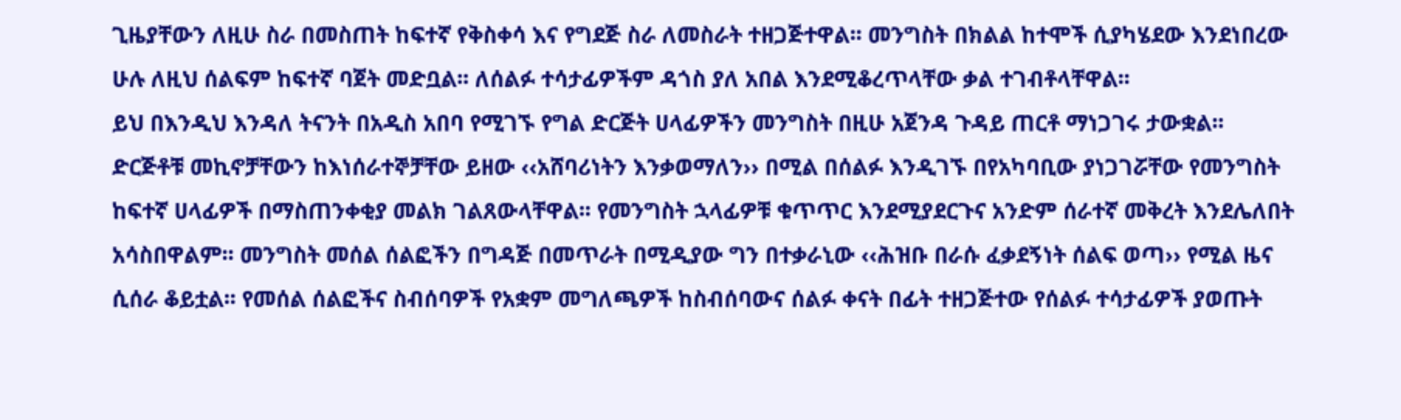ጊዜያቸውን ለዚሁ ስራ በመስጠት ከፍተኛ የቅስቀሳ እና የግደጅ ስራ ለመስራት ተዘጋጅተዋል፡፡ መንግስት በክልል ከተሞች ሲያካሄደው እንደነበረው ሁሉ ለዚህ ሰልፍም ከፍተኛ ባጀት መድቧል፡፡ ለሰልፉ ተሳታፊዎችም ዳጎስ ያለ አበል እንደሚቆረጥላቸው ቃል ተገብቶላቸዋል፡፡
ይህ በእንዲህ እንዳለ ትናንት በአዲስ አበባ የሚገኙ የግል ድርጅት ሀላፊዎችን መንግስት በዚሁ አጀንዳ ጉዳይ ጠርቶ ማነጋገሩ ታውቋል፡፡ ድርጅቶቹ መኪኖቻቸውን ከእነሰራተኞቻቸው ይዘው ‹‹አሸባሪነትን እንቃወማለን›› በሚል በሰልፉ እንዲገኙ በየአካባቢው ያነጋገሯቸው የመንግስት ከፍተኛ ሀላፊዎች በማስጠንቀቂያ መልክ ገልጸውላቸዋል፡፡ የመንግስት ኋላፊዎቹ ቁጥጥር እንደሚያደርጉና አንድም ሰራተኛ መቅረት እንደሌለበት አሳስበዋልም፡፡ መንግስት መሰል ሰልፎችን በግዳጅ በመጥራት በሚዲያው ግን በተቃራኒው ‹‹ሕዝቡ በራሱ ፈቃደኝነት ሰልፍ ወጣ›› የሚል ዜና ሲሰራ ቆይቷል፡፡ የመሰል ሰልፎችና ስብሰባዎች የአቋም መግለጫዎች ከስብሰባውና ሰልፉ ቀናት በፊት ተዘጋጅተው የሰልፉ ተሳታፊዎች ያወጡት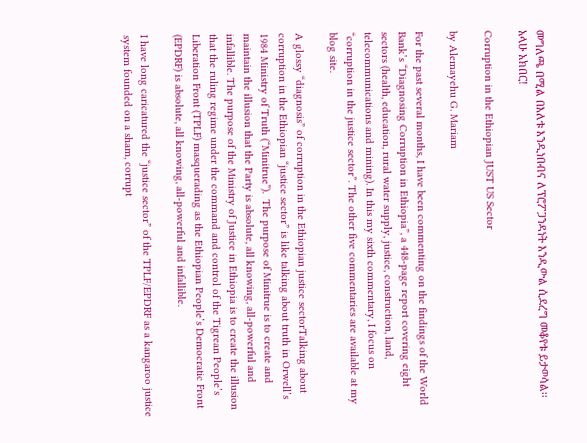መግለጫ በሚል በእለቱ እንዲነበብና ለፕሮፖጋንዳነት እንዲውል ሲደረግ መቆየቱ ይታወሳል፡፡
አላሁ አክበር!

Corruption in the Ethiopian JUST US Sector

by Alemayehu G. Mariam

For the past several months, I have been commenting on the findings of the World Bank’s “Diagnosing Corruption in Ethiopia”, a 448-page report covering eight sectors (health, education, rural water supply, justice, construction, land, telecommunications and mining). In this my sixth commentary, I focus on “corruption in the justice sector”. The other five commentaries are available at my blog site.

A glossy “diagnosis” of corruption in the Ethiopian justice sectorTalking about corruption in the Ethiopian “justice sector” is like talking about truth in Orwell’s 1984 Ministry of Truth (“Minitrue”).  The purpose of Minitrue is to create and maintain the illusion that the Party is absolute, all knowing, all-powerful and infallible. The purpose of the Ministry of Justice in Ethiopia is to create the illusion that the ruling regime under the command and control of the Tigrean People’s Liberation Front (TPLF) masquerading as the Ethiopian People’s Democratic Front (EPDRF) is absolute, all knowing, all-powerful and infallible.

I have long caricatured the “justice sector” of the TPLF/EPDRF as a kangaroo justice system founded on a sham, corrupt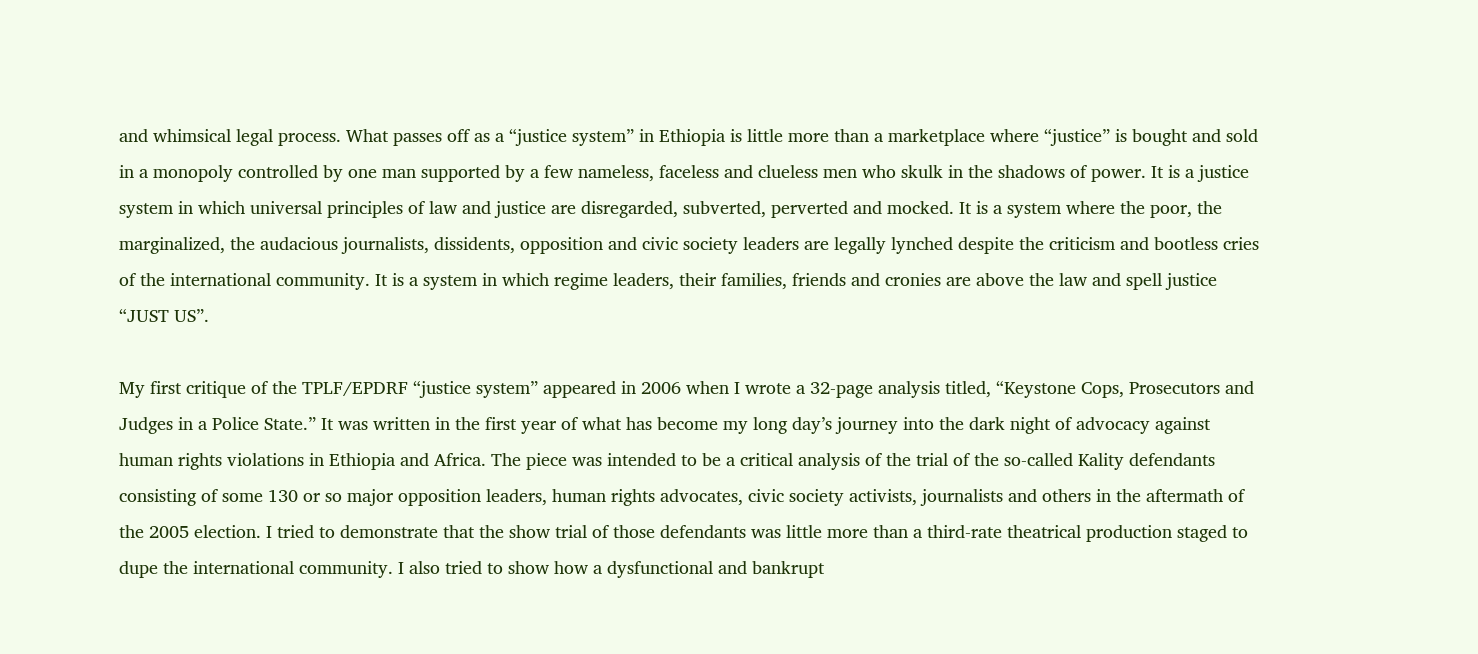and whimsical legal process. What passes off as a “justice system” in Ethiopia is little more than a marketplace where “justice” is bought and sold in a monopoly controlled by one man supported by a few nameless, faceless and clueless men who skulk in the shadows of power. It is a justice system in which universal principles of law and justice are disregarded, subverted, perverted and mocked. It is a system where the poor, the marginalized, the audacious journalists, dissidents, opposition and civic society leaders are legally lynched despite the criticism and bootless cries of the international community. It is a system in which regime leaders, their families, friends and cronies are above the law and spell justice “JUST US”.

My first critique of the TPLF/EPDRF “justice system” appeared in 2006 when I wrote a 32-page analysis titled, “Keystone Cops, Prosecutors and Judges in a Police State.” It was written in the first year of what has become my long day’s journey into the dark night of advocacy against human rights violations in Ethiopia and Africa. The piece was intended to be a critical analysis of the trial of the so-called Kality defendants consisting of some 130 or so major opposition leaders, human rights advocates, civic society activists, journalists and others in the aftermath of the 2005 election. I tried to demonstrate that the show trial of those defendants was little more than a third-rate theatrical production staged to dupe the international community. I also tried to show how a dysfunctional and bankrupt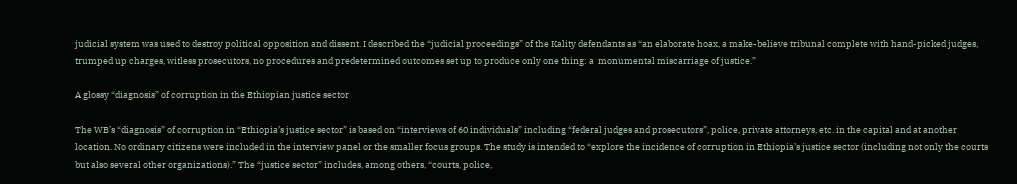judicial system was used to destroy political opposition and dissent. I described the “judicial proceedings” of the Kality defendants as “an elaborate hoax, a make-believe tribunal complete with hand-picked judges, trumped up charges, witless prosecutors, no procedures and predetermined outcomes set up to produce only one thing: a  monumental miscarriage of justice.”

A glossy “diagnosis” of corruption in the Ethiopian justice sector

The WB’s “diagnosis” of corruption in “Ethiopia’s justice sector” is based on “interviews of 60 individuals” including “federal judges and prosecutors”, police, private attorneys, etc. in the capital and at another location. No ordinary citizens were included in the interview panel or the smaller focus groups. The study is intended to “explore the incidence of corruption in Ethiopia’s justice sector (including not only the courts but also several other organizations).” The “justice sector” includes, among others, “courts, police,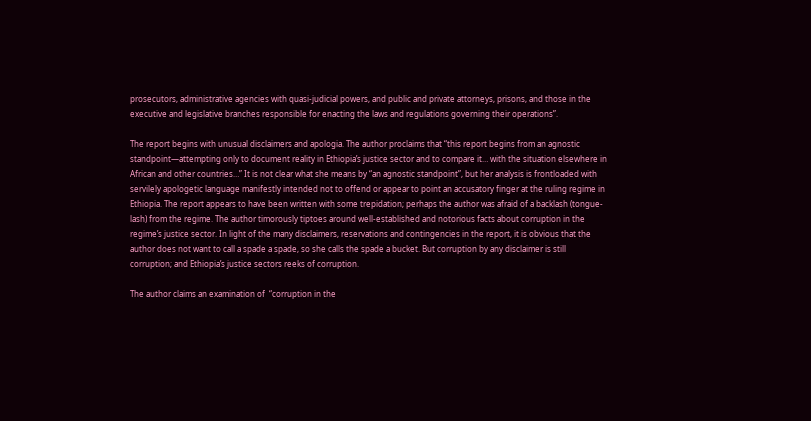prosecutors, administrative agencies with quasi-judicial powers, and public and private attorneys, prisons, and those in the executive and legislative branches responsible for enacting the laws and regulations governing their operations”.

The report begins with unusual disclaimers and apologia. The author proclaims that “this report begins from an agnostic standpoint—attempting only to document reality in Ethiopia’s justice sector and to compare it… with the situation elsewhere in African and other countries…” It is not clear what she means by “an agnostic standpoint”, but her analysis is frontloaded with servilely apologetic language manifestly intended not to offend or appear to point an accusatory finger at the ruling regime in Ethiopia. The report appears to have been written with some trepidation; perhaps the author was afraid of a backlash (tongue-lash) from the regime. The author timorously tiptoes around well-established and notorious facts about corruption in the regime’s justice sector. In light of the many disclaimers, reservations and contingencies in the report, it is obvious that the author does not want to call a spade a spade, so she calls the spade a bucket. But corruption by any disclaimer is still corruption; and Ethiopia’s justice sectors reeks of corruption.

The author claims an examination of  “corruption in the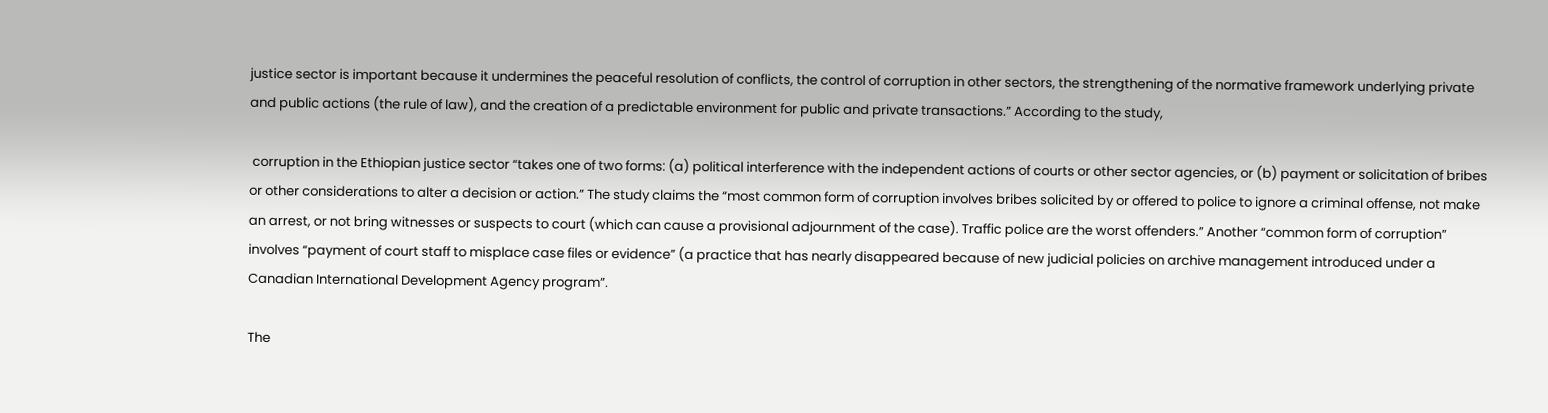justice sector is important because it undermines the peaceful resolution of conflicts, the control of corruption in other sectors, the strengthening of the normative framework underlying private and public actions (the rule of law), and the creation of a predictable environment for public and private transactions.” According to the study,

 corruption in the Ethiopian justice sector “takes one of two forms: (a) political interference with the independent actions of courts or other sector agencies, or (b) payment or solicitation of bribes or other considerations to alter a decision or action.” The study claims the “most common form of corruption involves bribes solicited by or offered to police to ignore a criminal offense, not make an arrest, or not bring witnesses or suspects to court (which can cause a provisional adjournment of the case). Traffic police are the worst offenders.” Another “common form of corruption” involves “payment of court staff to misplace case files or evidence” (a practice that has nearly disappeared because of new judicial policies on archive management introduced under a Canadian International Development Agency program”.

The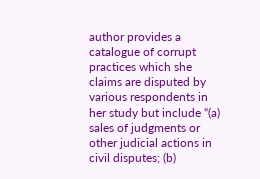author provides a catalogue of corrupt practices which she claims are disputed by various respondents in her study but include “(a) sales of judgments or other judicial actions in civil disputes; (b)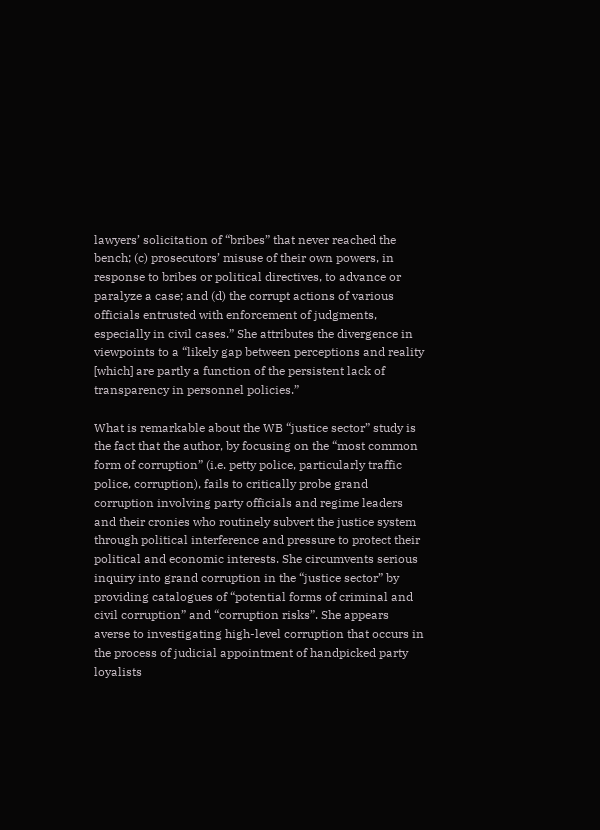lawyers’ solicitation of “bribes” that never reached the bench; (c) prosecutors’ misuse of their own powers, in response to bribes or political directives, to advance or paralyze a case; and (d) the corrupt actions of various officials entrusted with enforcement of judgments, especially in civil cases.” She attributes the divergence in viewpoints to a “likely gap between perceptions and reality [which] are partly a function of the persistent lack of transparency in personnel policies.”

What is remarkable about the WB “justice sector” study is the fact that the author, by focusing on the “most common form of corruption” (i.e. petty police, particularly traffic police, corruption), fails to critically probe grand corruption involving party officials and regime leaders and their cronies who routinely subvert the justice system through political interference and pressure to protect their political and economic interests. She circumvents serious inquiry into grand corruption in the “justice sector” by providing catalogues of “potential forms of criminal and civil corruption” and “corruption risks”. She appears averse to investigating high-level corruption that occurs in the process of judicial appointment of handpicked party loyalists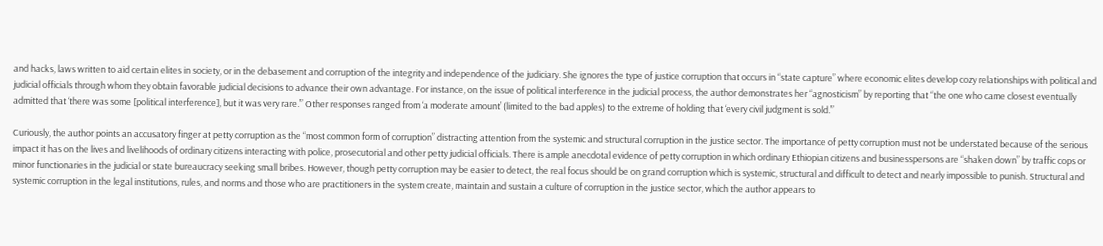and hacks, laws written to aid certain elites in society, or in the debasement and corruption of the integrity and independence of the judiciary. She ignores the type of justice corruption that occurs in “state capture” where economic elites develop cozy relationships with political and judicial officials through whom they obtain favorable judicial decisions to advance their own advantage. For instance, on the issue of political interference in the judicial process, the author demonstrates her “agnosticism” by reporting that “the one who came closest eventually admitted that ‘there was some [political interference], but it was very rare.’” Other responses ranged from ‘a moderate amount’ (limited to the bad apples) to the extreme of holding that ‘every civil judgment is sold.’”

Curiously, the author points an accusatory finger at petty corruption as the “most common form of corruption” distracting attention from the systemic and structural corruption in the justice sector. The importance of petty corruption must not be understated because of the serious impact it has on the lives and livelihoods of ordinary citizens interacting with police, prosecutorial and other petty judicial officials. There is ample anecdotal evidence of petty corruption in which ordinary Ethiopian citizens and businesspersons are “shaken down” by traffic cops or minor functionaries in the judicial or state bureaucracy seeking small bribes. However, though petty corruption may be easier to detect, the real focus should be on grand corruption which is systemic, structural and difficult to detect and nearly impossible to punish. Structural and systemic corruption in the legal institutions, rules, and norms and those who are practitioners in the system create, maintain and sustain a culture of corruption in the justice sector, which the author appears to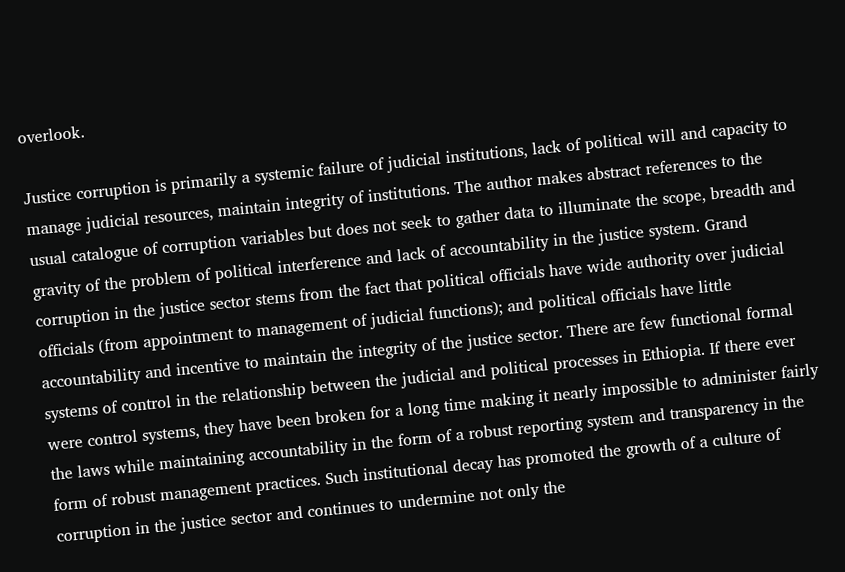overlook.

Justice corruption is primarily a systemic failure of judicial institutions, lack of political will and capacity to manage judicial resources, maintain integrity of institutions. The author makes abstract references to the usual catalogue of corruption variables but does not seek to gather data to illuminate the scope, breadth and gravity of the problem of political interference and lack of accountability in the justice system. Grand corruption in the justice sector stems from the fact that political officials have wide authority over judicial officials (from appointment to management of judicial functions); and political officials have little accountability and incentive to maintain the integrity of the justice sector. There are few functional formal systems of control in the relationship between the judicial and political processes in Ethiopia. If there ever were control systems, they have been broken for a long time making it nearly impossible to administer fairly the laws while maintaining accountability in the form of a robust reporting system and transparency in the form of robust management practices. Such institutional decay has promoted the growth of a culture of corruption in the justice sector and continues to undermine not only the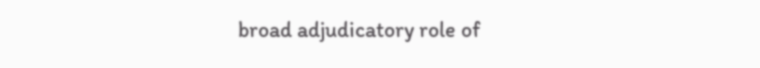broad adjudicatory role of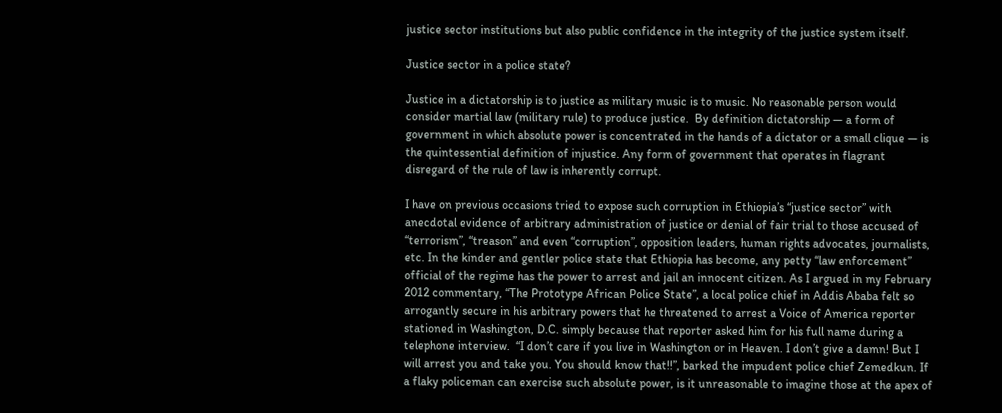justice sector institutions but also public confidence in the integrity of the justice system itself.

Justice sector in a police state?

Justice in a dictatorship is to justice as military music is to music. No reasonable person would consider martial law (military rule) to produce justice.  By definition dictatorship — a form of government in which absolute power is concentrated in the hands of a dictator or a small clique — is the quintessential definition of injustice. Any form of government that operates in flagrant disregard of the rule of law is inherently corrupt.

I have on previous occasions tried to expose such corruption in Ethiopia’s “justice sector” with anecdotal evidence of arbitrary administration of justice or denial of fair trial to those accused of  “terrorism”, “treason” and even “corruption”, opposition leaders, human rights advocates, journalists, etc. In the kinder and gentler police state that Ethiopia has become, any petty “law enforcement” official of the regime has the power to arrest and jail an innocent citizen. As I argued in my February 2012 commentary, “The Prototype African Police State”, a local police chief in Addis Ababa felt so arrogantly secure in his arbitrary powers that he threatened to arrest a Voice of America reporter stationed in Washington, D.C. simply because that reporter asked him for his full name during a telephone interview.  “I don’t care if you live in Washington or in Heaven. I don’t give a damn! But I will arrest you and take you. You should know that!!”, barked the impudent police chief Zemedkun. If a flaky policeman can exercise such absolute power, is it unreasonable to imagine those at the apex of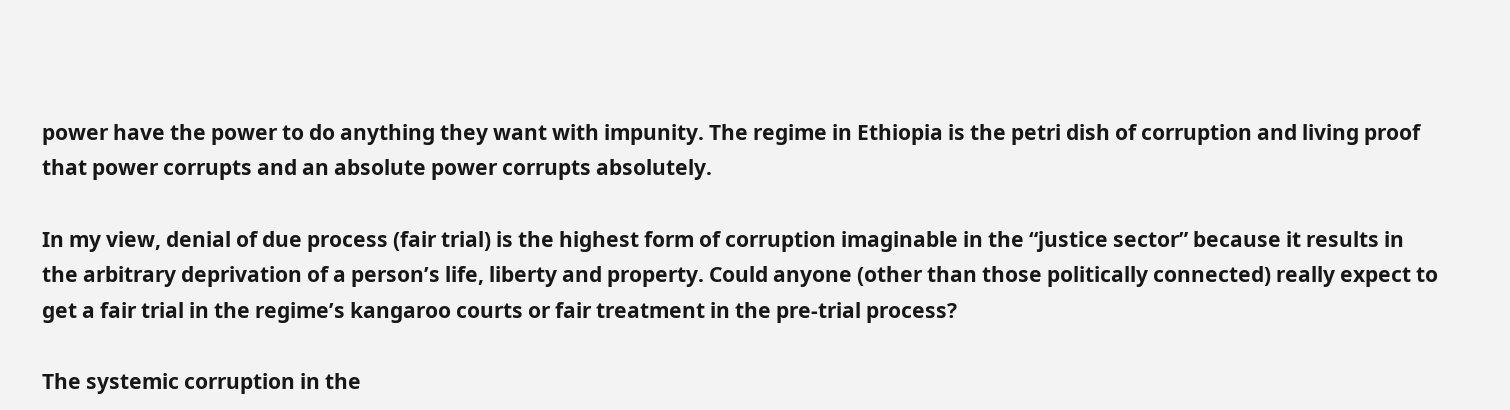power have the power to do anything they want with impunity. The regime in Ethiopia is the petri dish of corruption and living proof  that power corrupts and an absolute power corrupts absolutely.

In my view, denial of due process (fair trial) is the highest form of corruption imaginable in the “justice sector” because it results in the arbitrary deprivation of a person’s life, liberty and property. Could anyone (other than those politically connected) really expect to get a fair trial in the regime’s kangaroo courts or fair treatment in the pre-trial process?

The systemic corruption in the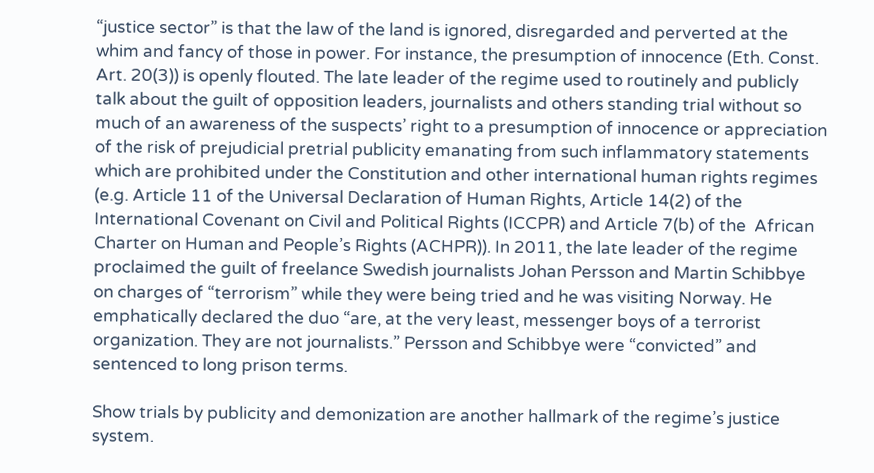“justice sector” is that the law of the land is ignored, disregarded and perverted at the whim and fancy of those in power. For instance, the presumption of innocence (Eth. Const. Art. 20(3)) is openly flouted. The late leader of the regime used to routinely and publicly talk about the guilt of opposition leaders, journalists and others standing trial without so much of an awareness of the suspects’ right to a presumption of innocence or appreciation of the risk of prejudicial pretrial publicity emanating from such inflammatory statements which are prohibited under the Constitution and other international human rights regimes (e.g. Article 11 of the Universal Declaration of Human Rights, Article 14(2) of the International Covenant on Civil and Political Rights (ICCPR) and Article 7(b) of the  African Charter on Human and People’s Rights (ACHPR)). In 2011, the late leader of the regime proclaimed the guilt of freelance Swedish journalists Johan Persson and Martin Schibbye on charges of “terrorism” while they were being tried and he was visiting Norway. He emphatically declared the duo “are, at the very least, messenger boys of a terrorist organization. They are not journalists.” Persson and Schibbye were “convicted” and sentenced to long prison terms.

Show trials by publicity and demonization are another hallmark of the regime’s justice system.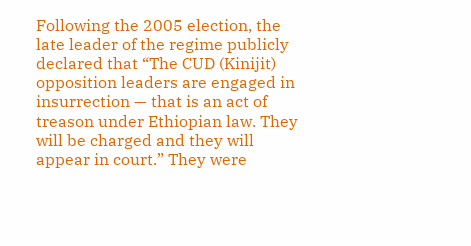Following the 2005 election, the late leader of the regime publicly declared that “The CUD (Kinijit) opposition leaders are engaged in insurrection — that is an act of treason under Ethiopian law. They will be charged and they will appear in court.” They were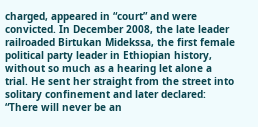charged, appeared in “court” and were convicted. In December 2008, the late leader railroaded Birtukan Midekssa, the first female political party leader in Ethiopian history, without so much as a hearing let alone a trial. He sent her straight from the street into solitary confinement and later declared: “There will never be an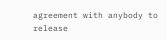agreement with anybody to release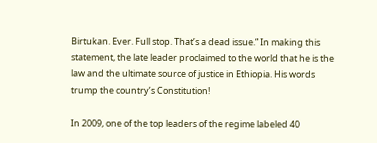Birtukan. Ever. Full stop. That’s a dead issue.” In making this statement, the late leader proclaimed to the world that he is the law and the ultimate source of justice in Ethiopia. His words trump the country’s Constitution!

In 2009, one of the top leaders of the regime labeled 40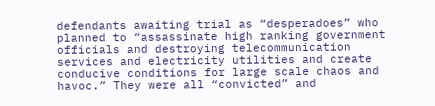defendants awaiting trial as “desperadoes” who planned to “assassinate high ranking government officials and destroying telecommunication services and electricity utilities and create conducive conditions for large scale chaos and havoc.” They were all “convicted” and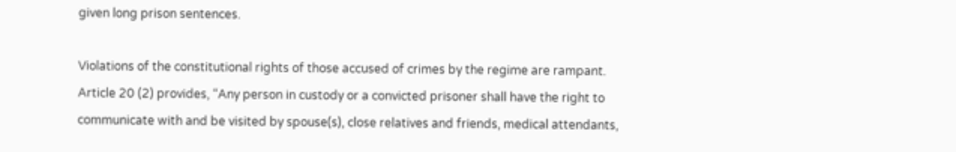given long prison sentences.

Violations of the constitutional rights of those accused of crimes by the regime are rampant. Article 20 (2) provides, “Any person in custody or a convicted prisoner shall have the right to communicate with and be visited by spouse(s), close relatives and friends, medical attendants,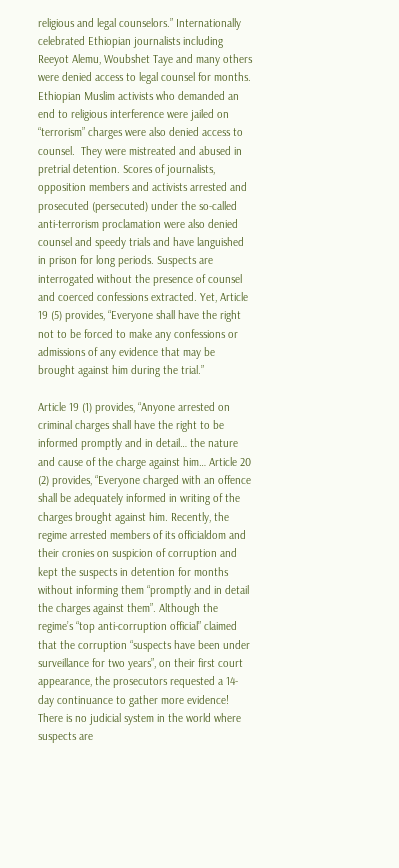religious and legal counselors.” Internationally celebrated Ethiopian journalists including Reeyot Alemu, Woubshet Taye and many others were denied access to legal counsel for months. Ethiopian Muslim activists who demanded an end to religious interference were jailed on “terrorism” charges were also denied access to counsel.  They were mistreated and abused in pretrial detention. Scores of journalists, opposition members and activists arrested and prosecuted (persecuted) under the so-called anti-terrorism proclamation were also denied counsel and speedy trials and have languished in prison for long periods. Suspects are interrogated without the presence of counsel and coerced confessions extracted. Yet, Article 19 (5) provides, “Everyone shall have the right not to be forced to make any confessions or admissions of any evidence that may be brought against him during the trial.”

Article 19 (1) provides, “Anyone arrested on criminal charges shall have the right to be informed promptly and in detail… the nature and cause of the charge against him… Article 20 (2) provides, “Everyone charged with an offence shall be adequately informed in writing of the charges brought against him. Recently, the regime arrested members of its officialdom and their cronies on suspicion of corruption and kept the suspects in detention for months without informing them “promptly and in detail the charges against them”. Although the regime’s “top anti-corruption official” claimed that the corruption “suspects have been under surveillance for two years”, on their first court appearance, the prosecutors requested a 14-day continuance to gather more evidence! There is no judicial system in the world where suspects are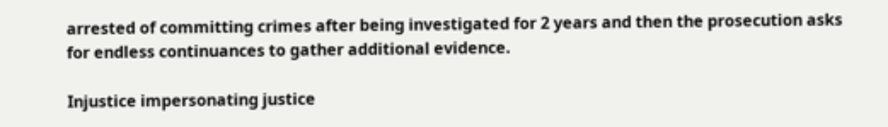arrested of committing crimes after being investigated for 2 years and then the prosecution asks for endless continuances to gather additional evidence.

Injustice impersonating justice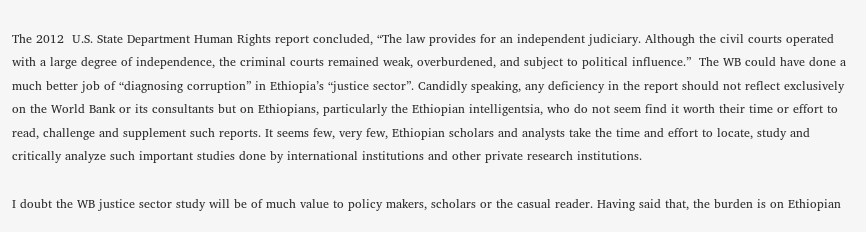The 2012  U.S. State Department Human Rights report concluded, “The law provides for an independent judiciary. Although the civil courts operated with a large degree of independence, the criminal courts remained weak, overburdened, and subject to political influence.”  The WB could have done a much better job of “diagnosing corruption” in Ethiopia’s “justice sector”. Candidly speaking, any deficiency in the report should not reflect exclusively on the World Bank or its consultants but on Ethiopians, particularly the Ethiopian intelligentsia, who do not seem find it worth their time or effort to read, challenge and supplement such reports. It seems few, very few, Ethiopian scholars and analysts take the time and effort to locate, study and critically analyze such important studies done by international institutions and other private research institutions.

I doubt the WB justice sector study will be of much value to policy makers, scholars or the casual reader. Having said that, the burden is on Ethiopian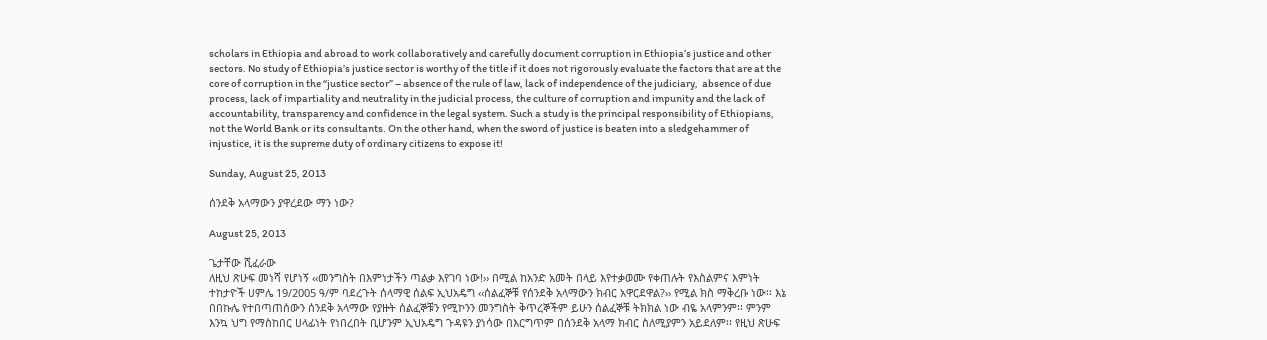scholars in Ethiopia and abroad to work collaboratively and carefully document corruption in Ethiopia’s justice and other sectors. No study of Ethiopia’s justice sector is worthy of the title if it does not rigorously evaluate the factors that are at the core of corruption in the “justice sector” – absence of the rule of law, lack of independence of the judiciary,  absence of due process, lack of impartiality and neutrality in the judicial process, the culture of corruption and impunity and the lack of accountability, transparency and confidence in the legal system. Such a study is the principal responsibility of Ethiopians, not the World Bank or its consultants. On the other hand, when the sword of justice is beaten into a sledgehammer of injustice, it is the supreme duty of ordinary citizens to expose it!

Sunday, August 25, 2013

ሰንደቅ አላማውን ያዋረደው ማን ነው?

August 25, 2013

ጌታቸው ሺፈራው
ለዚህ ጽሁፍ መነሻ የሆነኝ ‹‹መንግስት በእምነታችን ጣልቃ እየገባ ነው!›› በሚል ከአንድ አመት በላይ እየተቃወሙ የቀጠሉት የእስልምና እምነት ተከታዮች ሀምሌ 19/2005 ዓ/ም ባደረጉት ሰላማዊ ሰልፍ ኢህአዴግ ‹‹ሰልፈኞቹ የሰንደቅ አላማውን ክብር አዋርደዋል?›› የሚል ክስ ማቅረቡ ነው፡፡ እኔ በበኩሌ የተበጣጠሰውን ሰንደቅ አላማው የያዙት ሰልፈኞቹን የሚኮንን መንግስት ቅጥረኞችም ይሁን ሰልፈኞቹ ትክክል ነው ብዬ አላምንም፡፡ ምንም እንኳ ህግ የማስከበር ሀላፊነት የነበረበት ቢሆንም ኢህአዴግ ጉዳዩን ያነሳው በእርግጥም በሰንደቅ አላማ ክብር ስለሚያምን አይደለም፡፡ የዚህ ጽሁፍ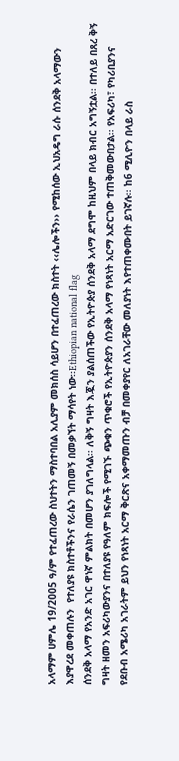አላማም ሀምሌ 19/2005 ዓ/ም የተፈጠረው ስህተትን ማስተባበል አሊያም መክሰስ ሳይሆን በተፈጠረው ክስተት ‹‹ሌሎችን›› የሚከሰው ኢህአዴግ ራሱ ሰንደቅ አላማውን እያዋረደ መቀጠሉን  የተለያዩ ክስተቶችንና የራሴን ገጠመኝ በመቃኘት ማሳየት ነው፡፡Ethiopian national flag
ሰንደቅ አላማ የአንድ አገር ዋነኛ ምልክት በመሆን ያገለግላል፡፡ ለቅኝ ግዛት እጇን ያልሰጠችው የኢትዮጵያ ሰንደቅ አላማ ደግሞ ከዚህም በላይ ክብር አግኝቷል፡፡ በተለይ በጸረ ቅኝ ግዛት ዘመን አፍሪካውያንና በተለያዩ የዓለም ክፍሎች የሚገኙ ጭቁን ጥቁሮች የኢትዮጵያን ሰንደቅ አላማ የነጻነት አርማ አድርገው ተጠቅመውበታል፡፡ የአፍሪካ፣ የካሪቢያንና የደቡብ አሜሪካ አገራትም ይህን የነጻነት አርማ ቅርጽና አቀማመጡን ብቻ በመቀያየር ለአገራቸው መለያነት እየተጠቀሙበት ይገኛሉ፡፡ ከ6 ሚሊዮን በላይ ራስ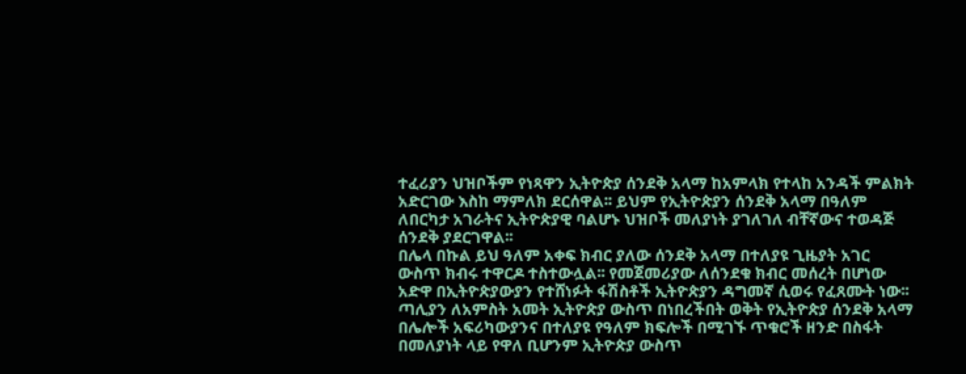ተፈሪያን ህዝቦችም የነጻዋን ኢትዮጵያ ሰንደቅ አላማ ከአምላክ የተላከ አንዳች ምልክት አድርገው እስከ ማምለክ ደርሰዋል፡፡ ይህም የኢትዮጵያን ሰንደቅ አላማ በዓለም ለበርካታ አገራትና ኢትዮጵያዊ ባልሆኑ ህዝቦች መለያነት ያገለገለ ብቸኛውና ተወዳጅ ሰንደቅ ያደርገዋል፡፡
በሌላ በኩል ይህ ዓለም አቀፍ ክብር ያለው ሰንደቅ አላማ በተለያዩ ጊዜያት አገር ውስጥ ክብሩ ተዋርዶ ተስተውሏል፡፡ የመጀመሪያው ለሰንደቁ ክብር መሰረት በሆነው አድዋ በኢትዮጵያውያን የተሸነፉት ፋሽስቶች ኢትዮጵያን ዳግመኛ ሲወሩ የፈጸሙት ነው፡፡ ጣሊያን ለአምስት አመት ኢትዮጵያ ውስጥ በነበረችበት ወቅት የኢትዮጵያ ሰንደቅ አላማ በሌሎች አፍሪካውያንና በተለያዩ የዓለም ክፍሎች በሚገኙ ጥቁሮች ዘንድ በስፋት በመለያነት ላይ የዋለ ቢሆንም ኢትዮጵያ ውስጥ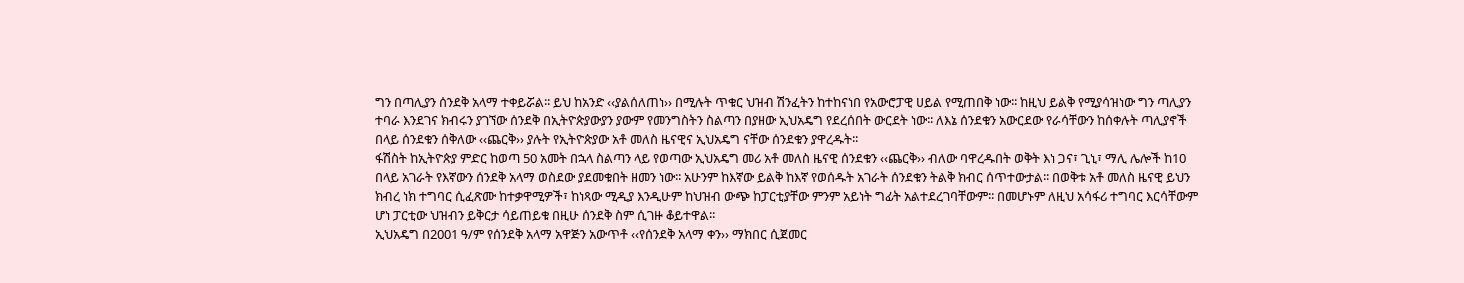ግን በጣሊያን ሰንደቅ አላማ ተቀይሯል፡፡ ይህ ከአንድ ‹‹ያልሰለጠነ›› በሚሉት ጥቁር ህዝብ ሽንፈትን ከተከናነበ የአውሮፓዊ ሀይል የሚጠበቅ ነው፡፡ ከዚህ ይልቅ የሚያሳዝነው ግን ጣሊያን ተባራ እንደገና ክብሩን ያገኘው ሰንደቅ በኢትዮጵያውያን ያውም የመንግስትን ስልጣን በያዘው ኢህአዴግ የደረሰበት ውርደት ነው፡፡ ለእኔ ሰንደቁን አውርደው የራሳቸውን ከሰቀሉት ጣሊያኖች በላይ ሰንደቁን ሰቅለው ‹‹ጨርቅ›› ያሉት የኢትዮጵያው አቶ መለስ ዜናዊና ኢህአዴግ ናቸው ሰንደቁን ያዋረዱት፡፡
ፋሽስት ከኢትዮጵያ ምድር ከወጣ 50 አመት በኋላ ስልጣን ላይ የወጣው ኢህአዴግ መሪ አቶ መለስ ዜናዊ ሰንደቁን ‹‹ጨርቅ›› ብለው ባዋረዱበት ወቅት እነ ጋና፣ ጊኒ፣ ማሊ ሌሎች ከ10 በላይ አገራት የእኛውን ሰንደቅ አላማ ወስደው ያደመቁበት ዘመን ነው፡፡ አሁንም ከእኛው ይልቅ ከእኛ የወሰዱት አገራት ሰንደቁን ትልቅ ክብር ሰጥተውታል፡፡ በወቅቱ አቶ መለስ ዜናዊ ይህን ክብረ ነክ ተግባር ሲፈጽሙ ከተቃዋሚዎች፣ ከነጻው ሚዲያ እንዲሁም ከህዝብ ውጭ ከፓርቲያቸው ምንም አይነት ግፊት አልተደረገባቸውም፡፡ በመሆኑም ለዚህ አሳፋሪ ተግባር እርሳቸውም ሆነ ፓርቲው ህዝብን ይቅርታ ሳይጠይቁ በዚሁ ሰንደቅ ስም ሲገዙ ቆይተዋል፡፡
ኢህአዴግ በ2001 ዓ/ም የሰንደቅ አላማ አዋጅን አውጥቶ ‹‹የሰንደቅ አላማ ቀን›› ማክበር ሲጀመር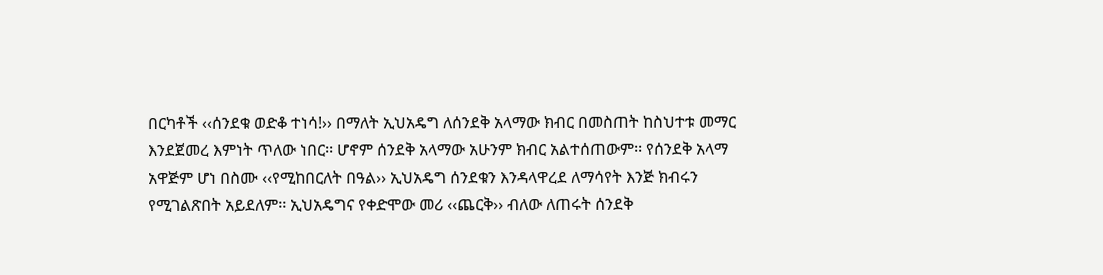በርካቶች ‹‹ሰንደቁ ወድቆ ተነሳ!›› በማለት ኢህአዴግ ለሰንደቅ አላማው ክብር በመስጠት ከስህተቱ መማር እንደጀመረ እምነት ጥለው ነበር፡፡ ሆኖም ሰንደቅ አላማው አሁንም ክብር አልተሰጠውም፡፡ የሰንደቅ አላማ አዋጅም ሆነ በስሙ ‹‹የሚከበርለት በዓል›› ኢህአዴግ ሰንደቁን እንዳላዋረደ ለማሳየት እንጅ ክብሩን የሚገልጽበት አይደለም፡፡ ኢህአዴግና የቀድሞው መሪ ‹‹ጨርቅ›› ብለው ለጠሩት ሰንደቅ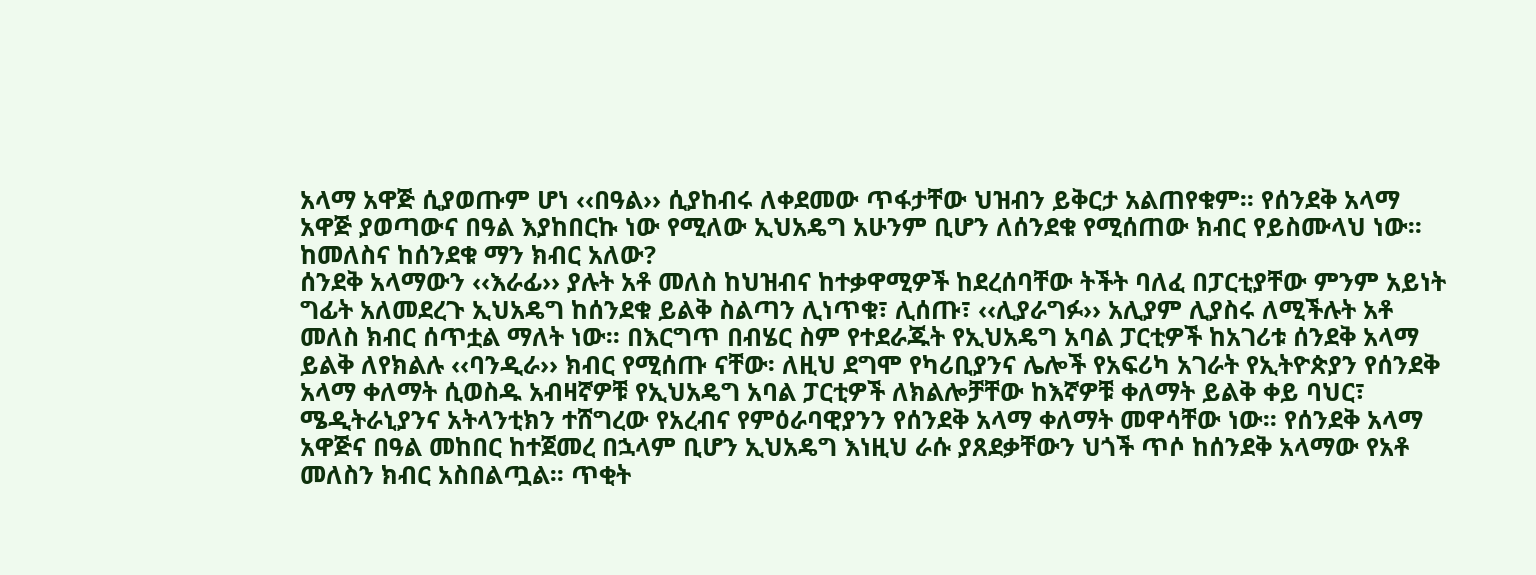አላማ አዋጅ ሲያወጡም ሆነ ‹‹በዓል›› ሲያከብሩ ለቀደመው ጥፋታቸው ህዝብን ይቅርታ አልጠየቁም፡፡ የሰንደቅ አላማ አዋጅ ያወጣውና በዓል እያከበርኩ ነው የሚለው ኢህአዴግ አሁንም ቢሆን ለሰንደቁ የሚሰጠው ክብር የይስሙላህ ነው፡፡
ከመለስና ከሰንደቁ ማን ክብር አለው?
ሰንደቅ አላማውን ‹‹እራፊ›› ያሉት አቶ መለስ ከህዝብና ከተቃዋሚዎች ከደረሰባቸው ትችት ባለፈ በፓርቲያቸው ምንም አይነት ግፊት አለመደረጉ ኢህአዴግ ከሰንደቁ ይልቅ ስልጣን ሊነጥቁ፣ ሊሰጡ፣ ‹‹ሊያራግፉ›› አሊያም ሊያስሩ ለሚችሉት አቶ መለስ ክብር ሰጥቷል ማለት ነው፡፡ በእርግጥ በብሄር ስም የተደራጁት የኢህአዴግ አባል ፓርቲዎች ከአገሪቱ ሰንደቅ አላማ ይልቅ ለየክልሉ ‹‹ባንዲራ›› ክብር የሚሰጡ ናቸው፡ ለዚህ ደግሞ የካሪቢያንና ሌሎች የአፍሪካ አገራት የኢትዮጵያን የሰንደቅ አላማ ቀለማት ሲወስዱ አብዛኛዎቹ የኢህአዴግ አባል ፓርቲዎች ለክልሎቻቸው ከእኛዎቹ ቀለማት ይልቅ ቀይ ባህር፣ ሜዲትራኒያንና አትላንቲክን ተሸግረው የአረብና የምዕራባዊያንን የሰንደቅ አላማ ቀለማት መዋሳቸው ነው፡፡ የሰንደቅ አላማ አዋጅና በዓል መከበር ከተጀመረ በኋላም ቢሆን ኢህአዴግ እነዚህ ራሱ ያጸደቃቸውን ህጎች ጥሶ ከሰንደቅ አላማው የአቶ መለስን ክብር አስበልጧል፡፡ ጥቂት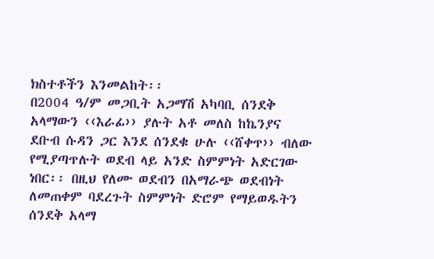ክስተቶችን እንመልከት፡፡
በ2004 ዓ/ም መጋቢት አጋማሽ አካባቢ ሰንደቅ አላማውን ‹‹እራፊ›› ያሉት አቶ መለስ ከኬንያና ደቡብ ሱዳን ጋር እንደ ሰንደቁ ሁሉ ‹‹ሸቀጥ›› ብለው የሚያጣጥሉት ወደብ ላይ አንድ ስምምነት አድርገው ነበር፡፡ በዚህ የለሙ ወደብን በአማራጭ ወደብነት ለመጠቀም ባደረጉት ስምምነት ድሮም የማይወዱትን ሰንደቅ አላማ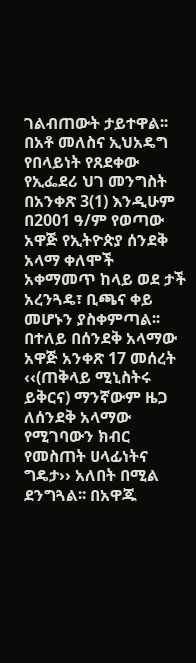ገልብጠውት ታይተዋል፡፡ በአቶ መለስና ኢህአዴግ የበላይነት የጸደቀው የኢፌደሪ ህገ መንግስት በአንቀጽ 3(1) እንዲሁም በ2001 ዓ/ም የወጣው አዋጅ የኢትዮጵያ ሰንደቅ አላማ ቀለሞች አቀማመጥ ከላይ ወደ ታች አረንጓዴ፣ ቢጫና ቀይ መሆኑን ያስቀምጣል፡፡ በተለይ በሰንደቅ አላማው አዋጅ አንቀጽ 17 መሰረት ‹‹(ጠቅላይ ሚኒስትሩ ይቅርና) ማንኛውም ዜጋ ለሰንደቅ አላማው የሚገባውን ክብር የመስጠት ሀላፊነትና ግዴታ›› አለበት በሚል ደንግጓል፡፡ በአዋጁ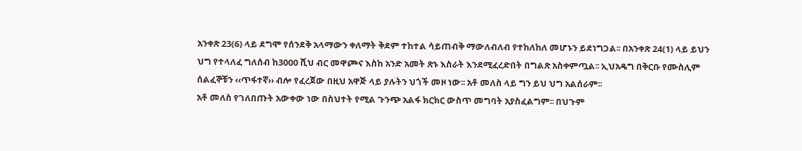አንቀጽ 23(6) ላይ ደግሞ የሰንደቅ አላማውን ቀለማት ቅደም ተከተል ሳይጠብቅ ማውለብለብ የተከለከለ መሆኑን ይደነግጋል፡፡ በአንቀጽ 24(1) ላይ ይህን ህግ የተላለፈ ግለሰብ ከ3000 ሺህ ብር መዋጮና እስከ አንድ አመት ጽኑ እስራት እንደሚፈረድበት በግልጽ አስቀምጧል፡፡ ኢህአዴግ በቅርቡ የሙስሊም ሰልፈኞቹን ‹‹ጥፋተኛ›› ብሎ የፈረጀው በዚህ አዋጅ ላይ ያሉትን ህጎች መዞ ነው፡፡ አቶ መለስ ላይ ግን ይህ ህግ አልሰራም፡፡
አቶ መለስ የገለበጡት አውቀው ነው በስህተት የሚል ጉንጭ አልፋ ክርክር ውስጥ መግባት አያስፈልግም፡፡ በህጉም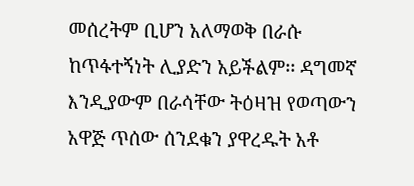መሰረትም ቢሆን አለማወቅ በራሱ ከጥፋተኝነት ሊያድን አይችልም፡፡ ዳግመኛ እንዲያውም በራሳቸው ትዕዛዝ የወጣውን አዋጅ ጥሰው ሰንደቁን ያዋረዱት አቶ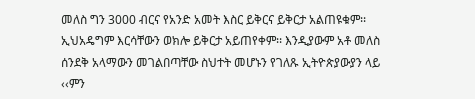መለስ ግን 3000 ብርና የአንድ አመት እስር ይቅርና ይቅርታ አልጠዩቁም፡፡ ኢህአዴግም እርሳቸውን ወክሎ ይቅርታ አይጠየቀም፡፡ እንዲያውም አቶ መለስ ሰንደቅ አላማውን መገልበጣቸው ስህተት መሆኑን የገለጹ ኢትዮጵያውያን ላይ ‹‹ምን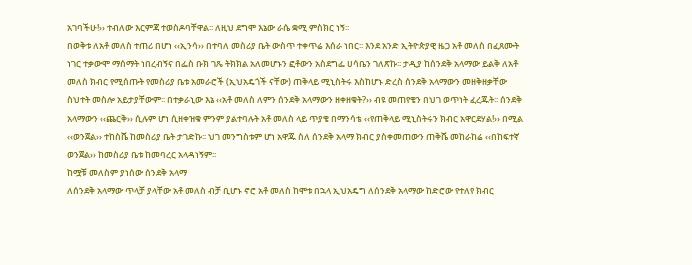አገባችሁ!›› ተብለው እርምጃ ተወስዶባቸዋል፡፡ ለዚህ ደግሞ እኔው ራሴ ቋሚ ምስክር ነኝ፡፡
በወቅቱ ለአቶ መለስ ተጠሪ በሆነ ‹‹ኢንሳ›› በተባለ መስሪያ ቤት ውስጥ ተቀጥሬ እሰራ ነበር፡፡ እንደ አንድ ኢትዮጵያዊ ዜጋ አቶ መለስ በፈጸሙት ነገር ተቃውሞ ማሰማት ነበረብኝና በፌስ ቡክ ገጼ ትክክል አለመሆኑን ፎቶውን አስደግፌ ሀሳቤን ገለጽኩ፡፡ ታዲያ ከሰንደቅ አላማው ይልቅ ለአቶ መለስ ክብር የሚሰጡት የመስሪያ ቤቱ አመራሮች (ኢህአዴጎች ናቸው) ጠቅላይ ሚኒስትሩ እስከሆኑ ድረስ ሰንደቅ አላማውን መዘቅዘቃቸው ስህተት መስሎ አይታያቸውም፡፡ በተቃራኒው እኔ ‹‹አቶ መለስ ለምን ሰንደቅ አላማውን ዘቀዘቁት?›› ብዩ መጠየቄን በህገ ወጥነት ፈረጁት፡፡ ሰንደቅ አላማውን ‹‹ጨርቅ›› ሲሉም ሆነ ሲዘቀዝቁ ምንም ያልተባሉት አቶ መለስ ላይ ጥያቄ በማንሳቴ ‹‹የጠቅላይ ሚኒስትሩን ክብር አዋርደሃል!›› በሚል ‹‹ወንጀል›› ተከስሼ ከመስሪያ ቤት ታገድኩ፡፡ ህገ መንግስቱም ሆነ አዋጁ ስለ ሰንደቅ አላማ ክብር ያስቀመጠውን ጠቅሼ መከራከሬ ‹‹በከፍተኛ ወንጀል›› ከመስሪያ ቤቱ ከመባረር አላዳነኝም፡፡
ከሟቹ መለስም ያነሰው ሰንደቅ አላማ
ለሰንደቅ አላማው ጥላቻ ያላቸው አቶ መለስ ብቻ ቢሆኑ ኖሮ አቶ መለስ ከሞቱ በኋላ ኢህአዴግ ለሰንደቅ አላማው ከድሮው የተለየ ክብር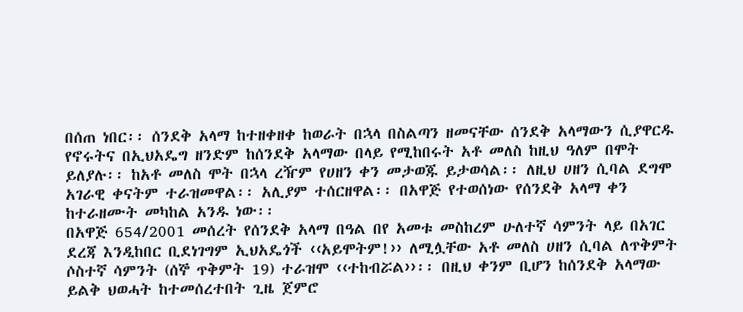በሰጠ ነበር፡፡ ሰንደቅ አላማ ከተዘቀዘቀ ከወራት በኋላ በስልጣን ዘመናቸው ሰንደቅ አላማውን ሲያዋርዱ የኖሩትና በኢህአዴግ ዘንድም ከሰንደቅ አላማው በላይ የሚከበሩት አቶ መለስ ከዚህ ዓለም በሞት ይለያሉ፡፡ ከአቶ መለስ ሞት በኋላ ረዥም የሀዘን ቀን መታወጁ ይታወሳል፡፡ ለዚህ ሀዘን ሲባል ደግሞ አገራዊ ቀናትም ተራዝመዋል፡፡ አሊያም ተሰርዘዋል፡፡ በአዋጅ የተወሰነው የሰንደቅ አላማ ቀን ከተራዘሙት መካከል አንዱ ነው፡፡
በአዋጅ 654/2001 መሰረት የሰንደቅ አላማ በዓል በየ አመቱ መስከረም ሁለተኛ ሳምንት ላይ በአገር ደረጃ እንዲከበር ቢደነገግም ኢህአዴጎች ‹‹አይሞትም!›› ለሚሏቸው አቶ መለስ ሀዘን ሲባል ለጥቅምት ሶስተኛ ሳምንት (ሰኞ ጥቅምት 19) ተራዝሞ ‹‹ተከብሯል››፡፡ በዚህ ቀንም ቢሆን ከሰንደቅ አላማው ይልቅ ህወሓት ከተመሰረተበት ጊዜ ጀምሮ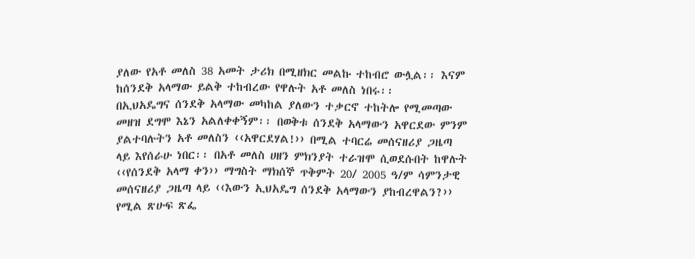ያለው የአቶ መለስ 38 አመት ታሪክ በሚዘክር መልኩ ተከብሮ ውሏል፡፡ እናም ከሰንደቅ አላማው ይልቅ ተከብረው የዋሉት አቶ መለስ ነበሩ፡፡
በኢህአዴግና ሰንደቅ አላማው መካከል ያለውን ተቃርኖ ተከትሎ የሚመጣው መዘዝ ደግሞ እኔን አልለቀቀኝም፡፡ በወቅቱ ሰንደቅ አላማውን አዋርደው ምንም ያልተባሉትን አቶ መለስን ‹‹አዋርደሃል!›› በሚል ተባርሬ መሰናዘሪያ ጋዜጣ ላይ እየሰራሁ ነበር፡፡ በአቶ መለስ ሀዘን ምክንያት ተራዝሞ ሲወደሱበት ከዋሉት ‹‹የሰንደቅ አላማ ቀን›› ማግስት ማክሰኞ ጥቅምት 20/ 2005 ዓ/ም ሳምንታዊ መሰናዘሪያ ጋዜጣ ላይ ‹‹እውን ኢህአዴግ ሰንደቅ አላማውን ያከብረዋልን?›› የሚል ጽሁፍ ጽፌ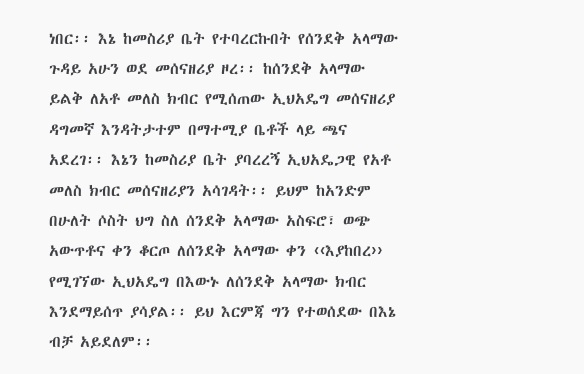ነበር፡፡ እኔ ከመስሪያ ቤት የተባረርኩበት የሰንደቅ አላማው ጉዳይ አሁን ወደ መሰናዘሪያ ዞረ፡፡ ከሰንደቅ አላማው ይልቅ ለአቶ መለስ ክብር የሚሰጠው ኢህአዴግ መሰናዘሪያ ዳግመኛ እንዳትታተም በማተሚያ ቤቶች ላይ ጫና አደረገ፡፡ እኔን ከመስሪያ ቤት ያባረረኝ ኢህአዴጋዊ የአቶ መለስ ክብር መሰናዘሪያን አሳገዳት፡፡ ይህም ከአንድም በሁለት ሶስት ህግ ስለ ሰንደቅ አላማው አስፍሮ፣ ወጭ አውጥቶና ቀን ቆርጦ ለሰንደቅ አላማው ቀን ‹‹እያከበረ›› የሚገኘው ኢህአዴግ በእውኑ ለሰንደቅ አላማው ክብር እንደማይሰጥ ያሳያል፡፡ ይህ እርምጃ ግን የተወሰደው በእኔ ብቻ አይደለም፡፡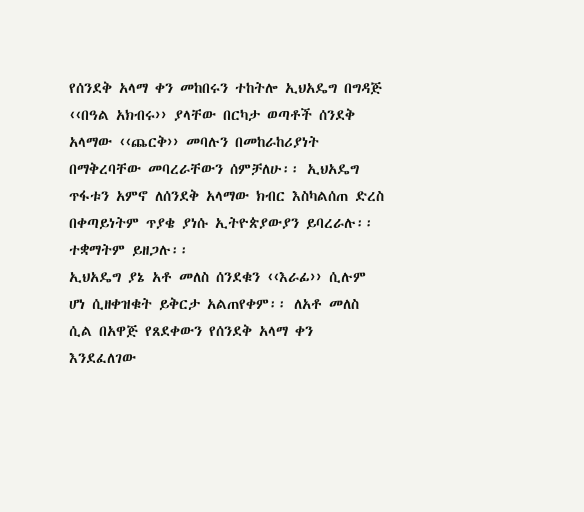የሰንደቅ አላማ ቀን መከበሩን ተከትሎ ኢህአዴግ በግዳጅ ‹‹በዓል አክብሩ›› ያላቸው በርካታ ወጣቶች ሰንደቅ አላማው ‹‹ጨርቅ›› መባሉን በመከራከሪያነት በማቅረባቸው መባረራቸውን ሰምቻለሁ፡፡ ኢህአዴግ ጥፋቱን አምኖ ለሰንደቅ አላማው ክብር እስካልሰጠ ድረስ በቀጣይነትም ጥያቄ ያነሱ ኢትዮጵያውያን ይባረራሉ፡፡ ተቋማትም ይዘጋሉ፡፡
ኢህአዴግ ያኔ አቶ መለስ ሰንደቁን ‹‹እራፊ›› ሲሉም ሆነ ሲዘቀዝቁት ይቅርታ አልጠየቀም፡፡ ለአቶ መለስ ሲል በአዋጅ የጸደቀውን የሰንደቅ አላማ ቀን እንደፈለገው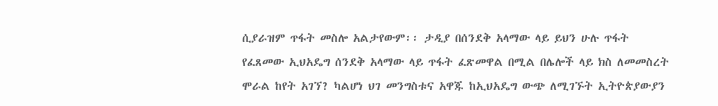ሲያራዝም ጥፋት መስሎ አልታየውም፡፡ ታዲያ በሰንደቅ አላማው ላይ ይህን ሁሉ ጥፋት የፈጸመው ኢህአዴግ ሰንደቅ አላማው ላይ ጥፋት ፈጽመዋል በሚል በሌሎች ላይ ክስ ለመመስረት ሞራል ከየት አገኘ? ካልሆነ ህገ መንግስቱና አዋጁ ከኢህአዴግ ውጭ ለሚገኙት ኢትዮጵያውያን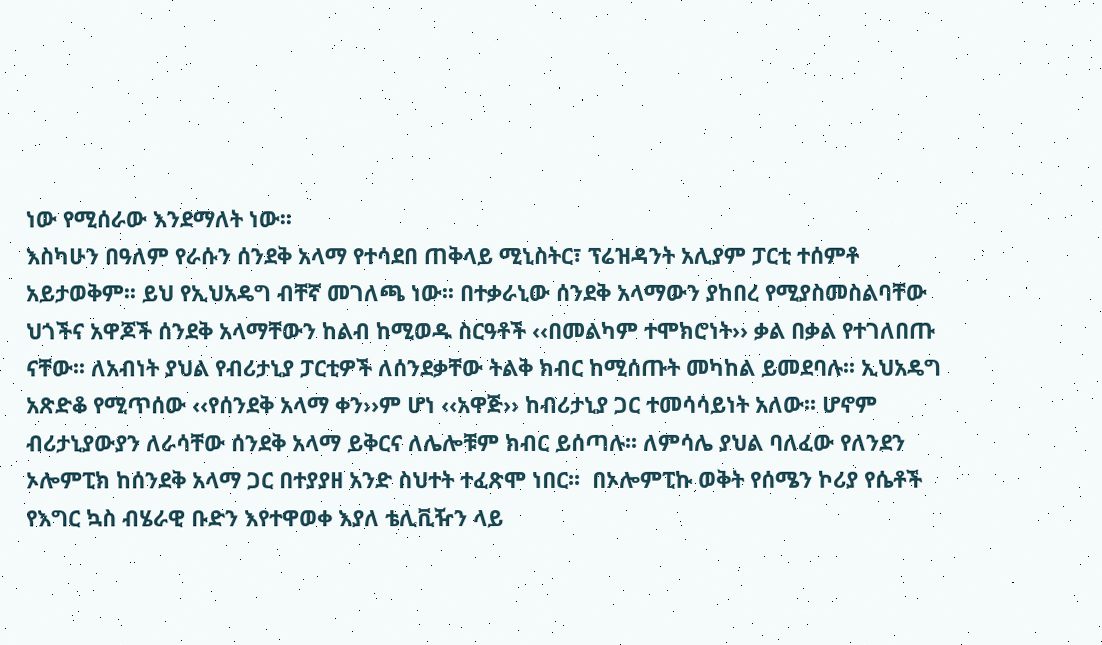ነው የሚሰራው እንደማለት ነው፡፡
እስካሁን በዓለም የራሱን ሰንደቅ አላማ የተሳደበ ጠቅላይ ሚኒስትር፣ ፕሬዝዳንት አሊያም ፓርቲ ተሰምቶ አይታወቅም፡፡ ይህ የኢህአዴግ ብቸኛ መገለጫ ነው፡፡ በተቃራኒው ሰንደቅ አላማውን ያከበረ የሚያስመስልባቸው ህጎችና አዋጆች ሰንደቅ አላማቸውን ከልብ ከሚወዱ ስርዓቶች ‹‹በመልካም ተሞክሮነት›› ቃል በቃል የተገለበጡ ናቸው፡፡ ለአብነት ያህል የብሪታኒያ ፓርቲዎች ለሰንደቃቸው ትልቅ ክብር ከሚሰጡት መካከል ይመደባሉ፡፡ ኢህአዴግ አጽድቆ የሚጥሰው ‹‹የሰንደቅ አላማ ቀን››ም ሆነ ‹‹አዋጅ›› ከብሪታኒያ ጋር ተመሳሳይነት አለው፡፡ ሆኖም ብሪታኒያውያን ለራሳቸው ሰንደቅ አላማ ይቅርና ለሌሎቹም ክብር ይሰጣሉ፡፡ ለምሳሌ ያህል ባለፈው የለንደን ኦሎምፒክ ከሰንደቅ አላማ ጋር በተያያዘ አንድ ስህተት ተፈጽሞ ነበር፡፡  በኦሎምፒኩ ወቅት የሰሜን ኮሪያ የሴቶች የእግር ኳስ ብሄራዊ ቡድን እየተዋወቀ እያለ ቴሊቪዥን ላይ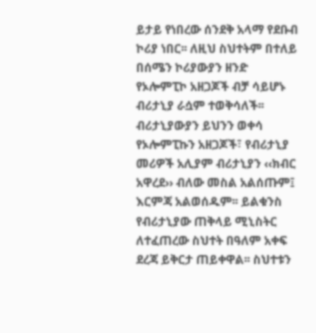ይታይ የነበረው ሰንደቅ አላማ የደቡብ ኮሪያ ነበር፡፡ ለዚህ ስህተትም በተለይ በሰሜን ኮሪያውያን ዘንድ የኦሎምፒኮ አዘጋጆች ብቻ ሳይሆኑ ብሪታኒያ ራሷም ተወቅሳለች፡፡ ብሪታኒያውያን ይህንን ወቀሳ የኦሎምፒኩን አዘጋጆች፣ የብሪታኒያ መሪዎች አሊያም ብሪታኒያን ‹‹ክብር አዋረደ›› ብለው መስል አልሰጡም፤ እርምጃ አልወሰዱም፡፡ ይልቁንስ የብሪታኒያው ጠቅላይ ሚኒስትር ለተፈጠረው ስህተት በዓለም አቀፍ ደረጃ ይቅርታ ጠይቀዋል፡፡ ስህተቱን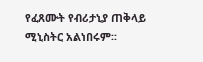የፈጸሙት የብሪታኒያ ጠቅላይ ሚኒስትር አልነበሩም፡፡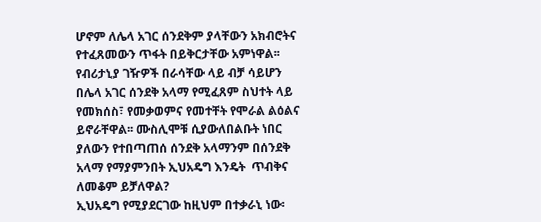ሆኖም ለሌላ አገር ሰንደቅም ያላቸውን አክብሮትና የተፈጸመውን ጥፋት በይቅርታቸው አምነዋል፡፡ የብሪታኒያ ገዥዎች በራሳቸው ላይ ብቻ ሳይሆን በሌላ አገር ሰንደቅ አላማ የሚፈጸም ስህተት ላይ የመክሰስ፣ የመቃወምና የመተቸት የሞራል ልዕልና ይኖራቸዋል፡፡ ሙስሊሞቹ ሲያውለበልቡት ነበር ያለውን የተበጣጠሰ ሰንደቅ አላማንም በሰንደቅ አላማ የማያምንበት ኢህአዴግ እንዴት  ጥብቅና ለመቆም ይቻለዋል?
ኢህአዴግ የሚያደርገው ከዚህም በተቃራኒ ነው፡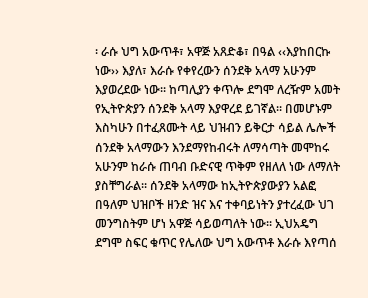፡ ራሱ ህግ አውጥቶ፣ አዋጅ አጸድቆ፣ በዓል ‹‹እያከበርኩ ነው›› እያለ፣ እራሱ የቀየረውን ሰንደቅ አላማ አሁንም እያወረደው ነው፡፡ ከጣሊያን ቀጥሎ ደግሞ ለረዥም አመት የኢትዮጵያን ሰንደቅ አላማ እያዋረደ ይገኛል፡፡ በመሆኑም እስካሁን በተፈጸሙት ላይ ህዝብን ይቅርታ ሳይል ሌሎች ሰንደቅ አላማውን እንደማየከብሩት ለማሳጣት መሞከሩ አሁንም ከራሱ ጠባብ ቡድናዊ ጥቅም የዘለለ ነው ለማለት ያስቸግራል፡፡ ሰንደቅ አላማው ከኢትዮጵያውያን አልፎ በዓለም ህዝቦች ዘንድ ዝና እና ተቀባይነትን ያተረፈው ህገ መንግስትም ሆነ አዋጅ ሳይወጣለት ነው፡፡ ኢህአዴግ ደግሞ ስፍር ቁጥር የሌለው ህግ አውጥቶ እራሱ እየጣሰ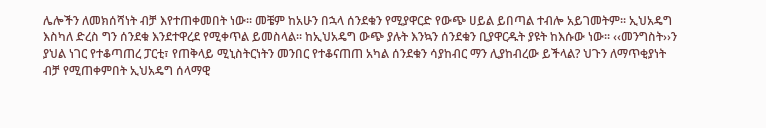ሌሎችን ለመክሰሻነት ብቻ እየተጠቀመበት ነው፡፡ መቼም ከአሁን በኋላ ሰንደቁን የሚያዋርድ የውጭ ሀይል ይበጣል ተብሎ አይገመትም፡፡ ኢህአዴግ እስካለ ድረስ ግን ሰንደቁ እንደተዋረደ የሚቀጥል ይመስላል፡፡ ከኢህአዴግ ውጭ ያሉት እንኳን ሰንደቁን ቢያዋርዱት ያዩት ከእሱው ነው፡፡ ‹‹መንግስት››ን ያህል ነገር የተቆጣጠረ ፓርቲ፣ የጠቅላይ ሚኒስትርነትን መንበር የተቆናጠጠ አካል ሰንደቁን ሳያከብር ማን ሊያከብረው ይችላል? ህጉን ለማጥቂያነት ብቻ የሚጠቀምበት ኢህአዴግ ሰላማዊ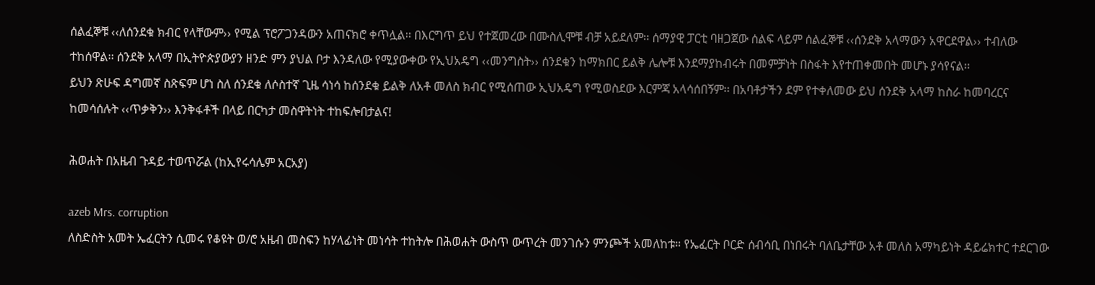ሰልፈኞቹ ‹‹ለሰንደቁ ክብር የላቸውም›› የሚል ፕሮፖጋንዳውን አጠናክሮ ቀጥሏል፡፡ በእርግጥ ይህ የተጀመረው በሙስሊሞቹ ብቻ አይደለም፡፡ ሰማያዊ ፓርቲ ባዘጋጀው ሰልፍ ላይም ሰልፈኞቹ ‹‹ሰንደቅ አላማውን አዋርደዋል›› ተብለው ተከሰዋል፡፡ ሰንደቅ አላማ በኢትዮጵያውያን ዘንድ ምን ያህል ቦታ እንዳለው የሚያውቀው የኢህአዴግ ‹‹መንግስት›› ሰንደቁን ከማክበር ይልቅ ሌሎቹ እንደማያከብሩት በመምቻነት በስፋት እየተጠቀመበት መሆኑ ያሳየናል፡፡
ይህን ጽሁፍ ዳግመኛ ስጽፍም ሆነ ስለ ሰንደቁ ለሶስተኛ ጊዜ ሳነሳ ከሰንደቁ ይልቅ ለአቶ መለስ ክብር የሚሰጠው ኢህአዴግ የሚወስደው እርምጃ አላሳሰበኝም፡፡ በአባቶታችን ደም የተቀለመው ይህ ሰንደቅ አላማ ከስራ ከመባረርና ከመሳሰሉት ‹‹ጥቃቅን›› እንቅፋቶች በላይ በርካታ መስዋትነት ተከፍሎበታልና!

ሕወሐት በአዜብ ጉዳይ ተወጥሯል (ከኢየሩሳሌም አርአያ)

azeb Mrs. corruption
ለስድስት አመት ኤፈርትን ሲመሩ የቆዩት ወ/ሮ አዜብ መስፍን ከሃላፊነት መነሳት ተከትሎ በሕወሐት ውስጥ ውጥረት መንገሱን ምንጮች አመለከቱ። የኤፈርት ቦርድ ሰብሳቢ በነበሩት ባለቤታቸው አቶ መለስ አማካይነት ዳይሬክተር ተደርገው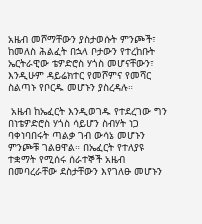አዜብ መሾማቸውን ያስታወሱት ምንጮች፣ ከመለስ ሕልፈት በኋላ ቦታውን የተረከቡት ኤርትራዊው ቴዎድሮስ ሃጎስ መሆናቸውን፣ እንዲሁም ዳይሬክተር የመሾምና የመሻር ስልጣኑ የቦርዱ መሆኑን ያስረዳሉ።

 አዜብ ከኤፈርት እንዲወገዱ የተደረገው ግን በነቴዎድሮስ ሃጎስ ሳይሆን ስብሃት ነጋ ባቀነባበሩት ጣልቃ ገብ ውሳኔ መሆኑን ምንጮቹ ገልፀዋል። በኤፈርት የተለያዩ ተቋማት የሚሰሩ ሰራተኞች አዜብ በመባረራቸው ደስታቸውን እየገለፁ መሆኑን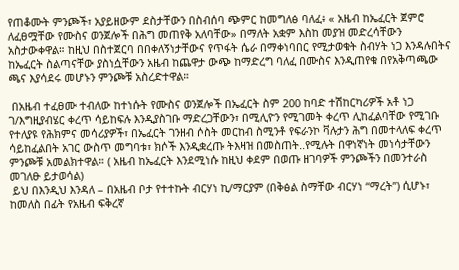የጠቆሙት ምንጮች፣ አያይዘውም ደስታቸውን በስብሰባ ጭምር ከመግለፅ ባለፈ፥ « አዜብ ከኤፈርት ጀምሮ ለፈፀሟቸው የሙስና ወንጀሎች በሕግ መጠየቅ አለባቸው» በማለት አቋም እስከ መያዝ መድረሳቸውን አስታውቀዋል። ከዚህ በስተጀርባ በበቀለኝነታቸውና የጥፋት ሴራ በማቀነባበር የሚታወቁት ስብሃት ነጋ እንዳሉበትና ከኤፈርት ስልጣናቸው ያስነሷቸውን አዜብ ከጨዋታ ውጭ ከማድረግ ባለፈ በሙስና እንዲጠየቁ በየአቅጣጫው ጫና እያሳደሩ መሆኑን ምንጮቹ አስረድተዋል።

 በአዜብ ተፈፀሙ ተብለው ከተነሱት የሙስና ወንጀሎች በኤፈርት ስም 200 ከባድ ተሽከርካሪዎች አቶ ነጋ ገ/እግዚያብሄር ቀረጥ ሳይከፍሉ እንዲያስገቡ ማድረጋቸውን፣ በሚሊዮን የሚገመት ቀረጥ ሊከፈልባቸው የሚገቡ የተለያዩ የሕክምና መሳሪያዎች፣ በኤፈርት ገንዘብ ሶስት መርከብ ስሚንቶ የፍራንኮ ቫሉታን ሕግ በመተላለፍ ቀረጥ ሳይከፈልበት አገር ውስጥ መግባቱ፣ ክሶች እንዲቋረጡ ትእዛዝ በመስጠት..የሚሉት በዋነኛነት መነሳታቸውን ምንጮቹ አመልክተዋል። ( አዜብ ከኤፈርት እንደሚነሱ ከዚህ ቀደም በወጡ ዘገባዎች ምንጮችን በመንተራስ መገለፁ ይታወሳል)
 ይህ በእንዲህ እንዳለ – በአዜብ ቦታ የተተኩት ብርሃነ ኪ/ማርያም (በቅፅል ስማቸው ብርሃነ “ማረት”) ሲሆኑ፣ ከመለስ በፊት የአዜብ ፍቅረኛ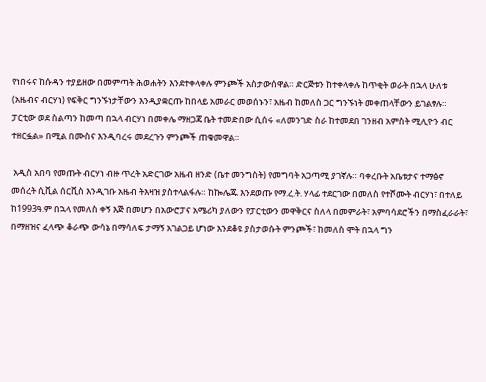የነበሩና ከሱዳን ተያይዘው በመምጣት ሕወሐትን እንደተቀላቀሉ ምንጮች አስታውሰዋል። ድርጅቱን ከተቀላቀሉ ከጥቂት ወራት በኋላ ሁለቱ (አዜብና ብርሃነ) የፍቅር ግንኙነታቸውን እንዲያቋርጡ ከበላይ አመራር መወሰኑን፣ አዜብ ከመለስ ጋር ግንኙነት መቀጠላቸውን ይገልፃሉ። ፓርቲው ወደ ስልጣን ከመጣ በኋላ ብርሃነ በመቀሌ ማዘጋጃ ቤት ተመድበው ሲሰሩ «ለመንገድ ስራ ከተመደበ ገንዘብ አምስት ሚሊዮን ብር ተዘርፏል» በሚል በሙስና እንዲባረሩ መደረጉን ምንጮች ጠቁመዋል።

 አዲስ አበባ የመጡት ብርሃነ ብዙ ጥረት አድርገው አዜብ ዘንድ (ቤተ መንግስት) የመግባት አጋጣሚ ያገኛሉ። ባቀረቡት አቤቱታና ተማፅኖ መሰረት ሲቪል ሰርቪስ እንዲገቡ አዜብ ትእዛዝ ያስተላልፋሉ። ከኰሌጁ እንደወጡ የማ.ረ.ት. ሃላፊ ተደርገው በመለስ የተሾሙት ብርሃነ፣ በተለይ ከ1993ዓ.ም በኋላ የመለስ ቀኝ እጅ በመሆን በአውሮፓና አሜሪካ ያለውን የፓርቲውን መዋቅርና ስለላ በመምራት፣ አምባሳደሮችን በማስፈራራት፣ በማዘዝና ፈላጭ ቆራጭ ውሳኔ በማሳለፍ ታማኝ አገልጋይ ሆነው እንደቆዩ ያስታወሱት ምንጮች፣ ከመለስ ሞት በኋላ ግን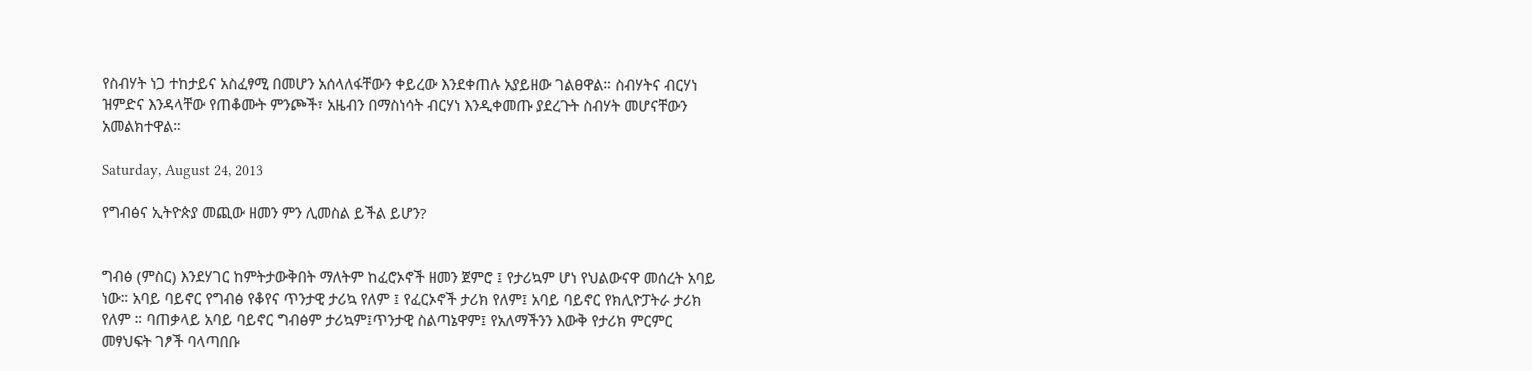የስብሃት ነጋ ተከታይና አስፈፃሚ በመሆን አሰላለፋቸውን ቀይረው እንደቀጠሉ አያይዘው ገልፀዋል። ስብሃትና ብርሃነ ዝምድና እንዳላቸው የጠቆሙት ምንጮች፣ አዜብን በማስነሳት ብርሃነ እንዲቀመጡ ያደረጉት ስብሃት መሆናቸውን አመልክተዋል።

Saturday, August 24, 2013

የግብፅና ኢትዮጵያ መጪው ዘመን ምን ሊመስል ይችል ይሆን?


ግብፅ (ምስር) እንደሃገር ከምትታውቅበት ማለትም ከፈሮኦኖች ዘመን ጀምሮ ፤ የታሪኳም ሆነ የህልውናዋ መሰረት አባይ ነው። አባይ ባይኖር የግብፅ የቆየና ጥንታዊ ታሪኳ የለም ፤ የፈርኦኖች ታሪክ የለም፤ አባይ ባይኖር የክሊዮፓትራ ታሪክ የለም ። ባጠቃላይ አባይ ባይኖር ግብፅም ታሪኳም፤ጥንታዊ ስልጣኔዋም፤ የአለማችንን እውቅ የታሪክ ምርምር መፃህፍት ገፆች ባላጣበቡ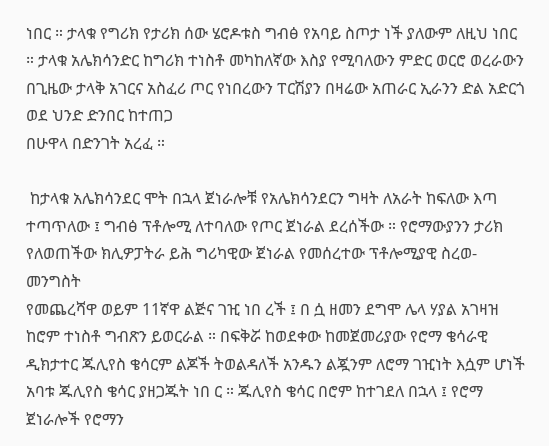ነበር ። ታላቁ የግሪክ የታሪክ ሰው ሄሮዶቱስ ግብፅ የአባይ ስጦታ ነች ያለውም ለዚህ ነበር ። ታላቁ አሌክሳንድር ከግሪክ ተነስቶ መካከለኛው እስያ የሚባለውን ምድር ወርሮ ወረራውን በጊዜው ታላቅ አገርና አስፈሪ ጦር የነበረውን ፐርሽያን በዛሬው አጠራር ኢራንን ድል አድርጎ ወደ ህንድ ድንበር ከተጠጋ
በሁዋላ በድንገት አረፈ ።

 ከታላቁ አሌክሳንደር ሞት በኋላ ጀነራሎቹ የአሌክሳንደርን ግዛት ለአራት ከፍለው እጣ ተጣጥለው ፤ ግብፅ ፕቶሎሚ ለተባለው የጦር ጀነራል ደረሰችው ። የሮማውያንን ታሪክ የለወጠችው ክሊዎፓትራ ይሕ ግሪካዊው ጀነራል የመሰረተው ፕቶሎሚያዊ ስረወ- መንግስት
የመጨረሻዋ ወይም 11ኛዋ ልጅና ገዢ ነበ ረች ፤ በ ሷ ዘመን ደግሞ ሌላ ሃያል አገዛዝ ከሮም ተነስቶ ግብጽን ይወርራል ። በፍቅሯ ከወደቀው ከመጀመሪያው የሮማ ቄሳራዊ ዲክታተር ጁሊየስ ቄሳርም ልጆች ትወልዳለች አንዱን ልጇንም ለሮማ ገዢነት እሷም ሆነች አባቱ ጁሊየስ ቄሳር ያዘጋጁት ነበ ር ። ጁሊየስ ቄሳር በሮም ከተገደለ በኋላ ፤ የሮማ ጀነራሎች የሮማን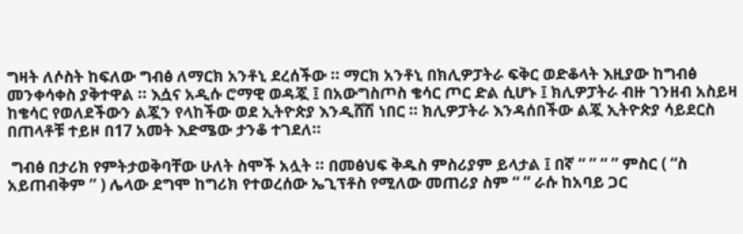ግዛት ለሶስት ከፍለው ግብፅ ለማርክ አንቶኒ ደረሰችው ። ማርክ አንቶኒ በክሊዎፓትራ ፍቅር ወድቆላት እዚያው ከግብፅ መንቀሳቀስ ያቅተዋል ። እሷና አዲሱ ሮማዊ ወዳጇ ፤ በአውግስጦስ ቄሳር ጦር ድል ሲሆኑ ፤ ክሊዎፓትራ ብዙ ገንዘብ አስይዛ ከቄሳር የወለደችውን ልጇን የላከችው ወደ ኢትዮጵያ እንዲሸሽ ነበር ። ክሊዎፓትራ እንዳሰበችው ልጇ ኢትዮጵያ ሳይደርስ በጠላቶቹ ተይዞ በ17 አመት እድሜው ታንቆ ተገደለ።

 ግብፅ በታሪክ የምትታወቅባቸው ሁለት ስሞች አሏት ። በመፅህፍ ቅዱስ ምስሪያም ይላታል ፤ በኛ “ ” “ ” ምስር ( “ስ አይጠብቅም ” ) ሌላው ደግሞ ከግሪክ የተወረሰው ኤጊፕቶስ የሚለው መጠሪያ ስም “ ” ራሱ ከአባይ ጋር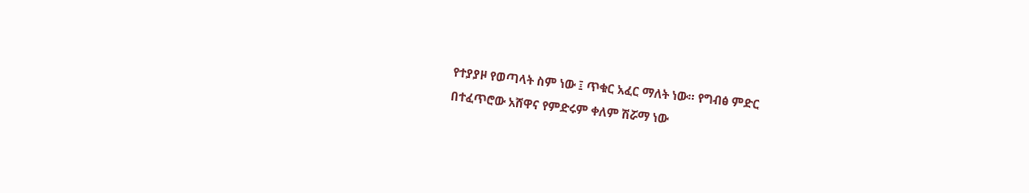የተያያዞ የወጣላት ስም ነው ፤ ጥቁር አፈር ማለት ነው። የግብፅ ምድር
በተፈጥሮው አሸዋና የምድሩም ቀለም ሽሯማ ነው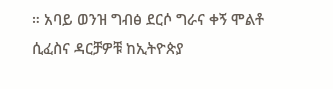። አባይ ወንዝ ግብፅ ደርሶ ግራና ቀኝ ሞልቶ ሲፈስና ዳርቻዎቹ ከኢትዮጵያ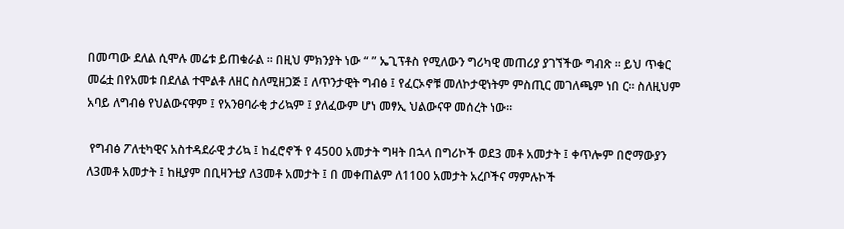በመጣው ደለል ሲሞሉ መሬቱ ይጠቁራል ። በዚህ ምክንያት ነው “ ” ኤጊፕቶስ የሚለውን ግሪካዊ መጠሪያ ያገኘችው ግብጽ ። ይህ ጥቁር መሬቷ በየአመቱ በደለል ተሞልቶ ለዘር ስለሚዘጋጅ ፤ ለጥንታዊት ግብፅ ፤ የፈርኦኖቹ መለኮታዊነትም ምስጢር መገለጫም ነበ ር። ስለዚህም አባይ ለግብፅ የህልውናዋም ፤ የአንፀባራቂ ታሪኳም ፤ ያለፈውም ሆነ መፃኢ ህልውናዋ መሰረት ነው።

 የግብፅ ፖለቲካዊና አስተዳደራዊ ታሪኳ ፤ ከፈሮኖች የ 4500 አመታት ግዛት በኋላ በግሪኮች ወደ3 መቶ አመታት ፤ ቀጥሎም በሮማውያን ለ3መቶ አመታት ፤ ከዚያም በቢዛንቲያ ለ3መቶ አመታት ፤ በ መቀጠልም ለ1100 አመታት አረቦችና ማምሉኮች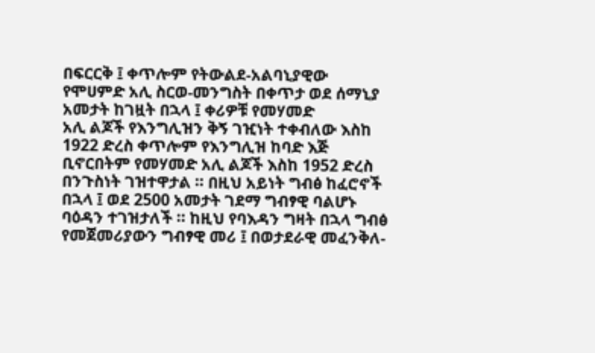በፍርርቅ ፤ ቀጥሎም የትውልደ-አልባኒያዊው የሞሀምድ አሊ ስርወ-መንግስት በቀጥታ ወደ ሰማኒያ አመታት ከገዟት በኋላ ፤ ቀሪዎቹ የመሃመድ
አሊ ልጆች የእንግሊዝን ቅኝ ገዢነት ተቀብለው እስከ 1922 ድረስ ቀጥሎም የእንግሊዝ ከባድ እጅ ቢኖርበትም የመሃመድ አሊ ልጆች እስከ 1952 ድረስ በንጉስነት ገዝተዋታል ። በዚህ አይነት ግብፅ ከፈሮኖች በኋላ ፤ ወደ 2500 አመታት ገደማ ግብፃዊ ባልሆኑ ባዕዳን ተገዝታለች ። ከዚህ የባእዳን ግዛት በኋላ ግብፅ የመጀመሪያውን ግብፃዊ መሪ ፤ በወታደራዊ መፈንቅለ-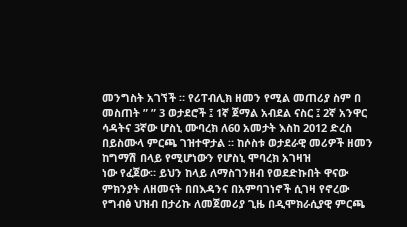መንግስት አገኘች ። የሪፐብሊክ ዘመን የሚል መጠሪያ ስም በ መስጠት ” ” 3 ወታደሮች ፤ 1ኛ ጀማል አብደል ናስር ፤ 2ኛ አንዋር ሳዳትና 3ኛው ሆስኒ ሙባረክ ለ60 አመታት እስከ 2012 ድረስ በይስሙላ ምርጫ ገዝተዋታል ። ከሶስቱ ወታደራዊ መሪዎች ዘመን ከግማሽ በላይ የሚሆነውን የሆስኒ ሞባረክ አገዛዝ
ነው የፈጀው። ይህን ከላይ ለማስገንዘብ የወደድኩበት ዋናው ምክንያት ለዘመናት በበእዳንና በአምባገነኖች ሲገዛ የኖረው የግብፅ ህዝብ በታሪኩ ለመጀመሪያ ጊዜ በዲሞክራሲያዊ ምርጫ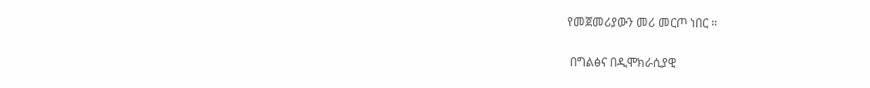የመጀመሪያውን መሪ መርጦ ነበር ።

 በግልፅና በዲሞክራሲያዊ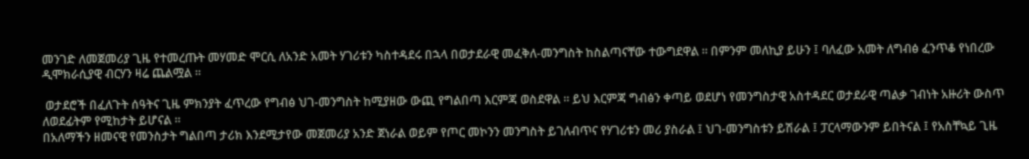መንገድ ለመጀመሪያ ጊዜ የተመረጡት መሃመድ ሞርሲ ለአንድ አመት ሃገሪቱን ካስተዳደሩ በኋላ በወታደራዊ መፈቅለ-መንግስት ከስልጣናቸው ተውግደዋል ። በምንም መለኪያ ይሁን ፤ ባለፈው አመት ለግብፅ ፈንጥቆ የነበረው ዲሞክራሲያዊ ብርሃን ዛሬ ጨልሟል ።

 ወታደሮች በፈለጉት ሰዓትና ጊዜ ምክንያት ፈጥረው የግብፅ ህገ-መንግስት ከሚያዘው ውጪ የግልበጣ እርምጃ ወስደዋል ። ይህ እርምጃ ግብፅን ቀጣይ ወደሆነ የመንግስታዊ አስተዳደር ወታደራዊ ጣልቃ ገብነት አዙሪት ውስጥ ለወደፊትም የሚከታት ይሆናል ።
በአለማችን ዘመናዊ የመንስታት ግልበጣ ታሪክ እንደሚታየው መጀመሪያ አንድ ጀነራል ወይም የጦር መኮንን መንግስት ይገለብጥና የሃገሪቱን መሪ ያስራል ፤ ህገ-መንግስቱን ይሽራል ፤ ፓርላማውንም ይበትናል ፤ የአስቸኳይ ጊዜ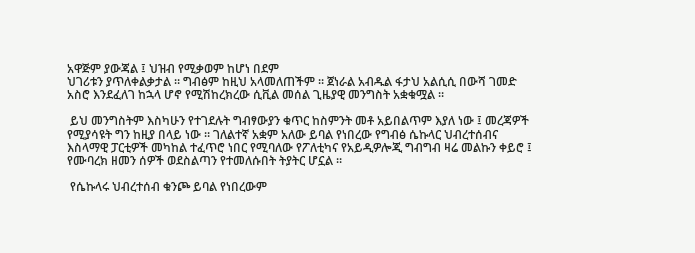አዋጅም ያውጃል ፤ ህዝብ የሚቃወም ከሆነ በደም
ህገሪቱን ያጥለቀልቃታል ። ግብፅም ከዚህ አላመለጠችም ። ጀነራል አብዱል ፋታህ አልሲሲ በውሻ ገመድ አስሮ እንደፈለገ ከኋላ ሆኖ የሚሽከረክረው ሲቪል መሰል ጊዜያዊ መንግስት አቋቁሟል ።

 ይህ መንግስትም እስካሁን የተገደሉት ግብፃውያን ቁጥር ከስምንት መቶ አይበልጥም እያለ ነው ፤ መረጃዎች የሚያሳዩት ግን ከዚያ በላይ ነው ። ገለልተኛ አቋም አለው ይባል የነበረው የግብፅ ሴኩላር ህብረተሰብና እስላማዊ ፓርቲዎች መካከል ተፈጥሮ ነበር የሚባለው የፖለቲካና የአይዲዎሎጂ ግብግብ ዛሬ መልኩን ቀይሮ ፤ የሙባረክ ዘመን ሰዎች ወደስልጣን የተመለሱበት ትያትር ሆኗል ።

 የሴኩላሩ ህብረተሰብ ቁንጮ ይባል የነበረውም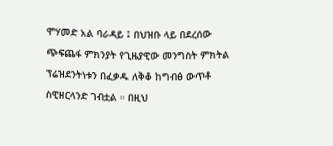ሞሃመድ አል ባራዳይ ፤ በህዝቡ ላይ በደረሰው ጭፍጨፋ ምክንያት የጊዜያዊው መንግስት ምክትል ፕሬዝደንትነቱን በፈቃዱ ለቅቆ ከግብፅ ውጥቶ ስዊዘርላንድ ገብቷል ። በዚህ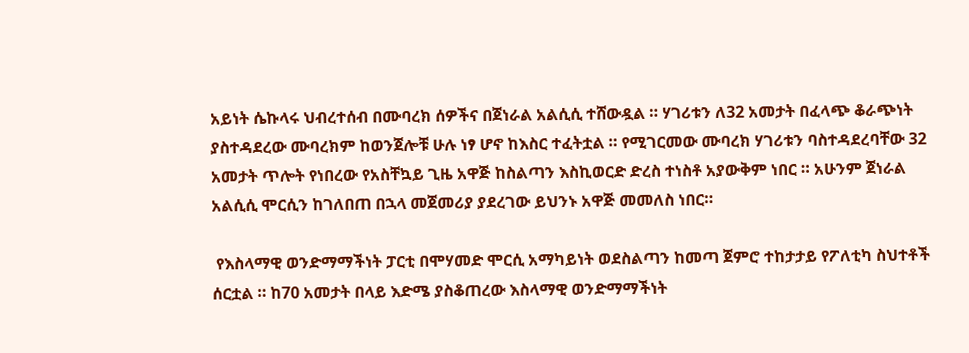አይነት ሴኩላሩ ህብረተሰብ በሙባረክ ሰዎችና በጀነራል አልሲሲ ተሸውዷል ። ሃገሪቱን ለ32 አመታት በፈላጭ ቆራጭነት ያስተዳደረው ሙባረክም ከወንጀሎቹ ሁሉ ነፃ ሆኖ ከእስር ተፈትቷል ። የሚገርመው ሙባረክ ሃገሪቱን ባስተዳደረባቸው 32 አመታት ጥሎት የነበረው የአስቸኳይ ጊዜ አዋጅ ከስልጣን እስኪወርድ ድረስ ተነስቶ አያውቅም ነበር ። አሁንም ጀነራል አልሲሲ ሞርሲን ከገለበጠ በኋላ መጀመሪያ ያደረገው ይህንኑ አዋጅ መመለስ ነበር።

 የእስላማዊ ወንድማማችነት ፓርቲ በሞሃመድ ሞርሲ አማካይነት ወደስልጣን ከመጣ ጀምሮ ተከታታይ የፖለቲካ ስህተቶች ሰርቷል ። ከ70 አመታት በላይ እድሜ ያስቆጠረው እስላማዊ ወንድማማችነት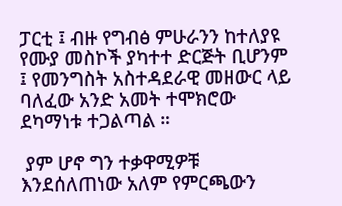ፓርቲ ፤ ብዙ የግብፅ ምሁራንን ከተለያዩ የሙያ መስኮች ያካተተ ድርጅት ቢሆንም ፤ የመንግስት አስተዳደራዊ መዘውር ላይ ባለፈው አንድ አመት ተሞክሮው ደካማነቱ ተጋልጣል ።

 ያም ሆኖ ግን ተቃዋሚዎቹ እንደሰለጠነው አለም የምርጫውን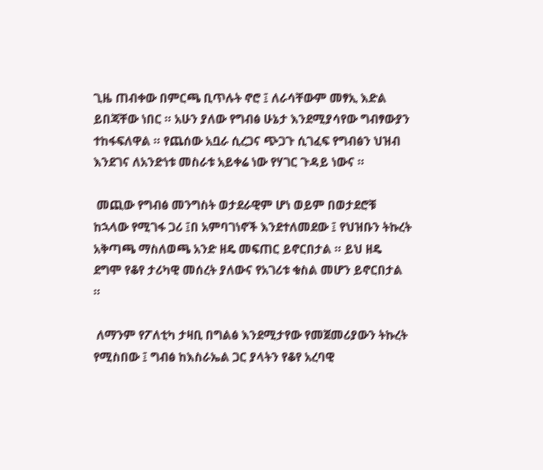ጊዜ ጠብቀው በምርጫ ቢጥሉት ኖሮ ፤ ለራሳቸውም መፃኢ እድል ይበጃቸው ነበር ። አሁን ያለው የግብፅ ሁኔታ እንደሚያሳየው ግብፃውያን ተከፋፍለዋል ። የጨሰው አቧራ ሲረጋና ጭጋጉ ሲገፈፍ የግብፅን ህዝብ እንደገና ለአንድነቱ መስራቱ አይቀሬ ነው የሃገር ጉዳይ ነውና ።

 መጪው የግብፅ መንግስት ወታደራዊም ሆነ ወይም በወታደሮቹ ከኋላው የሚገፋ ጋሪ ፤በ አምባገነኖች እንደተለመደው ፤ የህዝቡን ትኩረት አቅጣጫ ማስለወጫ አንድ ዘዴ መፍጠር ይኖርበታል ። ይህ ዘዴ ደግሞ የቆየ ታሪካዊ መሰረት ያለውና የአገሪቱ ቁስል መሆን ይኖርበታል ።

 ለማንም የፖለቲካ ታዛቢ በግልፅ እንደሚታየው የመጀመሪያውን ትኩረት የሚስበው ፤ ግብፅ ከእስራኤል ጋር ያላትን የቆየ አረባዊ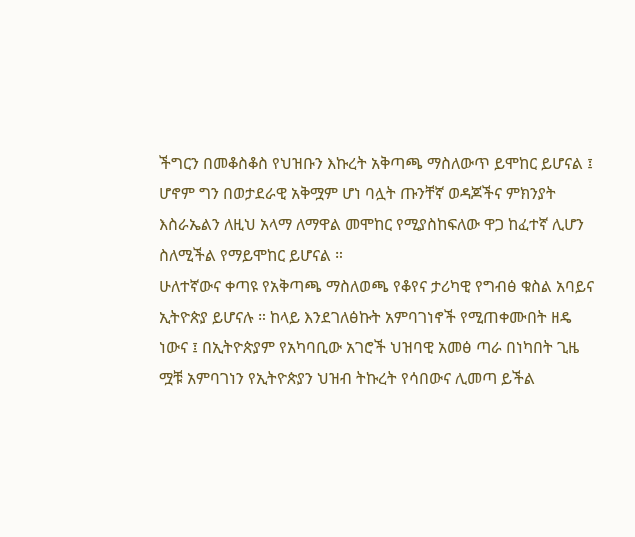ችግርን በመቆስቆስ የህዝቡን እኩረት አቅጣጫ ማስለውጥ ይሞከር ይሆናል ፤ ሆኖም ግን በወታደራዊ አቅሟም ሆነ ባሏት ጡንቸኛ ወዳጆችና ምክንያት እስራኤልን ለዚህ አላማ ለማዋል መሞከር የሚያስከፍለው ዋጋ ከፈተኛ ሊሆን ስለሚችል የማይሞከር ይሆናል ።
ሁለተኛውና ቀጣዩ የአቅጣጫ ማስለወጫ የቆየና ታሪካዊ የግብፅ ቁስል አባይና ኢትዮጵያ ይሆናሉ ። ከላይ እንደገለፅኩት አምባገነኖች የሚጠቀሙበት ዘዴ ነውና ፤ በኢትዮጵያም የአካባቢው አገሮች ህዝባዊ አመፅ ጣራ በነካበት ጊዜ ሟቹ አምባገነን የኢትዮጵያን ህዝብ ትኩረት የሳበውና ሊመጣ ይችል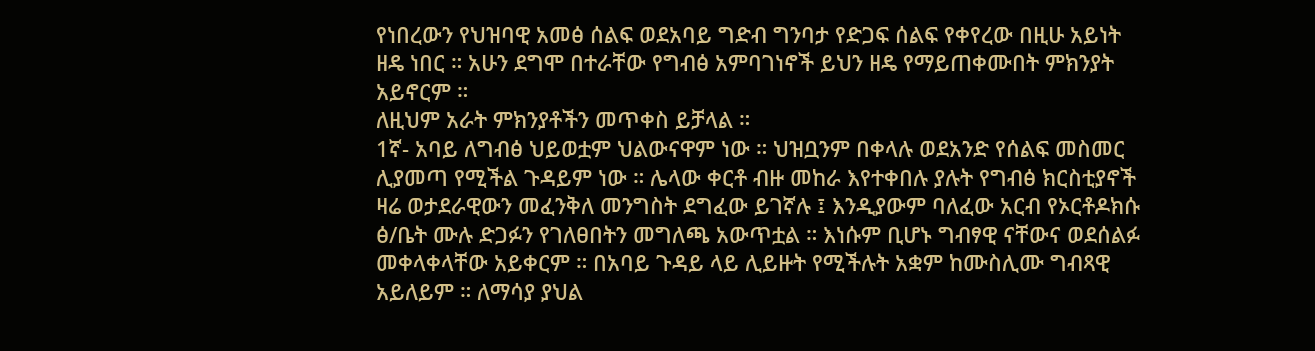የነበረውን የህዝባዊ አመፅ ሰልፍ ወደአባይ ግድብ ግንባታ የድጋፍ ሰልፍ የቀየረው በዚሁ አይነት ዘዴ ነበር ። አሁን ደግሞ በተራቸው የግብፅ አምባገነኖች ይህን ዘዴ የማይጠቀሙበት ምክንያት አይኖርም ።
ለዚህም አራት ምክንያቶችን መጥቀስ ይቻላል ።
1ኛ- አባይ ለግብፅ ህይወቷም ህልውናዋም ነው ። ህዝቧንም በቀላሉ ወደአንድ የሰልፍ መስመር ሊያመጣ የሚችል ጉዳይም ነው ። ሌላው ቀርቶ ብዙ መከራ እየተቀበሉ ያሉት የግብፅ ክርስቲያኖች ዛሬ ወታደራዊውን መፈንቅለ መንግስት ደግፈው ይገኛሉ ፤ እንዲያውም ባለፈው አርብ የኦርቶዶክሱ ፅ/ቤት ሙሉ ድጋፉን የገለፀበትን መግለጫ አውጥቷል ። እነሱም ቢሆኑ ግብፃዊ ናቸውና ወደሰልፉ መቀላቀላቸው አይቀርም ። በአባይ ጉዳይ ላይ ሊይዙት የሚችሉት አቋም ከሙስሊሙ ግብጻዊ አይለይም ። ለማሳያ ያህል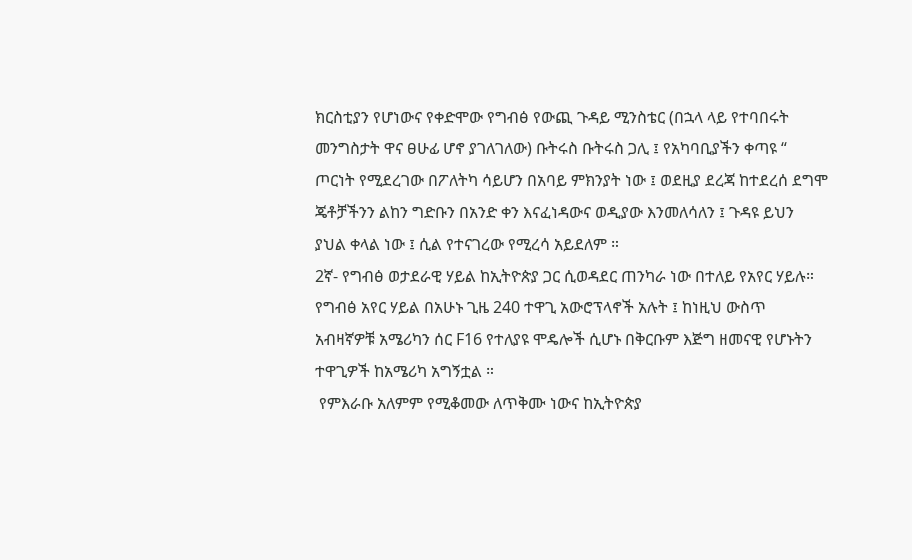ክርስቲያን የሆነውና የቀድሞው የግብፅ የውጪ ጉዳይ ሚንስቴር (በኋላ ላይ የተባበሩት መንግስታት ዋና ፀሁፊ ሆኖ ያገለገለው) ቡትሩስ ቡትሩስ ጋሊ ፤ የአካባቢያችን ቀጣዩ “
ጦርነት የሚደረገው በፖለትካ ሳይሆን በአባይ ምክንያት ነው ፤ ወደዚያ ደረጃ ከተደረሰ ደግሞ ጄቶቻችንን ልከን ግድቡን በአንድ ቀን እናፈነዳውና ወዲያው እንመለሳለን ፤ ጉዳዩ ይህን ያህል ቀላል ነው ፤ ሲል የተናገረው የሚረሳ አይደለም ።
2ኛ- የግብፅ ወታደራዊ ሃይል ከኢትዮጵያ ጋር ሲወዳደር ጠንካራ ነው በተለይ የአየር ሃይሉ። የግብፅ አየር ሃይል በአሁኑ ጊዜ 240 ተዋጊ አውሮፕላኖች አሉት ፤ ከነዚህ ውስጥ አብዛኛዎቹ አሜሪካን ሰር F16 የተለያዩ ሞዴሎች ሲሆኑ በቅርቡም እጅግ ዘመናዊ የሆኑትን ተዋጊዎች ከአሜሪካ አግኝቷል ።
 የምእራቡ አለምም የሚቆመው ለጥቅሙ ነውና ከኢትዮጵያ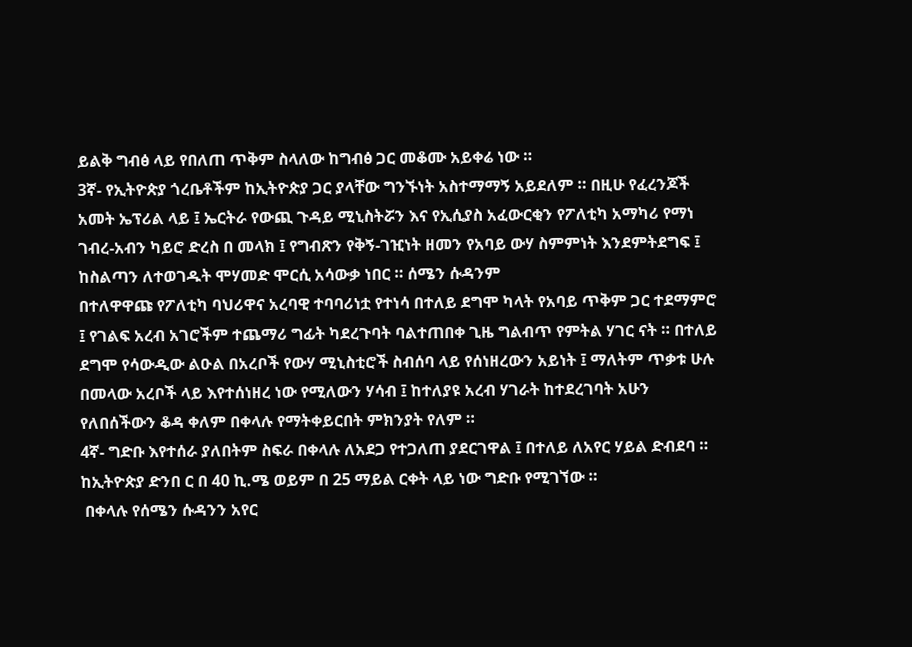ይልቅ ግብፅ ላይ የበለጠ ጥቅም ስላለው ከግብፅ ጋር መቆሙ አይቀሬ ነው ።
3ኛ- የኢትዮጵያ ጎረቤቶችም ከኢትዮጵያ ጋር ያላቸው ግንኙነት አስተማማኝ አይደለም ። በዚሁ የፈረንጆች አመት ኤፕሪል ላይ ፤ ኤርትራ የውጪ ጉዳይ ሚኒስትሯን እና የኢሲያስ አፈውርቂን የፖለቲካ አማካሪ የማነ ገብረ-አብን ካይሮ ድረስ በ መላክ ፤ የግብጽን የቅኝ-ገዢነት ዘመን የአባይ ውሃ ስምምነት እንደምትደግፍ ፤ ከስልጣን ለተወገዱት ሞሃመድ ሞርሲ አሳውቃ ነበር ። ሰሜን ሱዳንም
በተለዋዋጩ የፖለቲካ ባህሪዋና አረባዊ ተባባሪነቷ የተነሳ በተለይ ደግሞ ካላት የአባይ ጥቅም ጋር ተደማምሮ ፤ የገልፍ አረብ አገሮችም ተጨማሪ ግፊት ካደረጉባት ባልተጠበቀ ጊዜ ግልብጥ የምትል ሃገር ናት ። በተለይ ደግሞ የሳውዲው ልዑል በአረቦች የውሃ ሚኒስቲሮች ስብሰባ ላይ የሰነዘረውን አይነት ፤ ማለትም ጥቃቱ ሁሉ በመላው አረቦች ላይ እየተሰነዘረ ነው የሚለውን ሃሳብ ፤ ከተለያዩ አረብ ሃገራት ከተደረገባት አሁን የለበሰችውን ቆዳ ቀለም በቀላሉ የማትቀይርበት ምክንያት የለም ።
4ኛ- ግድቡ እየተሰራ ያለበትም ስፍራ በቀላሉ ለአደጋ የተጋለጠ ያደርገዋል ፤ በተለይ ለአየር ሃይል ድብደባ ። ከኢትዮጵያ ድንበ ር በ 40 ኪ.ሜ ወይም በ 25 ማይል ርቀት ላይ ነው ግድቡ የሚገኘው ።
 በቀላሉ የሰሜን ሱዳንን አየር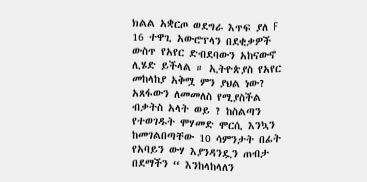ክልል አቋርጦ ወደግራ እጥፍ ያለ F 16 ተዋጊ አውሮፕላን በደቂቃዎች ውስጥ የአየር ድብደባውን አከናውኖ ሊሄድ ይችላል ። ኢትዮጵያስ የአየር መከላከያ አቅሟ ምን ያህል ነው? አጸፋውን ለመመለስ የሚያስችል ብቃትስ አላት ወይ ? ከስልጣን የተወገዱት ሞሃመድ ሞርሲ እንኳን ከመገልበጣቸው 10 ሳምንታት በፊት የአባይን ውሃ እያንዳንዷን ጠብታ በደማችን “ እንከላከላለን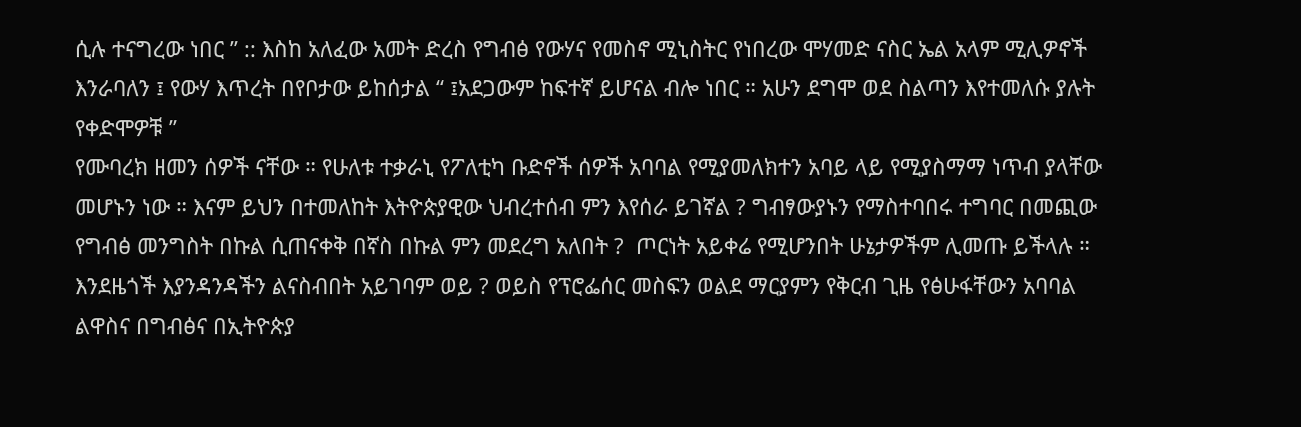ሲሉ ተናግረው ነበር ” :: እስከ አለፈው አመት ድረስ የግብፅ የውሃና የመስኖ ሚኒስትር የነበረው ሞሃመድ ናስር ኤል አላም ሚሊዎኖች እንራባለን ፤ የውሃ እጥረት በየቦታው ይከሰታል “ ፤አደጋውም ከፍተኛ ይሆናል ብሎ ነበር ። አሁን ደግሞ ወደ ስልጣን እየተመለሱ ያሉት የቀድሞዎቹ ”
የሙባረክ ዘመን ሰዎች ናቸው ። የሁለቱ ተቃራኒ የፖለቲካ ቡድኖች ሰዎች አባባል የሚያመለክተን አባይ ላይ የሚያስማማ ነጥብ ያላቸው መሆኑን ነው ። እናም ይህን በተመለከት እትዮጵያዊው ህብረተሰብ ምን እየሰራ ይገኛል ? ግብፃውያኑን የማስተባበሩ ተግባር በመጪው የግብፅ መንግስት በኩል ሲጠናቀቅ በኛስ በኩል ምን መደረግ አለበት ?  ጦርነት አይቀሬ የሚሆንበት ሁኔታዎችም ሊመጡ ይችላሉ ። እንደዜጎች እያንዳንዳችን ልናስብበት አይገባም ወይ ? ወይስ የፕሮፌሰር መስፍን ወልደ ማርያምን የቅርብ ጊዜ የፅሁፋቸውን አባባል
ልዋስና በግብፅና በኢትዮጵያ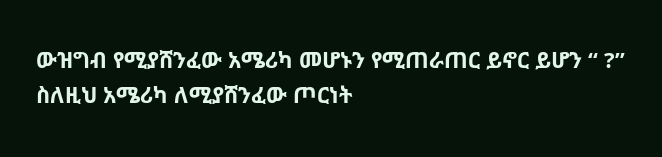ውዝግብ የሚያሸንፈው አሜሪካ መሆኑን የሚጠራጠር ይኖር ይሆን “ ?” ስለዚህ አሜሪካ ለሚያሸንፈው ጦርነት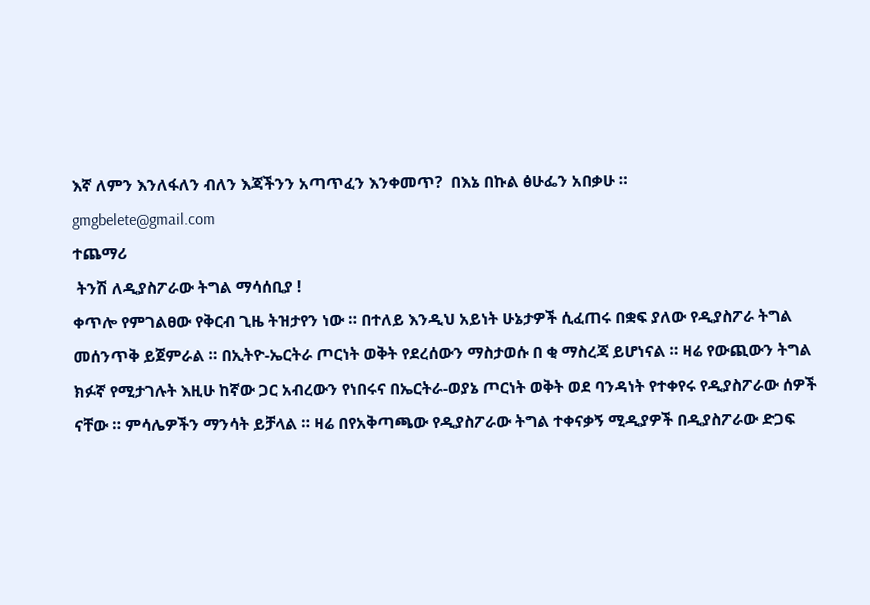እኛ ለምን እንለፋለን ብለን እጃችንን አጣጥፈን እንቀመጥ?  በእኔ በኩል ፅሁፌን አበቃሁ ።
gmgbelete@gmail.com
ተጨማሪ
 ትንሽ ለዲያስፖራው ትግል ማሳሰቢያ !
ቀጥሎ የምገልፀው የቅርብ ጊዜ ትዝታየን ነው ። በተለይ እንዲህ አይነት ሁኔታዎች ሲፈጠሩ በቋፍ ያለው የዲያስፖራ ትግል መሰንጥቅ ይጀምራል ። በኢትዮ-ኤርትራ ጦርነት ወቅት የደረሰውን ማስታወሱ በ ቂ ማስረጃ ይሆነናል ። ዛሬ የውጪውን ትግል ክፉኛ የሚታገሉት እዚሁ ከኛው ጋር አብረውን የነበሩና በኤርትራ-ወያኔ ጦርነት ወቅት ወደ ባንዳነት የተቀየሩ የዲያስፖራው ሰዎች ናቸው ። ምሳሌዎችን ማንሳት ይቻላል ። ዛሬ በየአቅጣጫው የዲያስፖራው ትግል ተቀናቃኝ ሚዲያዎች በዲያስፖራው ድጋፍ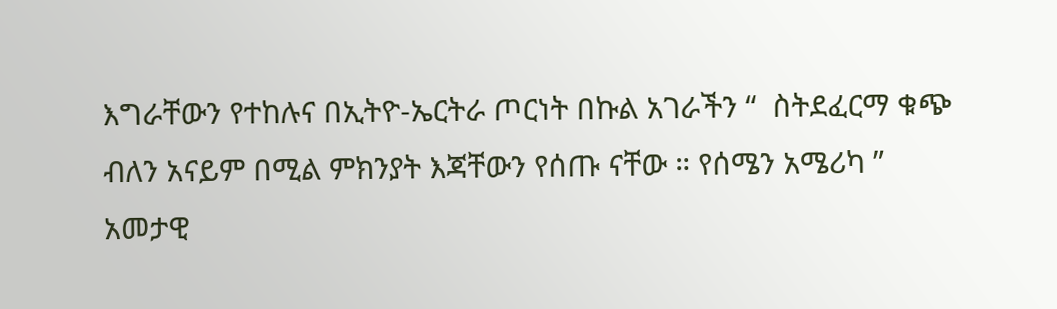እግራቸውን የተከሉና በኢትዮ-ኤርትራ ጦርነት በኩል አገራችን “  ስትደፈርማ ቁጭ ብለን አናይም በሚል ምክንያት እጃቸውን የሰጡ ናቸው ። የሰሜን አሜሪካ ”
አመታዊ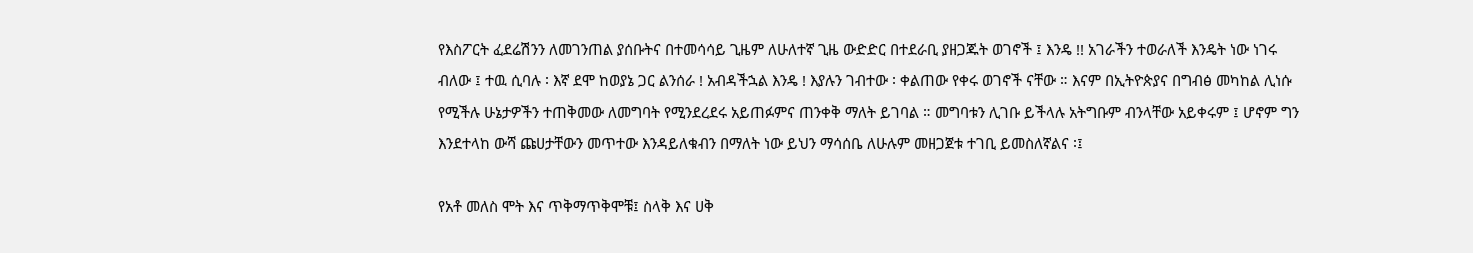የእስፖርት ፈደሬሽንን ለመገንጠል ያሰቡትና በተመሳሳይ ጊዜም ለሁለተኛ ጊዜ ውድድር በተደራቢ ያዘጋጁት ወገኖች ፤ እንዴ !! አገራችን ተወራለች እንዴት ነው ነገሩ ብለው ፤ ተዉ ሲባሉ ፡ እኛ ደሞ ከወያኔ ጋር ልንሰራ ! አብዳችኋል እንዴ ! እያሉን ገብተው ፡ ቀልጠው የቀሩ ወገኖች ናቸው ። እናም በኢትዮጵያና በግብፅ መካከል ሊነሱ የሚችሉ ሁኔታዎችን ተጠቅመው ለመግባት የሚንደረደሩ አይጠፉምና ጠንቀቅ ማለት ይገባል ። መግባቱን ሊገቡ ይችላሉ አትግቡም ብንላቸው አይቀሩም ፤ ሆኖም ግን እንደተላከ ውሻ ጩሀታቸውን መጥተው እንዳይለቁብን በማለት ነው ይህን ማሳሰቤ ለሁሉም መዘጋጀቱ ተገቢ ይመስለኛልና ፡፤

የአቶ መለስ ሞት እና ጥቅማጥቅሞቹ፤ ስላቅ እና ሀቅ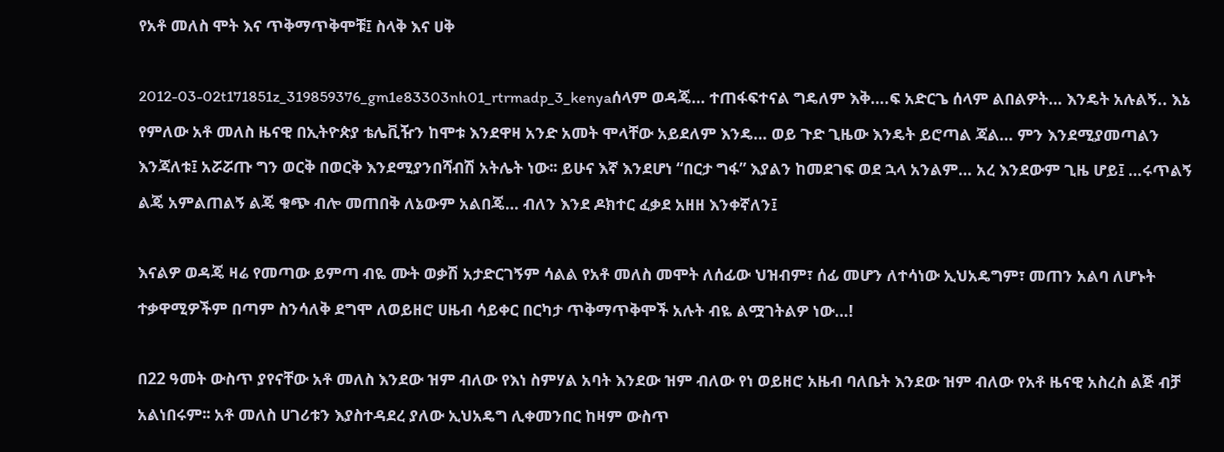የአቶ መለስ ሞት እና ጥቅማጥቅሞቹ፤ ስላቅ እና ሀቅ

2012-03-02t171851z_319859376_gm1e83303nh01_rtrmadp_3_kenyaሰላም ወዳጄ… ተጠፋፍተናል ግዴለም እቅ….ፍ አድርጌ ሰላም ልበልዎት… እንዴት አሉልኝ.. እኔ የምለው አቶ መለስ ዜናዊ በኢትዮጵያ ቴሌቪዥን ከሞቱ እንደዋዛ አንድ አመት ሞላቸው አይደለም እንዴ… ወይ ጉድ ጊዜው እንዴት ይሮጣል ጃል… ምን እንደሚያመጣልን እንጃለቱ፤ አሯሯጡ ግን ወርቅ በወርቅ እንደሚያንበሻብሽ አትሌት ነው፡፡ ይሁና እኛ እንደሆነ “በርታ ግፋ” እያልን ከመደገፍ ወደ ኋላ አንልም… አረ እንደውም ጊዜ ሆይ፤ …ሩጥልኝ ልጄ አምልጠልኝ ልጄ ቁጭ ብሎ መጠበቅ ለኔውም አልበጄ… ብለን እንደ ዶክተር ፈቃደ አዘዘ እንቀኛለን፤

እናልዎ ወዳጄ ዛሬ የመጣው ይምጣ ብዬ ሙት ወቃሽ አታድርገኝም ሳልል የአቶ መለስ መሞት ለሰፊው ህዝብም፣ ሰፊ መሆን ለተሳነው ኢህአዴግም፣ መጠን አልባ ለሆኑት ተቃዋሚዎችም በጣም ስንሳለቅ ደግሞ ለወይዘሮ ሀዜብ ሳይቀር በርካታ ጥቅማጥቅሞች አሉት ብዬ ልሟገትልዎ ነው…!

በ22 ዓመት ውስጥ ያየናቸው አቶ መለስ እንደው ዝም ብለው የእነ ስምሃል አባት እንደው ዝም ብለው የነ ወይዘሮ አዜብ ባለቤት እንደው ዝም ብለው የአቶ ዜናዊ አስረስ ልጅ ብቻ አልነበሩም፡፡ አቶ መለስ ሀገሪቱን እያስተዳደረ ያለው ኢህአዴግ ሊቀመንበር ከዛም ውስጥ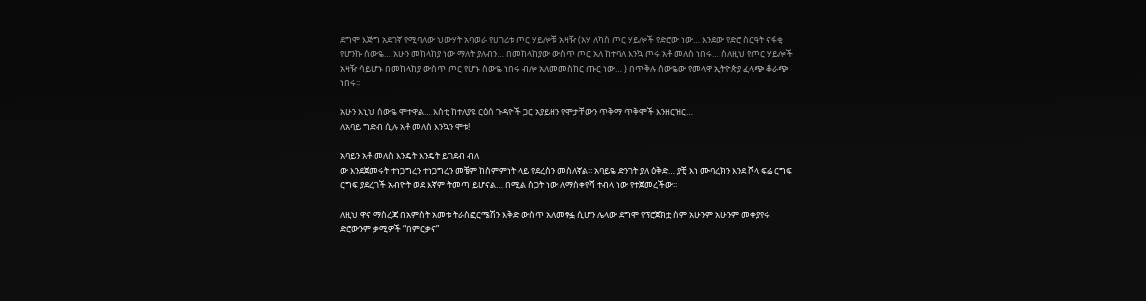ደግሞ እጅግ አደገኛ የሚባለው ህውሃት አባወራ የሀገሪቱ ጦር ሃይሎቹ አዛዥ (አሃ ለካስ ጦር ሃይሎች የድሮው ነው… እንደው የድሮ ስርዓት ናፋቂ የሆንኩ ሰውዬ… አሁን መከላከያ ነው ማለት ያለብን… በመከላከያው ውስጥ ጦር አለ ከተባለ እንኳ ጦሩ አቶ መለስ ነበሩ… ስለዚህ የጦር ሃይሎች አዛዥ ሳይሆኑ በመከላከያ ውስጥ ጦር የሆኑ ሰውዬ ነበሩ ብሎ አለመመስከር ጡር ነው… ) በጥቅሉ ሰውዬው የመላዋ ኢትዮጵያ ፈላጭ ቆራጭ ነበሩ፡፡

አሁን እኒህ ሰውዬ ሞተዋል… እስቲ ከተለያዩ ርዕሰ ጉዳዮች ጋር አያይዘን የሞታቸውን ጥቅማ ጥቅሞች እንዘርዝር…
ለአባይ ግድብ ሲሉ አቶ መለስ እንኳን ሞቱ!

አባይን አቶ መለስ እንዴት እንዴት ይገደብ ብለ
ው እንደጀመሩት ተነጋግረን ተነጋግረን መቼም ከስምምነት ላይ የደረስን መስለኛል፡፡ አባይዬ ድንገት ያለ ዕቅድ… ያቺ እነ ሙባረክን እንደ ሾላ ፍሬ ርግፍ ርግፍ ያደረገች አብዮት ወደ እኛም ትመጣ ይሆናል… በሚል ስጋት ነው ለማስቀየሻ ተብላ ነው የተጀመረችው፡፡

ለዚህ ዋና ማስረጃ በአምስት አመቱ ትራስፎርሜሽን እቅድ ውስጥ አለመፃፏ ሲሆን ሌላው ደግሞ የፕሮጀክቷ ስም አሁንም አሁንም መቀያየሩ ድሮውንም ቃሚዎች “በምርቃና”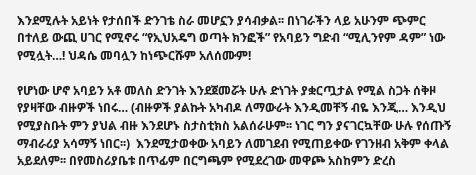እንደሚሉት አይነት የታሰበች ድንገቴ ስራ መሆኗን ያሳብቃል፡፡ በነገራችን ላይ አሁንም ጭምር በተለይ ውጪ ሀገር የሚኖሩ “የኢህአዴግ ወጣት ክንፎች” የአባይን ግድብ “ሚሊንየም ዳም” ነው የሚሏት…! ህዳሴ መባሏን ከነጭርሹም አለሰሙም!

የሆነው ሆኖ አባይን አቶ መለስ ድንገት እንደጀመሯት ሁሉ ድነገት ያቋርጧታል የሚል ስጋት ሰቅዞ የያዛቸው ብዙዎች ነበሩ… (ብዙዎች ያልኩት አካብዶ ለማውራት እንዲመቸኝ ብዬ እንጂ… እንዲህ የሚያስቡት ምን ያህል ብዙ እንደሆኑ ስታስቲክስ አልሰራሁም፡፡ ነገር ግን ያናገርኳቸው ሁሉ የሰጡኝ ማብራሪያ አሳማኝ ነበር፡፡)  እንደሚታወቀው አባይን ለመገደብ የሚጠይቀው የገንዘብ አቅም ቀላል አይደለም፡፡ በየመስሪያቤቱ በጥፊም በርግጫም የሚደረገው መዋጮ አስከምን ድረስ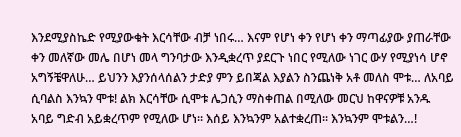እንደሚያስኬድ የሚያውቁት እርሳቸው ብቻ ነበሩ… እናም የሆነ ቀን የሆነ ቀን ማጣፊያው ያጠራቸው ቀን መለኛው መሌ በሆነ መላ ግንባታው እንዲቋረጥ ያደርጉ ነበር የሚለው ነገር ውሃ የሚያነሳ ሆኖ አግኝቼዋለሁ… ይህንን እያንሰላሰልን ታድያ ምን ይበጃል እያልን ስንጨነቅ አቶ መለስ ሞቱ… ለአባይ ሲባልስ እንኳን ሞቱ! ልክ እርሳቸው ሲሞቱ ሌጋሲን ማስቀጠል በሚለው መርህ ከዋናዎቹ አንዱ አባይ ግድብ አይቋረጥም የሚለው ሆነ፡፡ እሰይ እንኳንም አልተቋረጠ፡፡ እንኳንም ሞቱልን…!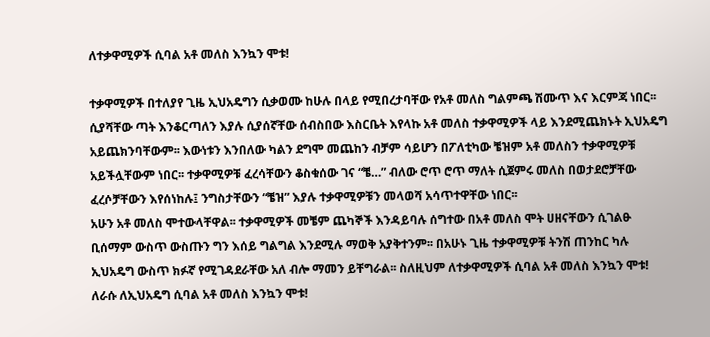ለተቃዋሚዎች ሲባል አቶ መለስ እንኳን ሞቱ!

ተቃዋሚዎች በተለያየ ጊዜ ኢህአዴግን ሲቃወሙ ከሁሉ በላይ የሚበረታባቸው የአቶ መለስ ግልምጫ ሽሙጥ እና እርምጃ ነበር፡፡ ሲያሻቸው ጣት እንቆርጣለን እያሉ ሲያሰኛቸው ሰብስበው እስርቤት እየላኩ አቶ መለስ ተቃዋሚዎች ላይ እንደሚጨክኑት ኢህአዴግ አይጨክንባቸውም፡፡ እውነቱን እንበለው ካልን ደግሞ መጨከን ብቻም ሳይሆን በፖለቲካው ቼዝም አቶ መለስን ተቃዋሚዎቹ አይችሏቸውም ነበር፡፡ ተቃዋሚዎቹ ፈረሳቸውን ቆስቁሰው ገና “ቼ…” ብለው ሮጥ ሮጥ ማለት ሲጀምሩ መለስ በወታደሮቻቸው ፈረሶቻቸውን እየሰነከሉ፤ ንግስታቸውን “ቼዝ” እያሉ ተቃዋሚዎቹን መላወሻ አሳጥተዋቸው ነበር፡፡
አሁን አቶ መለስ ሞተውላቸዋል፡፡ ተቃዋሚዎች መቼም ጨካኞች እንዳይባሉ ሰግተው በአቶ መለስ ሞት ሀዘናቸውን ሲገልፁ ቢሰማም ውስጥ ውስጡን ግን እሰይ ግልግል እንደሚሉ ማወቅ አያቅተንም፡፡ በአሁኑ ጊዜ ተቃዋሚዎቹ ትንሽ ጠንከር ካሉ ኢህአዴግ ውስጥ ክፉኛ የሚገዳደራቸው አለ ብሎ ማመን ይቸግራል፡፡ ስለዚህም ለተቃዋሚዎች ሲባል አቶ መለስ እንኳን ሞቱ!
ለራሱ ለኢህአዴግ ሲባል አቶ መለስ እንኳን ሞቱ!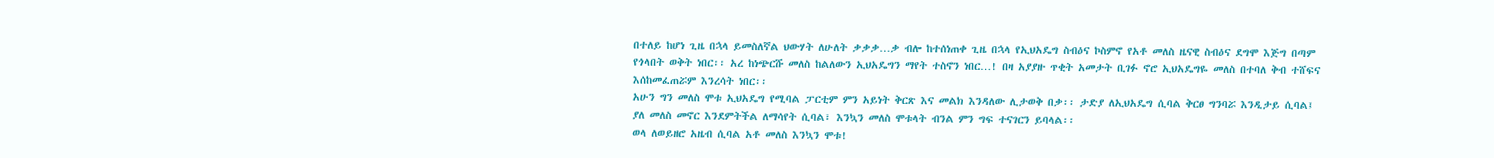በተለይ ከሆነ ጊዜ በኋላ ይመስለኛል ህውሃት ለሁለት ቃቃቃ…ቃ ብሎ ከተሰነጠቀ ጊዜ በኋላ የኢህአዴግ ስብዕና ኮስምኖ የአቶ መለስ ዜናዊ ስብዕና ደግሞ እጅግ በጣም የጎላበት ወቅት ነበር፡፡ አረ ከነጭርሹ መለስ ከልለውን ኢህአዴግን ማየት ተስኖን ነበር…! በዛ አያያዙ ጥቂት አመታት ቢገፉ ኖሮ ኢህአዴግዬ መለስ በተባለ ቅብ ተሸፍና እሰከመፈጠሯም እንረሳት ነበር፡፡
አሁን ግን መለስ ሞቱ ኢህአዴግ የሚባል ፓርቲም ምን አይነት ቅርጽ እና መልክ እንዳለው ሊታወቅ በቃ፡፡ ታድያ ለኢህአዴግ ሲባል ቅርፀ ግንባሯ እንዲታይ ሲባል፤ ያለ መለስ መኖር እንደምትችል ለማሳየት ሲባል፣ እንኳን መለስ ሞቱላት ብንል ምን ግፍ ተናገርን ይባላል፡፡
ወላ ለወይዘሮ አዜብ ሲባል አቶ መለስ እንኳን ሞቱ!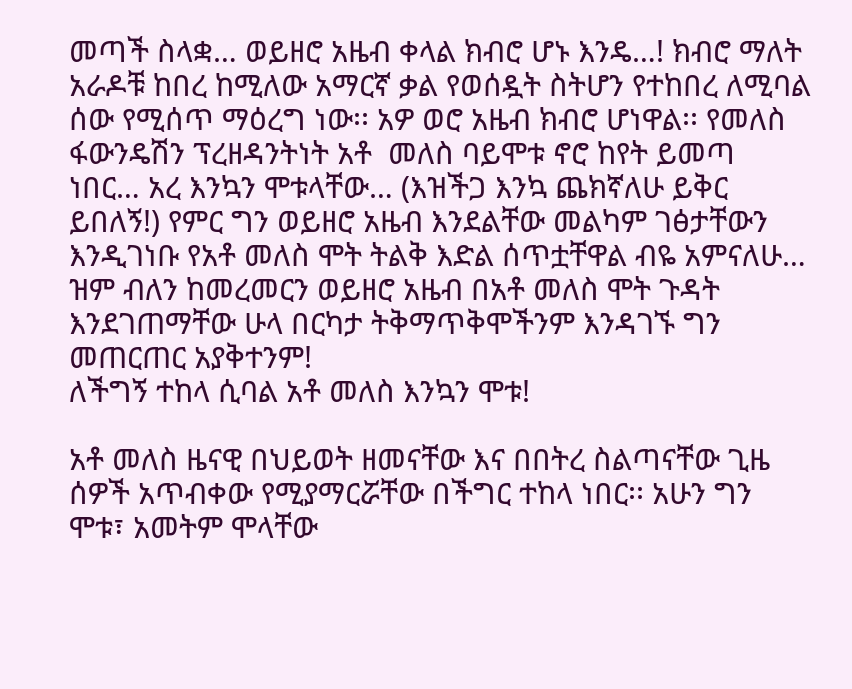መጣች ስላቋ… ወይዘሮ አዜብ ቀላል ክብሮ ሆኑ እንዴ…! ክብሮ ማለት አራዶቹ ከበረ ከሚለው አማርኛ ቃል የወሰዷት ስትሆን የተከበረ ለሚባል ሰው የሚሰጥ ማዕረግ ነው፡፡ አዎ ወሮ አዜብ ክብሮ ሆነዋል፡፡ የመለስ ፋውንዴሽን ፕረዘዳንትነት አቶ  መለስ ባይሞቱ ኖሮ ከየት ይመጣ ነበር… አረ እንኳን ሞቱላቸው… (እዝችጋ እንኳ ጨክኛለሁ ይቅር ይበለኝ!) የምር ግን ወይዘሮ አዜብ እንደልቸው መልካም ገፅታቸውን እንዲገነቡ የአቶ መለስ ሞት ትልቅ እድል ሰጥቷቸዋል ብዬ አምናለሁ… ዝም ብለን ከመረመርን ወይዘሮ አዜብ በአቶ መለስ ሞት ጉዳት እንደገጠማቸው ሁላ በርካታ ትቅማጥቅሞችንም እንዳገኙ ግን መጠርጠር አያቅተንም!
ለችግኝ ተከላ ሲባል አቶ መለስ እንኳን ሞቱ!

አቶ መለስ ዜናዊ በህይወት ዘመናቸው እና በበትረ ስልጣናቸው ጊዜ ሰዎች አጥብቀው የሚያማርሯቸው በችግር ተከላ ነበር፡፡ አሁን ግን ሞቱ፣ አመትም ሞላቸው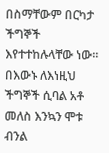በስማቸውም በርካታ ችግኞች እየተተከሉላቸው ነው፡፡ በእውኑ ለእነዚህ ችግኞች ሲባል አቶ መለስ እንኳን ሞቱ ብንል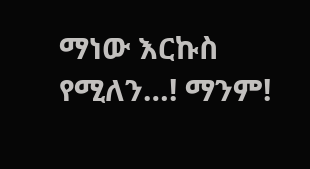ማነው እርኩስ የሚለን…! ማንም!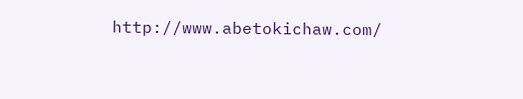http://www.abetokichaw.com/